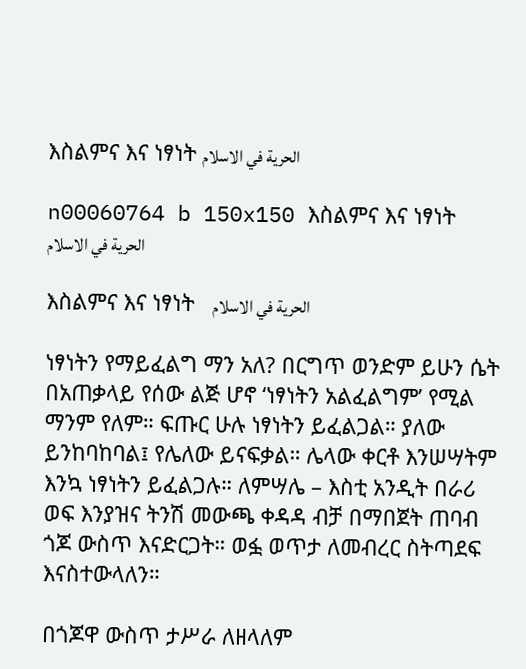እስልምና እና ነፃነት الحرية في الاسلام

n00060764 b 150x150 እስልምና እና ነፃነት     الحرية في الاسلام

እስልምና እና ነፃነት   الحرية في الاسلام

ነፃነትን የማይፈልግ ማን አለ? በርግጥ ወንድም ይሁን ሴት በአጠቃላይ የሰው ልጅ ሆኖ ‘ነፃነትን አልፈልግም’ የሚል ማንም የለም። ፍጡር ሁሉ ነፃነትን ይፈልጋል። ያለው ይንከባከባል፤ የሌለው ይናፍቃል። ሌላው ቀርቶ እንሠሣትም እንኳ ነፃነትን ይፈልጋሉ። ለምሣሌ – እስቲ አንዲት በራሪ ወፍ እንያዝና ትንሽ መውጫ ቀዳዳ ብቻ በማበጀት ጠባብ ጎጆ ውስጥ እናድርጋት። ወፏ ወጥታ ለመብረር ስትጣደፍ እናስተውላለን።

በጎጆዋ ውስጥ ታሥራ ለዘላለም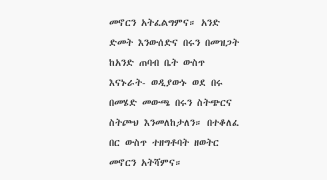መኖርን አትፈልግምና። አንድ ድመት እንውሰድና በሩን በመዝጋት ከአንድ ጠባብ ቤት ውስጥ እናኑራት- ወዲያውኑ ወደ በሩ በመሄድ መውጫ በሩን ስትጭርና ስትጮህ እንመለከታለን። በተቆለፈ በር ውስጥ ተዘግቶባት ዘወትር መኖርን አትሻምና።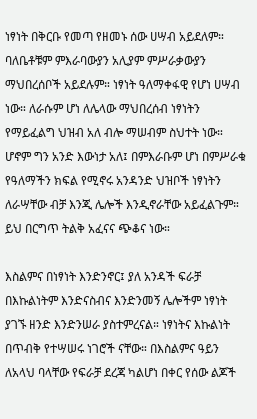ነፃነት በቅርቡ የመጣ የዘመኑ ሰው ሀሣብ አይደለም። ባለቤቶቹም ምእራባውያን አሊያም ምሥራቃውያን ማህበረሰቦች አይደሉም። ነፃነት ዓለማቀፋዊ የሆነ ሀሣብ ነው። ለራሱም ሆነ ለሌላው ማህበረሰብ ነፃነትን የማይፈልግ ህዝብ አለ ብሎ ማሠብም ስህተት ነው። ሆኖም ግን አንድ እውነታ አለ፤ በምእራቡም ሆነ በምሥራቁ የዓለማችን ክፍል የሚኖሩ አንዳንድ ህዝቦች ነፃነትን ለራሣቸው ብቻ እንጂ ሌሎች እንዲኖራቸው አይፈልጉም። ይህ በርግጥ ትልቅ አፈናና ጭቆና ነው።

እስልምና በነፃነት እንድንኖር፤ ያለ አንዳች ፍራቻ በእኩልነትም እንድናስብና እንድንመኝ ሌሎችም ነፃነት ያገኙ ዘንድ እንድንሠራ ያስተምረናል። ነፃነትና እኩልነት በጥብቅ የተሣሠሩ ነገሮች ናቸው። በእስልምና ዓይን ለአላህ ባላቸው የፍራቻ ደረጃ ካልሆነ በቀር የሰው ልጆች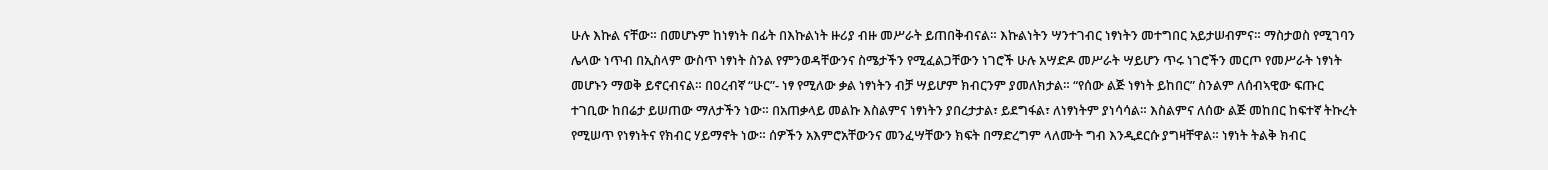ሁሉ እኩል ናቸው። በመሆኑም ከነፃነት በፊት በእኩልነት ዙሪያ ብዙ መሥራት ይጠበቅብናል። እኩልነትን ሣንተገብር ነፃነትን መተግበር አይታሠብምና። ማስታወስ የሚገባን ሌላው ነጥብ በኢስላም ውስጥ ነፃነት ስንል የምንወዳቸውንና ስሜታችን የሚፈልጋቸውን ነገሮች ሁሉ አሣድዶ መሥራት ሣይሆን ጥሩ ነገሮችን መርጦ የመሥራት ነፃነት መሆኑን ማወቅ ይኖርብናል። በዐረብኛ “ሁር”- ነፃ የሚለው ቃል ነፃነትን ብቻ ሣይሆም ክብርንም ያመለክታል። “የሰው ልጅ ነፃነት ይከበር” ስንልም ለሰብኣዊው ፍጡር ተገቢው ከበሬታ ይሠጠው ማለታችን ነው። በአጠቃላይ መልኩ እስልምና ነፃነትን ያበረታታል፣ ይደግፋል፣ ለነፃነትም ያነሳሳል። እስልምና ለሰው ልጅ መከበር ከፍተኛ ትኩረት የሚሠጥ የነፃነትና የክብር ሃይማኖት ነው። ሰዎችን አእምሮአቸውንና መንፈሣቸውን ክፍት በማድረግም ላለሙት ግብ እንዲደርሱ ያግዛቸዋል። ነፃነት ትልቅ ክብር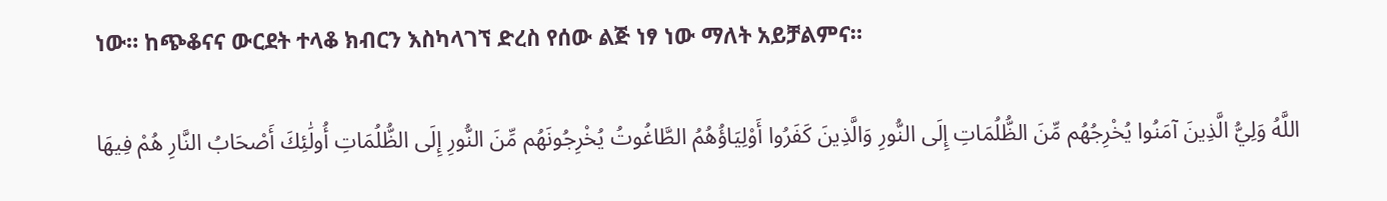ነው። ከጭቆናና ውርደት ተላቆ ክብርን እስካላገኘ ድረስ የሰው ልጅ ነፃ ነው ማለት አይቻልምና።

اللَّهُ وَلِيُّ الَّذِينَ آمَنُوا يُخْرِجُهُم مِّنَ الظُّلُمَاتِ إِلَى النُّورِ وَالَّذِينَ كَفَرُوا أَوْلِيَاؤُهُمُ الطَّاغُوتُ يُخْرِجُونَهُم مِّنَ النُّورِ إِلَى الظُّلُمَاتِ أُولَٰئِكَ أَصْحَابُ النَّارِ هُمْ فِيهَا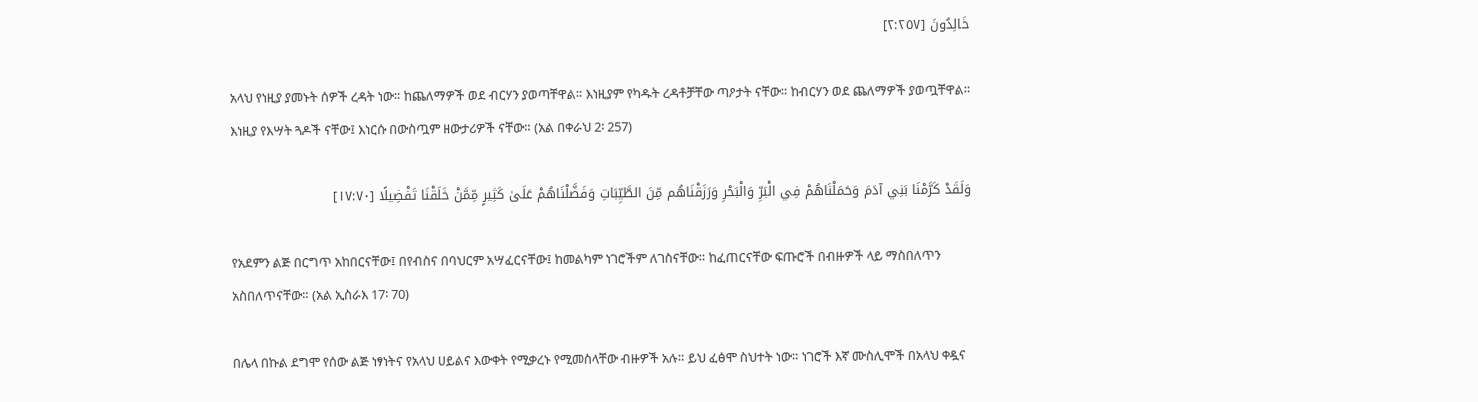خَالِدُونَ [٢:٢٥٧]

አላህ የነዚያ ያመኑት ሰዎች ረዳት ነው። ከጨለማዎች ወደ ብርሃን ያወጣቸዋል። እነዚያም የካዱት ረዳቶቻቸው ጣዖታት ናቸው። ከብርሃን ወደ ጨለማዎች ያወጧቸዋል። እነዚያ የእሣት ጓዶች ናቸው፤ እነርሱ በውስጧም ዘውታሪዎች ናቸው። (አል በቀራህ 2፡ 257)

وَلَقَدْ كَرَّمْنَا بَنِي آدَمَ وَحَمَلْنَاهُمْ فِي الْبَرِّ وَالْبَحْرِ وَرَزَقْنَاهُم مِّنَ الطَّيِّبَاتِ وَفَضَّلْنَاهُمْ عَلَىٰ كَثِيرٍ مِّمَّنْ خَلَقْنَا تَفْضِيلًا [١٧:٧٠]

የአደምን ልጅ በርግጥ አከበርናቸው፤ በየብስና በባህርም አሣፈርናቸው፤ ከመልካም ነገሮችም ለገስናቸው። ከፈጠርናቸው ፍጡሮች በብዙዎች ላይ ማስበለጥን አስበለጥናቸው። (አል ኢስራእ 17፡ 70)

በሌላ በኩል ደግሞ የሰው ልጅ ነፃነትና የአላህ ሀይልና እውቀት የሚቃረኑ የሚመስላቸው ብዙዎች አሉ። ይህ ፈፅሞ ስህተት ነው። ነገሮች እኛ ሙስሊሞች በአላህ ቀዷና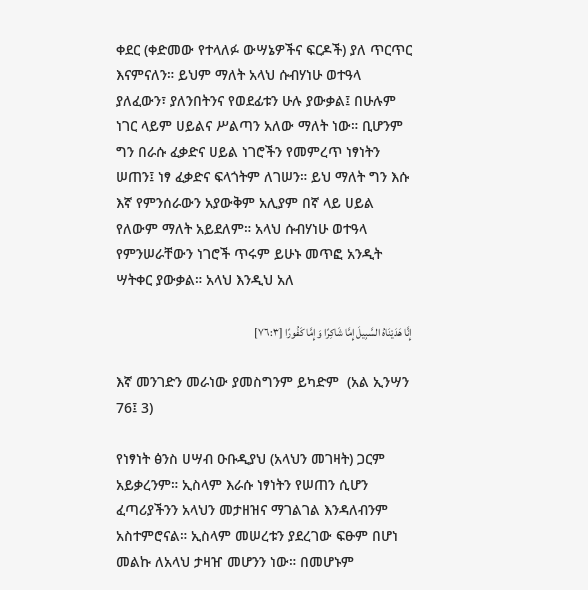ቀደር (ቀድመው የተላለፉ ውሣኔዎችና ፍርዶች) ያለ ጥርጥር እናምናለን። ይህም ማለት አላህ ሱብሃነሁ ወተዓላ ያለፈውን፣ ያለንበትንና የወደፊቱን ሁሉ ያውቃል፤ በሁሉም ነገር ላይም ሀይልና ሥልጣን አለው ማለት ነው። ቢሆንም ግን በራሱ ፈቃድና ሀይል ነገሮችን የመምረጥ ነፃነትን ሠጠን፤ ነፃ ፈቃድና ፍላጎትም ለገሠን። ይህ ማለት ግን እሱ እኛ የምንሰራውን አያውቅም አሊያም በኛ ላይ ሀይል የለውም ማለት አይደለም። አላህ ሱብሃነሁ ወተዓላ የምንሠራቸውን ነገሮች ጥሩም ይሁኑ መጥፎ አንዲት ሣትቀር ያውቃል። አላህ እንዲህ አለ

إِنَّا هَدَيْنَاهُ السَّبِيلَ إِمَّا شَاكِرًا وَإِمَّا كَفُورًا [٧٦:٣]

እኛ መንገድን መራነው ያመስግንም ይካድም  (አል ኢንሣን 76፤ 3)

የነፃነት ፅንስ ሀሣብ ዑቡዲያህ (አላህን መገዛት) ጋርም አይቃረንም። ኢስላም እራሱ ነፃነትን የሠጠን ሲሆን ፈጣሪያችንን አላህን መታዘዝና ማገልገል እንዳለብንም አስተምሮናል። ኢስላም መሠረቱን ያደረገው ፍፁም በሆነ መልኩ ለአላህ ታዛዠ መሆንን ነው። በመሆኑም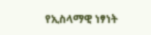የኢስላማዊ ነፃነት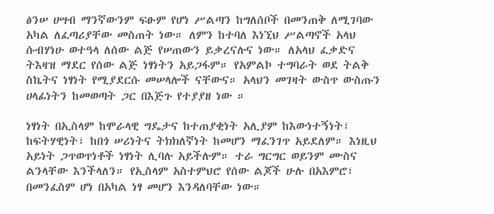ፅንሠ ሀሣብ ማንኛውንም ፍፁም የሆነ ሥልጣን ከግለሰቦች በመንጠቅ ለሚገባው አካል ለፈጣሪያቸው መስጠት ነው። ለምን ከተባለ እነኚህ ሥልጣኖች አላህ ሱብሃነሁ ወተዓላ ለሰው ልጅ የሠጠውን ይቃረናሉና ነው። ለአላህ ፈቃድና ትእዛዝ ማደር የሰው ልጅ ነፃነትን አይጋፋም። የአምልኮ ተግባራት ወደ ትልቅ ስኬትና ነፃነት የሚያደርሱ መሠላሎች ናቸውና። አላህን መገዛት ውስጥ ውስጡን ሀላፊነትን ከመወጣት ጋር በእጅጉ የተያያዘ ነው ።

ነፃነት በኢስላም ከሞራላዊ ግዴታና ከተጠያቂነት አሊያም ከእውነተኝነት፣ ከፍትሃዊነት፣ ከበጎ ሠሪነትና ትክክለኛነት ከመሆን ማፈንገጥ አይደለም። እነዚህ አይነት ጋጥወጥነቶች ነፃነት ሊባሉ አይችሉም። ተራ ግርግር ወይንም ሙስና ልንላቸው እንችላለን። የኢስላም አስተምህሮ የሰው ልጆች ሁሉ በአእምሮ፣ በመንፈስም ሆነ በአካል ነፃ መሆን እንዳለባቸው ነው።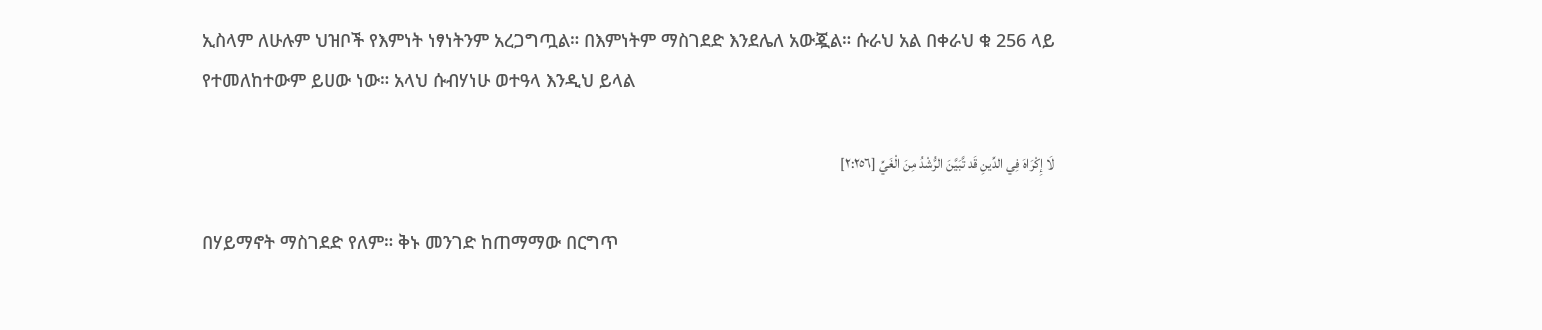ኢስላም ለሁሉም ህዝቦች የእምነት ነፃነትንም አረጋግጧል። በእምነትም ማስገደድ እንደሌለ አውጇል። ሱራህ አል በቀራህ ቁ 256 ላይ የተመለከተውም ይሀው ነው። አላህ ሱብሃነሁ ወተዓላ እንዲህ ይላል

لَا إِكْرَاهَ فِي الدِّينِ قَد تَّبَيَّنَ الرُّشْدُ مِنَ الْغَيِّ [٢:٢٥٦]

በሃይማኖት ማስገደድ የለም። ቅኑ መንገድ ከጠማማው በርግጥ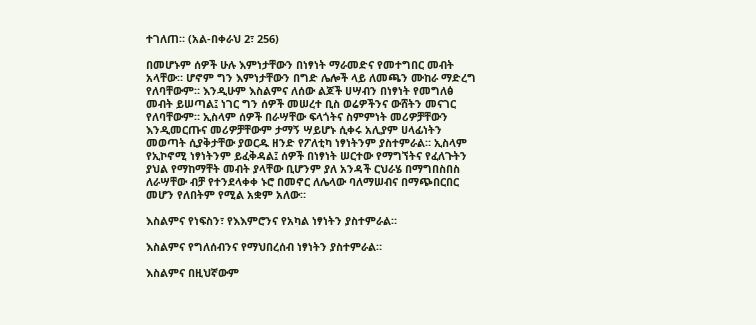ተገለጠ። (አል-በቀራህ 2፣ 256)

በመሆኑም ሰዎች ሁሉ እምነታቸውን በነፃነት ማራመድና የመተግበር መብት አላቸው። ሆኖም ግን እምነታቸውን በግድ ሌሎች ላይ ለመጫን ሙከራ ማድረግ የለባቸውም። እንዲሁም እስልምና ለሰው ልጆች ሀሣብን በነፃነት የመግለፅ መብት ይሠጣል፤ ነገር ግን ሰዎች መሠረተ ቢስ ወሬዎችንና ውሸትን መናገር የለባቸውም። ኢስላም ሰዎች በራሣቸው ፍላጎትና ስምምነት መሪዎቻቸውን እንዲመርጡና መሪዎቻቸውም ታማኝ ሣይሆኑ ሲቀሩ አሊያም ሀላፊነትን መወጣት ሲያቅታቸው ያወርዱ ዘንድ የፖለቲካ ነፃነትንም ያስተምራል። ኢስላም የኢኮኖሚ ነፃነትንም ይፈቅዳል፤ ሰዎች በነፃነት ሠርተው የማግኘትና የፈለጉትን ያህል የማከማቸት መብት ያላቸው ቢሆንም ያለ አንዳች ርህራሄ በማግበስበስ ለራሣቸው ብቻ የተንደላቀቀ ኑሮ በመኖር ለሌላው ባለማሠብና በማጭበርበር መሆን የለበትም የሚል አቋም አለው።

እስልምና የነፍስን፣ የእእምሮንና የአካል ነፃነትን ያስተምራል።

እስልምና የግለሰብንና የማህበረሰብ ነፃነትን ያስተምራል።

እስልምና በዚህኛውም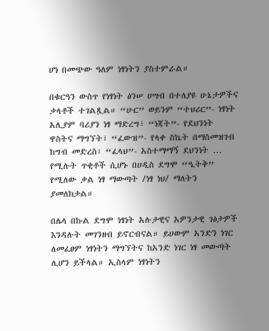ሆነ በመጭው ዓለም ነፃነትን ያስተምራል።

በቁርዓን ውስጥ የነፃነት ፅንሠ ሀሣብ በተለያዩ ሁኔታዎችና ቃላቶች ተገልጿል። “ሁር” ወይንም “ተህሪር”- ነፃነት አሊያም ባሪያን ነፃ ማድረግ፣ “ነጃት”- የደህንነት ዋስትና ማግኘት፣ “ፈውዝ”- የላቀ ስኬት በማስመዝገብ ከግብ መድረስ፣ “ፈላህ”- አስተማማኝ ደህንነት … የሚሉት ጥቂቶች ሲሆኑ በሀዲስ ደግሞ “ዒትቅ” የሚለው ቃል ነፃ ማውጣት /ነፃ ነህ/ ማለትን ያመለክታል።

በሌላ በኩል ደግሞ ነፃነት አሉታዊና አዎንታዊ ገፅታዎች እንዳሉት መገንዘብ ይኖርብናል። ይሀውም አንድን ነገር ለመፈፀም ነፃነትን ማግኘትና ከአንድ ነገር ነፃ መውጣት ሊሆን ይችላል። ኢስላም ነፃነትን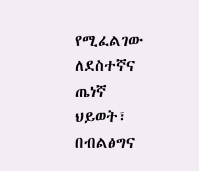የሚፈልገው ለደስተኛና ጤነኛ ህይወት፣ በብልፅግና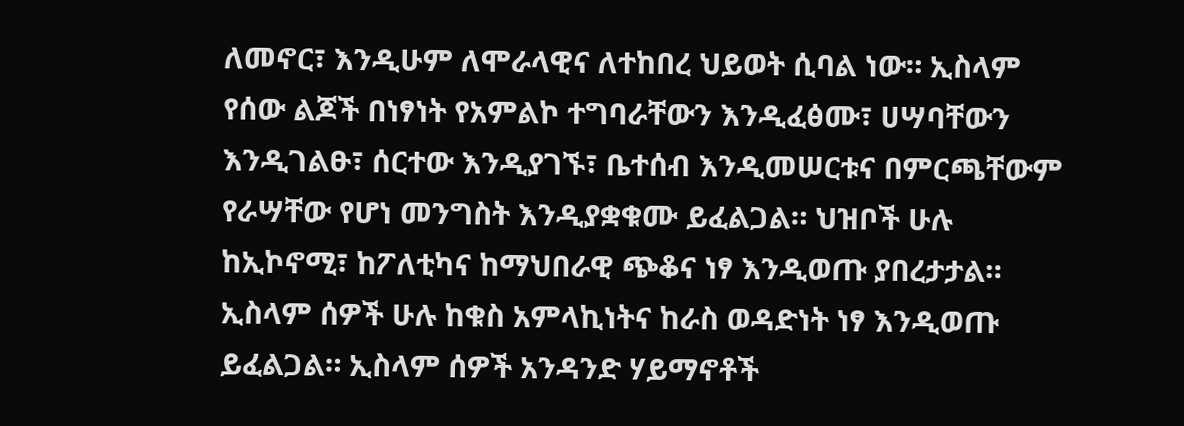ለመኖር፣ እንዲሁም ለሞራላዊና ለተከበረ ህይወት ሲባል ነው። ኢስላም የሰው ልጆች በነፃነት የአምልኮ ተግባራቸውን እንዲፈፅሙ፣ ሀሣባቸውን እንዲገልፁ፣ ሰርተው እንዲያገኙ፣ ቤተሰብ እንዲመሠርቱና በምርጫቸውም የራሣቸው የሆነ መንግስት እንዲያቋቁሙ ይፈልጋል። ህዝቦች ሁሉ ከኢኮኖሚ፣ ከፖለቲካና ከማህበራዊ ጭቆና ነፃ እንዲወጡ ያበረታታል። ኢስላም ሰዎች ሁሉ ከቁስ አምላኪነትና ከራስ ወዳድነት ነፃ እንዲወጡ ይፈልጋል። ኢስላም ሰዎች አንዳንድ ሃይማኖቶች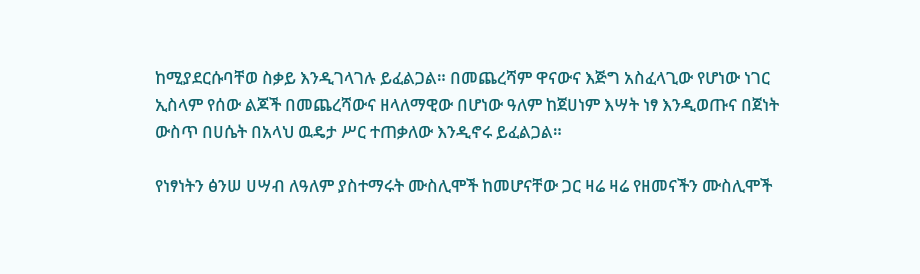ከሚያደርሱባቸወ ስቃይ እንዲገላገሉ ይፈልጋል። በመጨረሻም ዋናውና እጅግ አስፈላጊው የሆነው ነገር ኢስላም የሰው ልጆች በመጨረሻውና ዘላለማዊው በሆነው ዓለም ከጀሀነም እሣት ነፃ እንዲወጡና በጀነት ውስጥ በሀሴት በአላህ ዉዴታ ሥር ተጠቃለው እንዲኖሩ ይፈልጋል።

የነፃነትን ፅንሠ ሀሣብ ለዓለም ያስተማሩት ሙስሊሞች ከመሆናቸው ጋር ዛሬ ዛሬ የዘመናችን ሙስሊሞች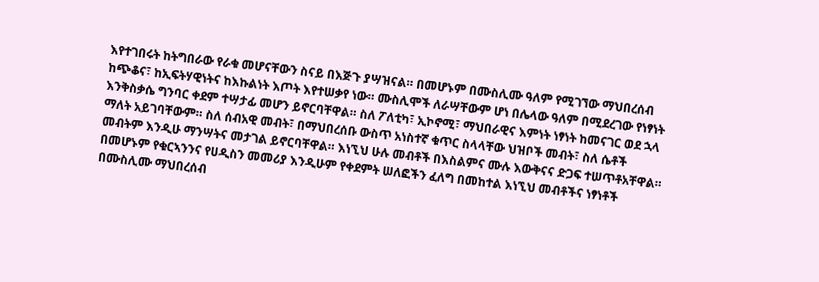እየተገበሩት ከትግበራው የራቁ መሆናቸውን ስናይ በእጅጉ ያሣዝናል። በመሆኑም በሙስሊሙ ዓለም የሚገኘው ማህበረሰብ ከጭቆና፣ ከኢፍትሃዊነትና ከእኩልነት እጦት እየተሠቃየ ነው። ሙስሊሞች ለራሣቸውም ሆነ በሌላው ዓለም በሚደረገው የነፃነት እንቅስቃሴ ግንባር ቀደም ተሣታፊ መሆን ይኖርባቸዋል። ስለ ፖለቲካ፣ ኢኮኖሚ፣ ማህበራዊና እምነት ነፃነት ከመናገር ወደ ኋላ ማለት አይገባቸውም። ስለ ሰብአዊ መብት፣ በማህበረሰቡ ውስጥ አነስተኛ ቁጥር ስላላቸው ህዝቦች መብት፣ ስለ ሴቶች መብትም እንዲሁ ማንሣትና መታገል ይኖርባቸዋል። እነኚህ ሁሉ መብቶች በእስልምና ሙሉ እውቅናና ድጋፍ ተሠጥቶአቸዋል። በመሆኑም የቁርኣንንና የሀዲስን መመሪያ እንዲሁም የቀደምት ሠለፎችን ፈለግ በመከተል እነኚህ መብቶችና ነፃነቶች በሙስሊሙ ማህበረሰብ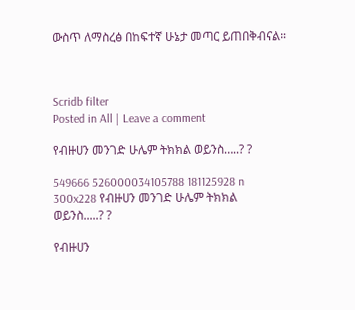ውስጥ ለማስረፅ በከፍተኛ ሁኔታ መጣር ይጠበቅብናል።



Scridb filter
Posted in All | Leave a comment

የብዙሀን መንገድ ሁሌም ትክክል ወይንስ…..? ?

549666 526000034105788 181125928 n 300x228 የብዙሀን መንገድ ሁሌም ትክክል ወይንስ.....? ?

የብዙሀን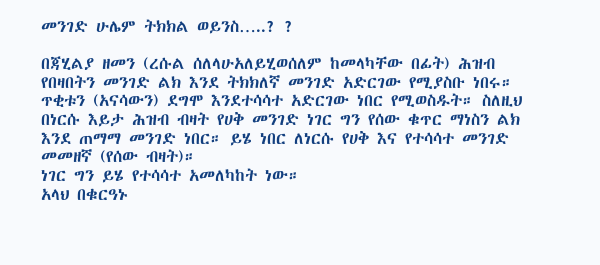መንገድ ሁሌም ትክክል ወይንስ…..? ?

በጃሂልያ ዘመን (ረሱል ሰለላሁአለይሂወሰለም ከመላካቸው በፊት) ሕዝብ የበዛበትን መንገድ ልክ እንደ ትክክለኛ መንገድ አድርገው የሚያስቡ ነበሩ። ጥቂቱን (አናሳውን) ደግሞ እንደተሳሳተ አድርገው ነበር የሚወስዱት። ስለዚህ በነርሱ እይታ ሕዝብ ብዛት የሀቅ መንገድ ነገር ግን የሰው ቁጥር ማነስን ልክ እንደ ጠማማ መንገድ ነበር። ይሄ ነበር ለነርሱ የሀቅ እና የተሳሳተ መንገድ መመዘኛ (የሰው ብዛት)።
ነገር ግን ይሄ የተሳሳተ አመለካከት ነው።
አላህ በቁርዓኑ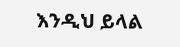እንዲህ ይላል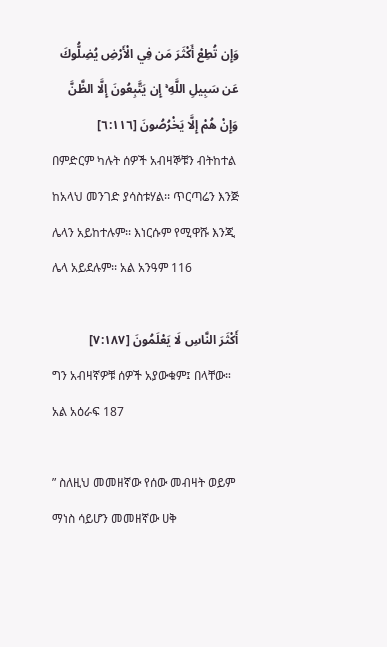وَإِن تُطِعْ أَكْثَرَ مَن فِي الْأَرْضِ يُضِلُّوكَ عَن سَبِيلِ اللَّهِ ۚ إِن يَتَّبِعُونَ إِلَّا الظَّنَّ وَإِنْ هُمْ إِلَّا يَخْرُصُونَ [٦:١١٦]
በምድርም ካሉት ሰዎች አብዛኞቹን ብትከተል ከአላህ መንገድ ያሳስቱሃል፡፡ ጥርጣሬን እንጅ ሌላን አይከተሉም፡፡ እነርሱም የሚዋሹ እንጂ ሌላ አይደሉም፡፡ አል አንዓም 116

أَكْثَرَ النَّاسِ لَا يَعْلَمُونَ [٧:١٨٧]
ግን አብዛኛዎቹ ሰዎች አያውቁም፤ በላቸው። አል አዕራፍ 187

” ስለዚህ መመዘኛው የሰው መብዛት ወይም ማነስ ሳይሆን መመዘኛው ሀቅ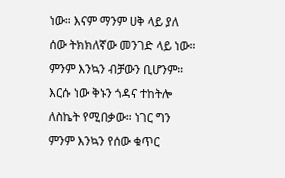ነው። እናም ማንም ሀቅ ላይ ያለ ሰው ትክክለኛው መንገድ ላይ ነው። ምንም እንኳን ብቻውን ቢሆንም። እርሱ ነው ቅኑን ጎዳና ተከትሎ ለስኬት የሚበቃው። ነገር ግን ምንም እንኳን የሰው ቁጥር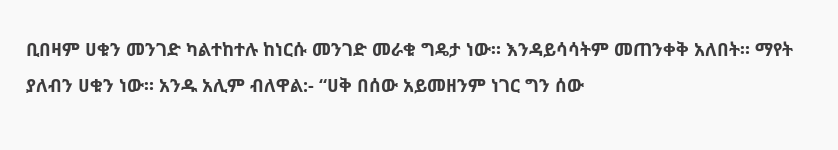ቢበዛም ሀቁን መንገድ ካልተከተሉ ከነርሱ መንገድ መራቁ ግዴታ ነው። እንዳይሳሳትም መጠንቀቅ አለበት። ማየት ያለብን ሀቁን ነው። አንዱ አሊም ብለዋል:- “ሀቅ በሰው አይመዘንም ነገር ግን ሰው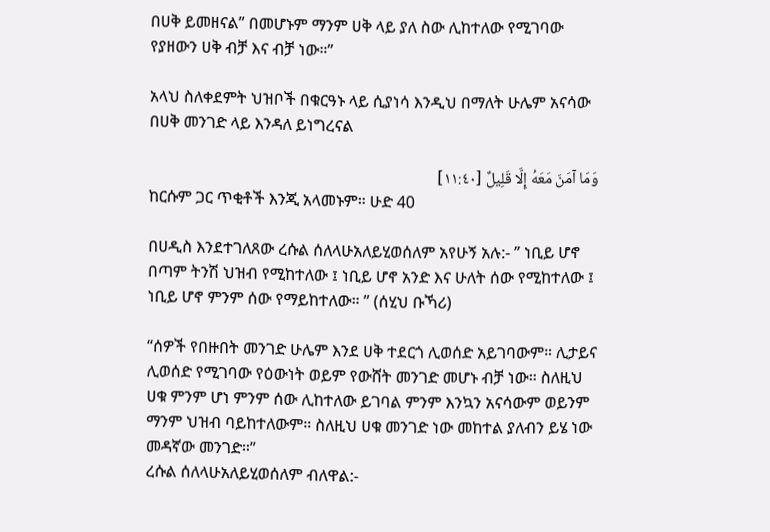በሀቅ ይመዘናል” በመሆኑም ማንም ሀቅ ላይ ያለ ስው ሊከተለው የሚገባው የያዘውን ሀቅ ብቻ እና ብቻ ነው።”

አላህ ስለቀደምት ህዝቦች በቁርዓኑ ላይ ሲያነሳ እንዲህ በማለት ሁሌም አናሳው በሀቅ መንገድ ላይ እንዳለ ይነግረናል

وَمَا آمَنَ مَعَهُ إِلَّا قَلِيلٌ [١١:٤٠]
ከርሱም ጋር ጥቂቶች እንጂ አላመኑም። ሁድ 40

በሀዲስ እንደተገለጸው ረሱል ሰለላሁአለይሂወሰለም አየሁኝ አሉ:- ” ነቢይ ሆኖ በጣም ትንሽ ህዝብ የሚከተለው ፤ ነቢይ ሆኖ አንድ እና ሁለት ሰው የሚከተለው ፤ ነቢይ ሆኖ ምንም ሰው የማይከተለው። ” (ሰሂህ ቡኻሪ)

“ሰዎች የበዙበት መንገድ ሁሌም እንደ ሀቅ ተደርጎ ሊወሰድ አይገባውም። ሊታይና ሊወሰድ የሚገባው የዕውነት ወይም የውሸት መንገድ መሆኑ ብቻ ነው። ስለዚህ ሀቁ ምንም ሆነ ምንም ሰው ሊከተለው ይገባል ምንም እንኳን አናሳውም ወይንም ማንም ህዝብ ባይከተለውም። ስለዚህ ሀቁ መንገድ ነው መከተል ያለብን ይሄ ነው መዳኛው መንገድ።”
ረሱል ሰለላሁአለይሂወሰለም ብለዋል:-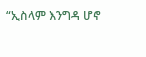“ኢስላም እንግዳ ሆኖ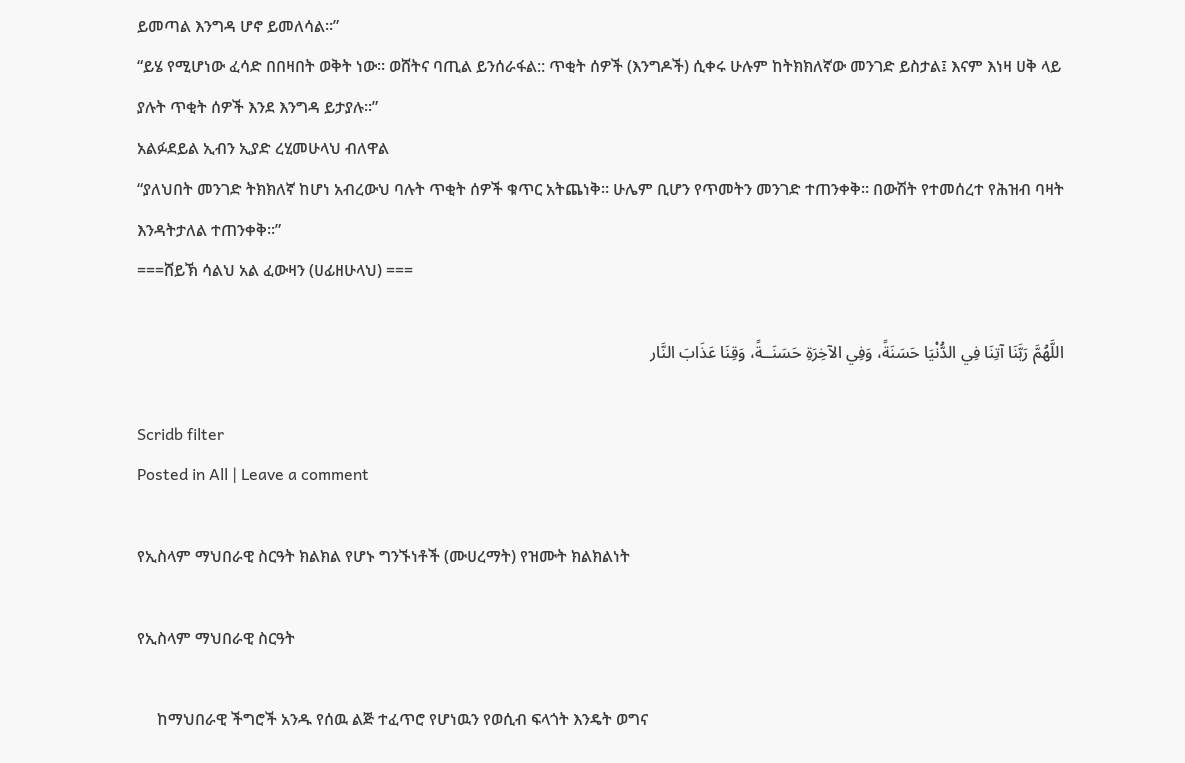ይመጣል እንግዳ ሆኖ ይመለሳል።”
“ይሄ የሚሆነው ፈሳድ በበዛበት ወቅት ነው። ወሸትና ባጢል ይንሰራፋል:: ጥቂት ሰዎች (እንግዶች) ሲቀሩ ሁሉም ከትክክለኛው መንገድ ይስታል፤ እናም እነዛ ሀቅ ላይ ያሉት ጥቂት ሰዎች እንደ እንግዳ ይታያሉ።”
አልፉደይል ኢብን ኢያድ ረሂመሁላህ ብለዋል
“ያለህበት መንገድ ትክክለኛ ከሆነ አብረውህ ባሉት ጥቂት ሰዎች ቁጥር አትጨነቅ። ሁሌም ቢሆን የጥመትን መንገድ ተጠንቀቅ። በውሽት የተመሰረተ የሕዝብ ባዛት እንዳትታለል ተጠንቀቅ።”
===ሸይኽ ሳልህ አል ፈውዛን (ሀፊዘሁላህ) ===

اللَّهُمَّ رَبَّنَا آتِنَا فِي الدُّنْيَا حَسَنَةً، وَفِي الآخِرَةِ حَسَنَــةً، وَقِنَا عَذَابَ النَّار

Scridb filter
Posted in All | Leave a comment

የኢስላም ማህበራዊ ስርዓት ክልክል የሆኑ ግንኙነቶች (ሙሀረማት) የዝሙት ክልክልነት

የኢስላም ማህበራዊ ስርዓት

     ከማህበራዊ ችግሮች አንዱ የሰዉ ልጅ ተፈጥሮ የሆነዉን የወሲብ ፍላጎት እንዴት ወግና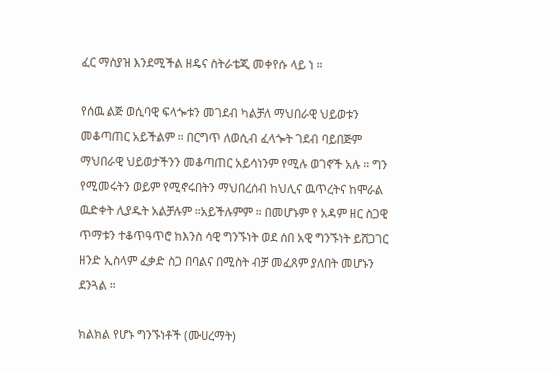ፈር ማስያዝ እንደሚችል ዘዴና ስትራቴጂ መቀየሱ ላይ ነ ።

የሰዉ ልጅ ወሲባዊ ፍላጐቱን መገደብ ካልቻለ ማህበራዊ ህይወቱን መቆጣጠር አይችልም ። በርግጥ ለወሲብ ፈላጐት ገደብ ባይበጅም ማህበራዊ ህይወታችንን መቆጣጠር አይሳነንም የሚሉ ወገኖች አሉ ። ግን የሚመሩትን ወይም የሚኖሩበትን ማህበረሰብ ከህሊና ዉጥረትና ከሞራል ዉድቀት ሊያዱት አልቻሉም ።አይችሉምም ። በመሆኑም የ አዳም ዘር ስጋዊ ጥማቱን ተቆጥዓጥሮ ከእንስ ሳዊ ግንኙነት ወደ ሰበ አዊ ግንኙነት ይሸጋገር ዘንድ ኢስላም ፈቃድ ስጋ በባልና በሚስት ብቻ መፈጸም ያለበት መሆኑን ደንጓል ።

ክልክል የሆኑ ግንኙነቶች (ሙሀረማት)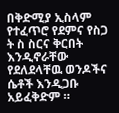በቅድሚያ ኢስላም የተፈጥሮ የደምና የስጋ ት ስ ስርና ቅርበት እንዲኖራቸው የደለደላቸዉ ወንዶችና ሴቶች እንዲጋቡ አይፈቅድም ።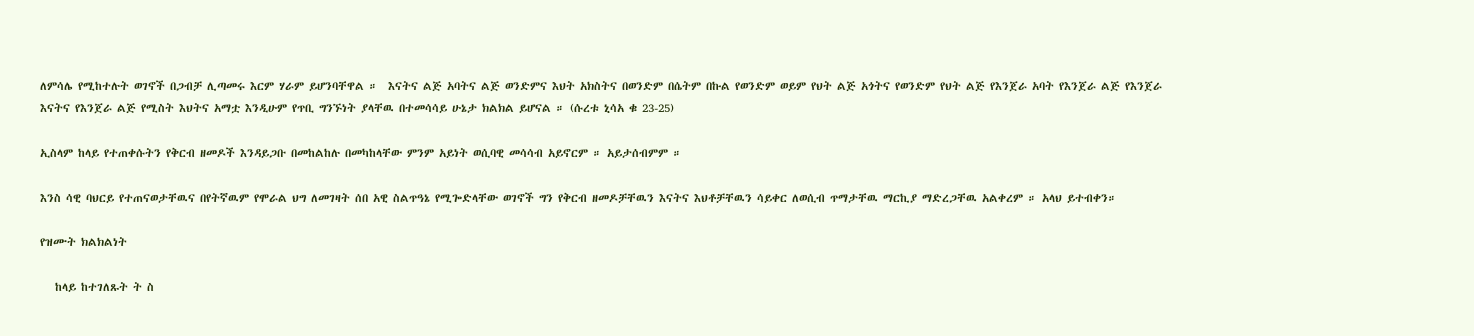ለምሳሌ የሚከተሉት ወገኖች በጋብቻ ሊጣመሩ እርም ሃራም ይሆንባቸዋል ።  እናትና ልጅ አባትና ልጅ ወንድምና እህት አክስትና በወንድም በሴትም በኩል የወንድም ወይም የህት ልጅ አጎትና የወንድም የህት ልጅ የእንጀራ አባት የእንጀራ ልጅ የእንጀራ እናትና የእንጀራ ልጅ የሚስት እህትና አማቷ እንዲሁም የጥቢ ግንኙነት ያላቸዉ በተመሳሳይ ሁኔታ ክልክል ይሆናል ። (ሱረቱ ኒሳአ ቁ 23-25)

ኢስላም ከላይ የተጠቀሱትን የቅርብ ዘመዶች እንዳይጋቡ በመከልከሉ በመካከላቸው ምንም አይነት ወሲባዊ መሳሳብ አይኖርም ። አይታሰብምም ።

እንስ ሳዊ ባህርይ የተጠናወታቸዉና በየትኛዉም የሞራል ህግ ለመገዛት ሰበ አዊ ስልጥዓኔ የሚጐድላቸው ወገኖች ግን የቅርብ ዘመዶቻቸዉን እናትና እህቶቻቸዉን ሳይቀር ለወሲብ ጥማታቸዉ ማርኪያ ማድረጋቸዉ አልቀረም ። አላህ ይተብቀን።

የዝሙት ክልክልነት

   ከላይ ከተገለጹት ት ስ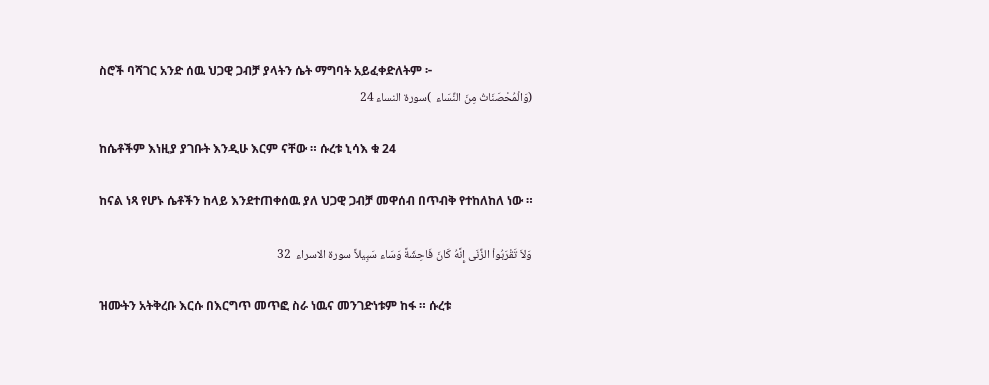ስሮች ባሻገር አንድ ሰዉ ህጋዊ ጋብቻ ያላትን ሴት ማግባት አይፈቀድለትም ፦
(وَالْمُحْصَنَاتُ مِنَ النِّسَاء  )سورة النساء 24

ከሴቶችም እነዚያ ያገቡት እንዲሁ እርም ናቸው ። ሱረቱ ኒሳእ ቁ 24

ከናል ነጻ የሆኑ ሴቶችን ከላይ እንደተጠቀሰዉ ያለ ህጋዊ ጋብቻ መዋሰብ በጥብቅ የተከለከለ ነው ።

وَلاَ تَقْرَبُواْ الزِّنَى إِنَّهُ كَانَ فَاحِشَةً وَسَاء سَبِيلاً سورة الاسراء  32

ዝሙትን አትቅረቡ እርሱ በእርግጥ መጥፎ ስራ ነዉና መንገድነቱም ከፋ ። ሱረቱ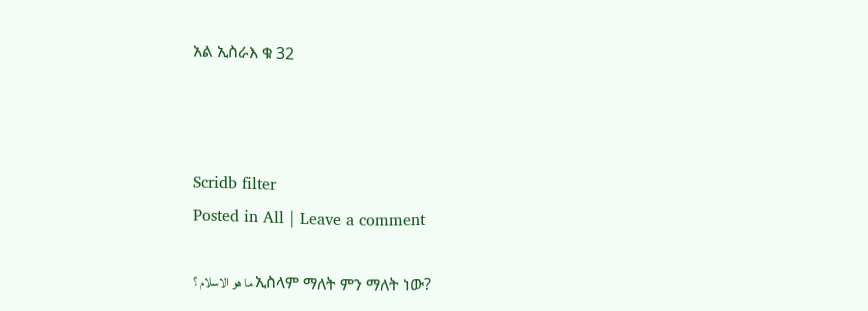አል ኢስራእ ቁ 32



Scridb filter
Posted in All | Leave a comment

ما هو الاسلام ؟ ኢስላም ማለት ምን ማለት ነው?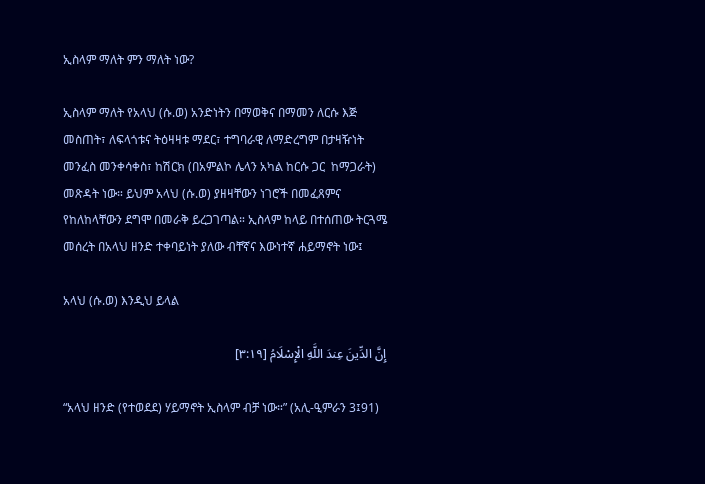ኢስላም ማለት ምን ማለት ነው?

ኢስላም ማለት የአላህ (ሱ.ወ) አንድነትን በማወቅና በማመን ለርሱ እጅ መስጠት፣ ለፍላጎቱና ትዕዛዛቱ ማደር፣ ተግባራዊ ለማድረግም በታዛዥነት መንፈስ መንቀሳቀስ፣ ከሽርክ (በአምልኮ ሌላን አካል ከርሱ ጋር  ከማጋራት) መጽዳት ነው። ይህም አላህ (ሱ.ወ) ያዘዛቸውን ነገሮች በመፈጸምና የከለከላቸውን ደግሞ በመራቅ ይረጋገጣል። ኢስላም ከላይ በተሰጠው ትርጓሜ መሰረት በአላህ ዘንድ ተቀባይነት ያለው ብቸኛና እውነተኛ ሐይማኖት ነው፤

አላህ (ሱ.ወ) እንዲህ ይላል

إِنَّ الدِّينَ عِندَ اللَّهِ الْإِسْلَامُ [٣:١٩]

“አላህ ዘንድ (የተወደደ) ሃይማኖት ኢስላም ብቻ ነው።” (አሊ-ዒምራን 3፤91)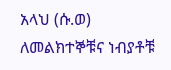አላህ (ሱ.ወ) ለመልክተኞቹና ነብያቶቹ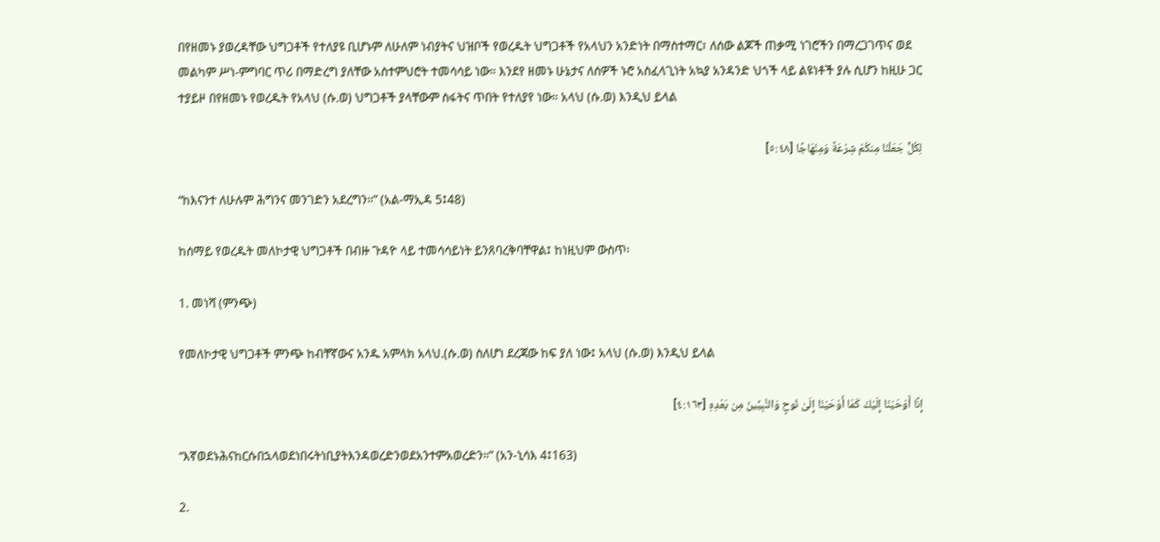በየዘመኑ ያወረዳቸው ህግጋቶች የተለያዩ ቢሆኑም ለሁለም ነብያትና ህዝቦች የወረዱት ህግጋቶች የአላህን አንድነት በማስተማር፣ ለሰው ልጆች ጠቃሚ ነገሮችን በማረጋገጥና ወደ መልካም ሥነ-ምግባር ጥሪ በማድረግ ያለቸው አስተምህሮት ተመሳሳይ ነው። እንደየ ዘመኑ ሁኔታና ለሰዎች ኑሮ አስፈላጊነት አኳያ አንዳንድ ህጎች ላይ ልዩነቶች ያሉ ሲሆን ከዚሁ ጋር ተያይዞ በየዘመኑ የወረዱት የአላህ (ሱ.ወ) ህግጋቶች ያላቸውም ስፋትና ጥበት የተለያየ ነው። አላህ (ሱ.ወ) እንዲህ ይላል

لِكُلٍّ جَعَلْنَا مِنكُمْ شِرْعَةً وَمِنْهَاجًا [٥:٤٨]

“ከእናንተ ለሁሉም ሕግንና መንገድን አደረግን።” (አል-ማኢዳ 5፤48)

ከሰማይ የወረዱት መለኮታዊ ህግጋቶች በብዙ ጉዳዮ ላይ ተመሳሳይነት ይንጸባረቅባቸዋል፤ ከነዚህም ውስጥ፡

1. መነሻ (ምንጭ)

የመለኮታዊ ህግጋቶች ምንጭ ከብቸኛውና አንዱ አምላክ አላህ.(ሱ.ወ) ስለሆነ ደረጃው ከፍ ያለ ነው፤ አላህ (ሱ.ወ) እንዲህ ይላል

إِنَّا أَوْحَيْنَا إِلَيْكَ كَمَا أَوْحَيْنَا إِلَىٰ نُوحٍ وَالنَّبِيِّينَ مِن بَعْدِهِ [٤:١٦٣]

“እኛወደኑሕናከርሱበኋላወደነበሩትነቢያትእንዳወረድንወደአንተምአወረድን።” (አን-ኒሳእ 4፤163)

2.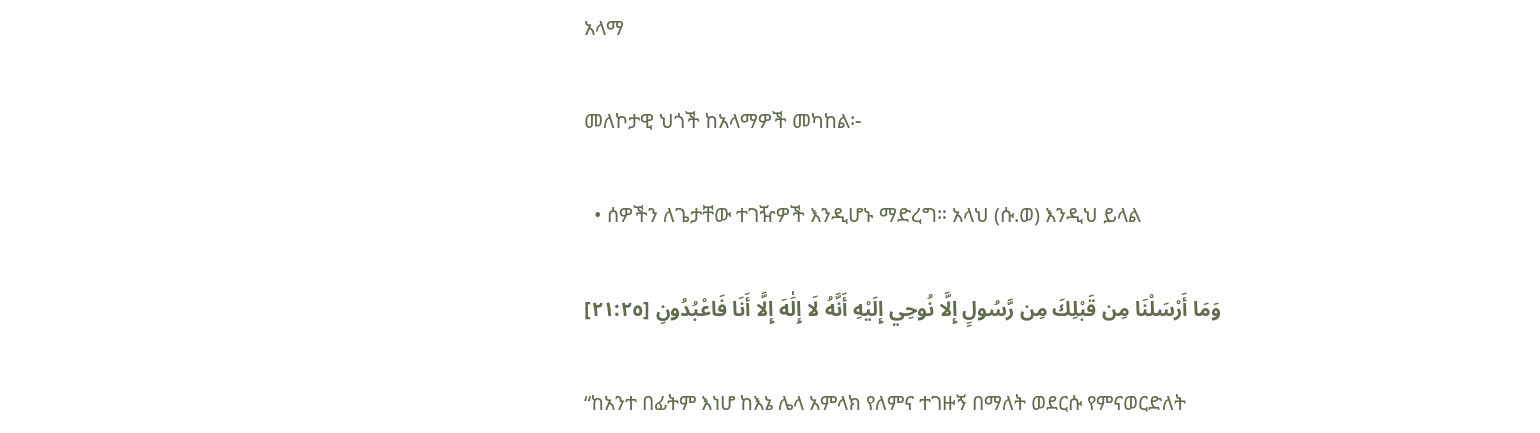አላማ

መለኮታዊ ህጎች ከአላማዎች መካከል፡-

  • ሰዎችን ለጌታቸው ተገዥዎች እንዲሆኑ ማድረግ። አላህ (ሱ.ወ) እንዲህ ይላል

وَمَا أَرْسَلْنَا مِن قَبْلِكَ مِن رَّسُولٍ إِلَّا نُوحِي إِلَيْهِ أَنَّهُ لَا إِلَٰهَ إِلَّا أَنَا فَاعْبُدُونِ [٢١:٢٥]

“ከአንተ በፊትም እነሆ ከእኔ ሌላ አምላክ የለምና ተገዙኝ በማለት ወደርሱ የምናወርድለት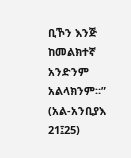ቢኾን እንጅ ከመልክተኛ አንድንም አልላክንም።” (አል-አንቢያእ 21፤25)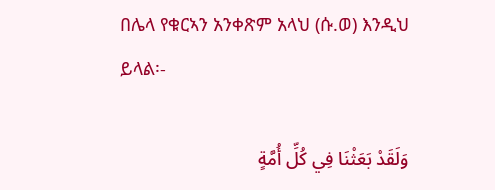በሌላ የቁርኣን አንቀጽም አላህ (ሱ.ወ) እንዲህ ይላል፡-

وَلَقَدْ بَعَثْنَا فِي كُلِّ أُمَّةٍ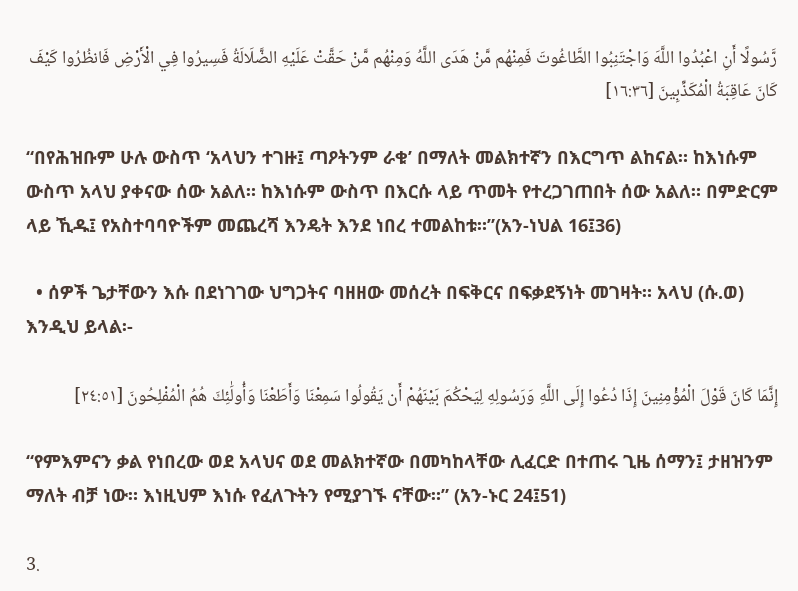رَّسُولًا أَنِ اعْبُدُوا اللَّهَ وَاجْتَنِبُوا الطَّاغُوتَ فَمِنْهُم مَّنْ هَدَى اللَّهُ وَمِنْهُم مَّنْ حَقَّتْ عَلَيْهِ الضَّلَالَةُ فَسِيرُوا فِي الْأَرْضِ فَانظُرُوا كَيْفَ كَانَ عَاقِبَةُ الْمُكَذِّبِينَ [١٦:٣٦]

“በየሕዝቡም ሁሉ ውስጥ ‘አላህን ተገዙ፤ ጣዖትንም ራቁ’ በማለት መልክተኛን በእርግጥ ልከናል። ከእነሱም ውስጥ አላህ ያቀናው ሰው አልለ። ከእነሱም ውስጥ በእርሱ ላይ ጥመት የተረጋገጠበት ሰው አልለ። በምድርም ላይ ኺዱ፤ የአስተባባዮችም መጨረሻ እንዴት እንደ ነበረ ተመልከቱ።”(አን-ነህል 16፤36)

  • ሰዎች ጌታቸውን እሱ በደነገገው ህግጋትና ባዘዘው መሰረት በፍቅርና በፍቃደኝነት መገዛት። አላህ (ሱ.ወ) እንዲህ ይላል፡-

إِنَّمَا كَانَ قَوْلَ الْمُؤْمِنِينَ إِذَا دُعُوا إِلَى اللَّهِ وَرَسُولِهِ لِيَحْكُمَ بَيْنَهُمْ أَن يَقُولُوا سَمِعْنَا وَأَطَعْنَا وَأُولَٰئِكَ هُمُ الْمُفْلِحُونَ [٢٤:٥١]

“የምእምናን ቃል የነበረው ወደ አላህና ወደ መልክተኛው በመካከላቸው ሊፈርድ በተጠሩ ጊዜ ሰማን፤ ታዘዝንም ማለት ብቻ ነው። እነዚህም እነሱ የፈለጉትን የሚያገኙ ናቸው።” (አን-ኑር 24፤51)

3.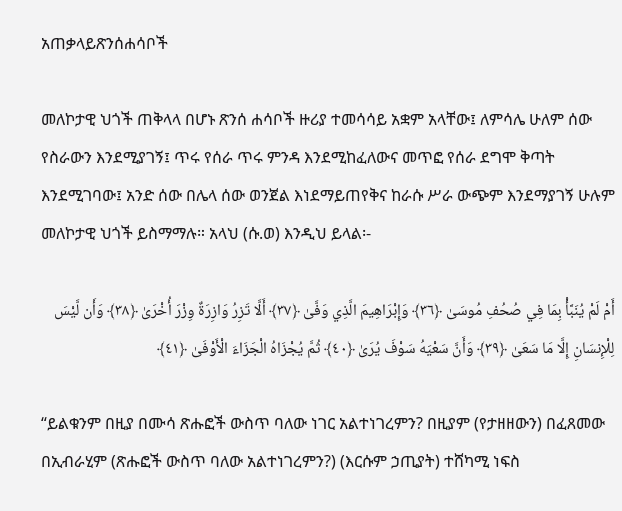አጠቃላይጽንሰሐሳቦች

መለኮታዊ ህጎች ጠቅላላ በሆኑ ጽንሰ ሐሳቦች ዙሪያ ተመሳሳይ አቋም አላቸው፤ ለምሳሌ ሁለም ሰው የስራውን እንደሚያገኝ፤ ጥሩ የሰራ ጥሩ ምንዳ እንደሚከፈለውና መጥፎ የሰራ ደግሞ ቅጣት እንደሚገባው፤ አንድ ሰው በሌላ ሰው ወንጀል እነደማይጠየቅና ከራሱ ሥራ ውጭም እንደማያገኝ ሁሉም መለኮታዊ ህጎች ይስማማሉ። አላህ (ሱ.ወ) እንዲህ ይላል፡-

أَمْ لَمْ يُنَبَّأْ بِمَا فِي صُحُفِ مُوسَىٰ ﴿٣٦﴾ وَإِبْرَاهِيمَ الَّذِي وَفَّىٰ ﴿٣٧﴾ أَلَّا تَزِرُ وَازِرَةٌ وِزْرَ أُخْرَىٰ ﴿٣٨﴾ وَأَن لَّيْسَ لِلْإِنسَانِ إِلَّا مَا سَعَىٰ ﴿٣٩﴾ وَأَنَّ سَعْيَهُ سَوْفَ يُرَىٰ ﴿٤٠﴾ ثُمَّ يُجْزَاهُ الْجَزَاءَ الْأَوْفَىٰ ﴿٤١﴾

“ይልቁንም በዚያ በሙሳ ጽሑፎች ውስጥ ባለው ነገር አልተነገረምን? በዚያም (የታዘዘውን) በፈጸመው በኢብራሂም (ጽሑፎች ውስጥ ባለው አልተነገረምን?) (እርሱም ኃጢያት) ተሸካሚ ነፍስ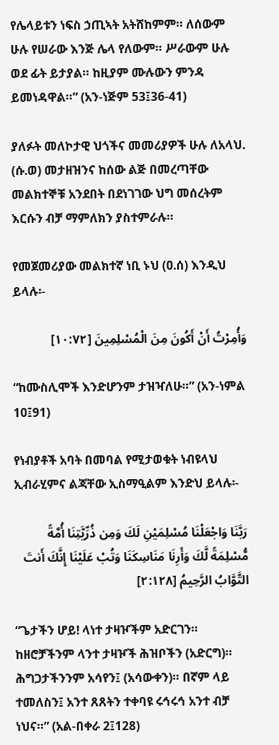የሌላይቱን ነፍስ ኃጢኣት አትሸከምም። ለሰውም ሁሉ የሠራው እንጅ ሌላ የለውም። ሥራውም ሁሉ ወደ ፊት ይታያል። ከዚያም ሙሉውን ምንዳ ይመነዳዋል።” (አን-ነጅም 53፤36-41)

ያለፉት መለኮታዊ ህጎችና መመሪያዎች ሁሉ ለአላህ. (ሱ.ወ) መታዘዝንና ከሰው ልጅ በመረጣቸው መልክተኞቹ አንደበት በደነገገው ህግ መሰረትም እርሱን ብቻ ማምለክን ያስተምራሉ።

የመጀመሪያው መልክተኛ ነቢ ኑህ (ዐ.ሰ) እንዲህ ይላሉ፡-

وَأُمِرْتُ أَنْ أَكُونَ مِنَ الْمُسْلِمِينَ [١٠:٧٢]

“ከሙስሊሞች እንድሆንም ታዝዣለሁ።” (አን-ነምል 10፤91)

የነብያቶች አባት በመባል የሚታወቁት ነብዩላህ ኢብራሂምና ልጃቸው ኢስማዒልም እንድህ ይላሉ፡-

رَبَّنَا وَاجْعَلْنَا مُسْلِمَيْنِ لَكَ وَمِن ذُرِّيَّتِنَا أُمَّةً مُّسْلِمَةً لَّكَ وَأَرِنَا مَنَاسِكَنَا وَتُبْ عَلَيْنَا إِنَّكَ أَنتَ التَّوَّابُ الرَّحِيمُ [٢:١٢٨]

“ጌታችን ሆይ! ላነተ ታዛዦችም አድርገን። ከዘሮቻችንም ላንተ ታዛዦች ሕዝቦችን (አድርግ)። ሕግጋታችንንም አሳየን፤ (አሳውቀን)። በኛም ላይ ተመለስን፤ አንተ ጸጸትን ተቀባዩ ሩኅሩኅ አንተ ብቻ ነህና።” (አል-በቀራ 2፤128)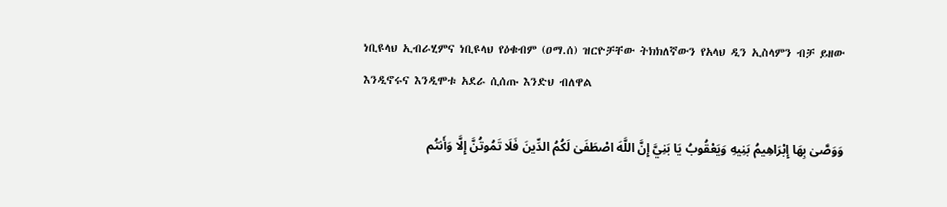ነቢዩላህ ኢብራሂምና ነቢዩላህ የዕቁብም (ዐማ.ሰ) ዝርዮቻቸው ትክክለኛውን የአላህ ዲን ኢስላምን ብቻ ይዘው እንዲኖሩና እንዲሞቱ አደራ ሲሰጡ እንድህ ብለዋል

وَوَصَّىٰ بِهَا إِبْرَاهِيمُ بَنِيهِ وَيَعْقُوبُ يَا بَنِيَّ إِنَّ اللَّهَ اصْطَفَىٰ لَكُمُ الدِّينَ فَلَا تَمُوتُنَّ إِلَّا وَأَنتُم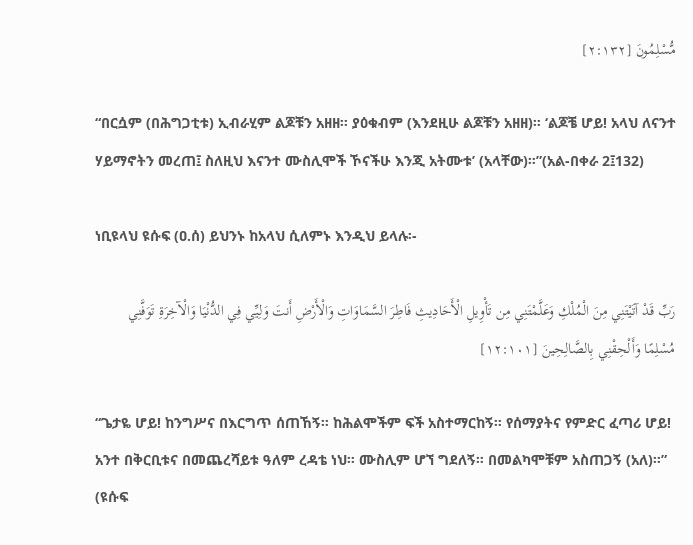مُّسْلِمُونَ [٢:١٣٢]

“በርሷም (በሕግጋቲቱ) ኢብራሂም ልጆቹን አዘዘ። ያዕቁብም (እንደዚሁ ልጆቹን አዘዘ)። ‘ልጆቼ ሆይ! አላህ ለናንተ ሃይማኖትን መረጠ፤ ስለዚህ እናንተ ሙስሊሞች ኾናችሁ እንጂ አትሙቱ’ (አላቸው)።”(አል-በቀራ 2፤132)

ነቢዩላህ ዩሱፍ (ዐ.ሰ) ይህንኑ ከአላህ ሲለምኑ እንዲህ ይላሉ፡-

رَبِّ قَدْ آتَيْتَنِي مِنَ الْمُلْكِ وَعَلَّمْتَنِي مِن تَأْوِيلِ الْأَحَادِيثِ فَاطِرَ السَّمَاوَاتِ وَالْأَرْضِ أَنتَ وَلِيِّي فِي الدُّنْيَا وَالْآخِرَةِ تَوَفَّنِي مُسْلِمًا وَأَلْحِقْنِي بِالصَّالِحِينَ [١٢:١٠١]

“ጌታዬ ሆይ! ከንግሥና በእርግጥ ሰጠኸኝ። ከሕልሞችም ፍች አስተማርከኝ። የሰማያትና የምድር ፈጣሪ ሆይ! አንተ በቅርቢቱና በመጨረሻይቱ ዓለም ረዳቴ ነህ። ሙስሊም ሆኘ ግደለኝ። በመልካሞቹም አስጠጋኝ (አለ)።” (ዩሱፍ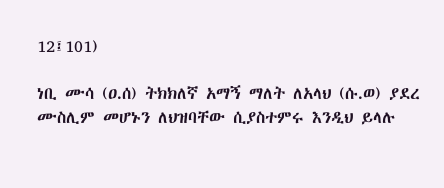12፤101)

ነቢ ሙሳ (ዐ.ሰ) ትክክለኛ አማኝ ማለት ለአላህ (ሱ.ወ) ያደረ ሙስሊም መሆኑን ለህዝባቸው ሲያስተምሩ እንዲህ ይላሉ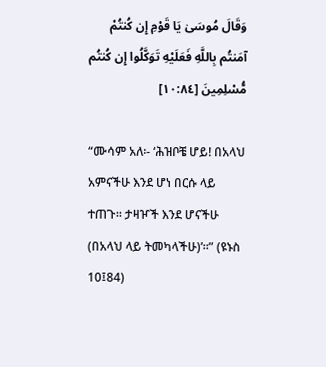وَقَالَ مُوسَىٰ يَا قَوْمِ إِن كُنتُمْ آمَنتُم بِاللَّهِ فَعَلَيْهِ تَوَكَّلُوا إِن كُنتُم مُّسْلِمِينَ [١٠:٨٤]

“ሙሳም አለ፡- ‘ሕዝቦቼ ሆይ! በአላህ አምናችሁ እንደ ሆነ በርሱ ላይ ተጠጉ። ታዛዦች እንደ ሆናችሁ (በአላህ ላይ ትመካላችሁ)’።” (ዩኑስ 10፤84)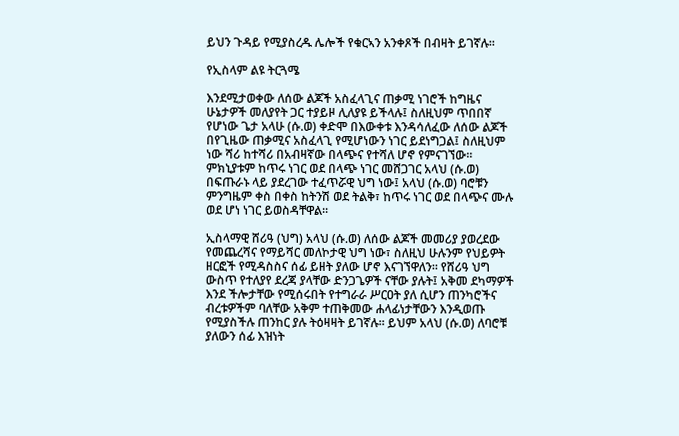ይህን ጉዳይ የሚያስረዱ ሌሎች የቁርኣን አንቀጾች በብዛት ይገኛሉ።

የኢስላም ልዩ ትርጓሜ

እንደሚታወቀው ለሰው ልጆች አስፈላጊና ጠቃሚ ነገሮች ከግዜና ሁኔታዎች መለያየት ጋር ተያይዞ ሊለያዩ ይችላሉ፤ ስለዚህም ጥበበኛ የሆነው ጌታ አላሁ (ሱ.ወ) ቀድሞ በእውቀቱ እንዳሳለፈው ለሰው ልጆች በየጊዜው ጠቃሚና አስፈላጊ የሚሆነውን ነገር ይደነግጋል፤ ስለዚህም ነው ሻሪ ከተሻሪ በአብዛኛው በላጭና የተሻለ ሆኖ የምናገኘው። ምክኒያቱም ከጥሩ ነገር ወደ በላጭ ነገር መሸጋገር አላህ (ሱ.ወ) በፍጡራኑ ላይ ያደረገው ተፈጥሯዊ ህግ ነው፤ አላህ (ሱ.ወ) ባሮቹን ምንግዜም ቀስ በቀስ ከትንሽ ወደ ትልቅ፣ ከጥሩ ነገር ወደ በላጭና ሙሉ ወደ ሆነ ነገር ይወስዳቸዋል።

ኢስላማዊ ሸሪዓ (ህግ) አላህ (ሱ.ወ) ለሰው ልጆች መመሪያ ያወረደው የመጨረሻና የማይሻር መለኮታዊ ህግ ነው፣ ስለዚህ ሁሉንም የህይዎት ዘርፎች የሚዳስስና ሰፊ ይዘት ያለው ሆኖ እናገኘዋለን። የሸሪዓ ህግ ውስጥ የተለያየ ደረጃ ያላቸው ድንጋጌዎች ናቸው ያሉት፤ አቅመ ደካማዎች እንደ ችሎታቸው የሚሰሩበት የተግራራ ሥርዐት ያለ ሲሆን ጠንካሮችና ብረቱዎችም ባለቸው አቅም ተጠቅመው ሐላፊነታቸውን እንዲወጡ የሚያስችሉ ጠንከር ያሉ ትዕዛዛት ይገኛሉ። ይህም አላህ (ሱ.ወ) ለባሮቹ ያለውን ሰፊ እዝነት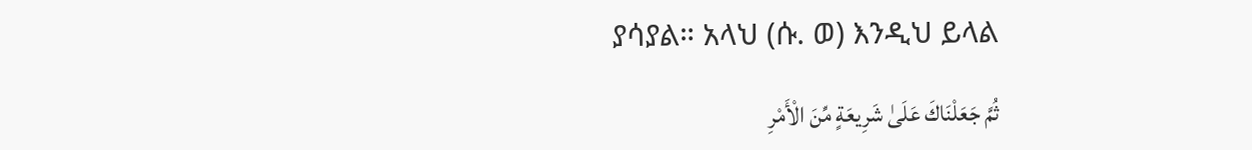ያሳያል። አላህ (ሱ. ወ) እንዲህ ይላል

ثُمَّ جَعَلْنَاكَ عَلَىٰ شَرِيعَةٍ مِّنَ الْأَمْرِ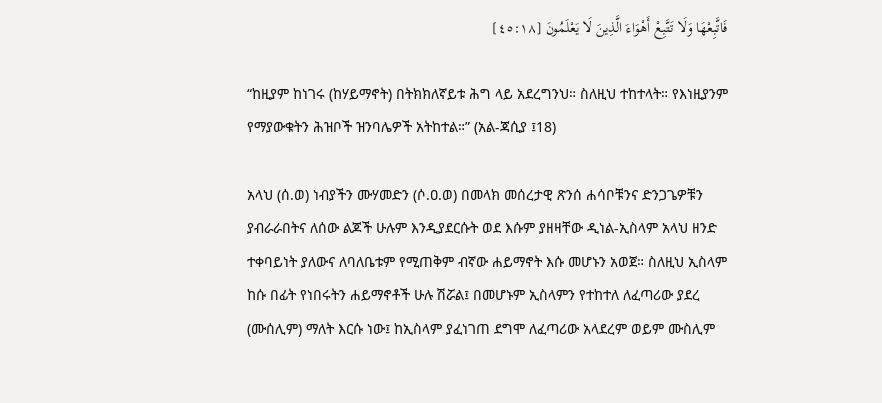فَاتَّبِعْهَا وَلَا تَتَّبِعْ أَهْوَاءَ الَّذِينَ لَا يَعْلَمُونَ [٤٥:١٨]

“ከዚያም ከነገሩ (ከሃይማኖት) በትክክለኛይቱ ሕግ ላይ አደረግንህ። ስለዚህ ተከተላት። የእነዚያንም የማያውቁትን ሕዝቦች ዝንባሌዎች አትከተል።” (አል-ጃሲያ ፤18)

አላህ (ሰ.ወ) ነብያችን ሙሃመድን (ሶ.ዐ.ወ) በመላክ መሰረታዊ ጽንሰ ሐሳቦቹንና ድንጋጌዎቹን ያብራራበትና ለሰው ልጆች ሁሉም እንዲያደርሱት ወደ እሱም ያዘዛቸው ዲነል-ኢስላም አላህ ዘንድ ተቀባይነት ያለውና ለባለቤቱም የሚጠቅም ብኛው ሐይማኖት እሱ መሆኑን አወጀ። ስለዚህ ኢስላም ከሱ በፊት የነበሩትን ሐይማኖቶች ሁሉ ሽሯል፤ በመሆኑም ኢስላምን የተከተለ ለፈጣሪው ያደረ (ሙሰሊም) ማለት እርሱ ነው፤ ከኢስላም ያፈነገጠ ደግሞ ለፈጣሪው አላደረም ወይም ሙስሊም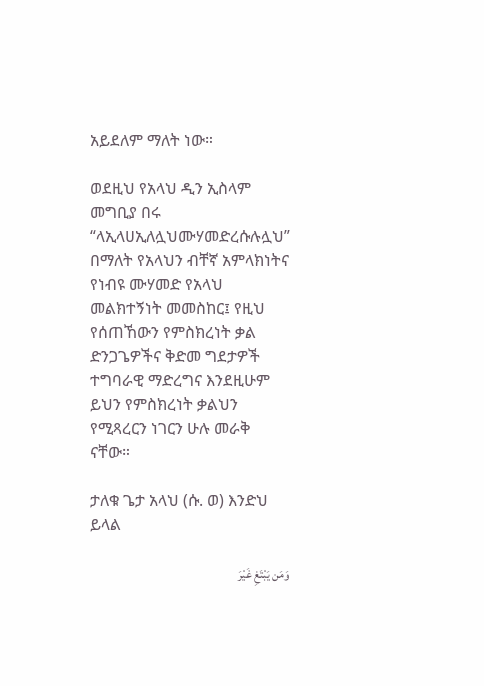አይደለም ማለት ነው።

ወደዚህ የአላህ ዲን ኢስላም መግቢያ በሩ “ላኢላሀኢለሏህሙሃመድረሱሉሏህ” በማለት የአላህን ብቸኛ አምላክነትና የነብዩ ሙሃመድ የአላህ መልክተኝነት መመስከር፤ የዚህ የሰጠኸውን የምስክረነት ቃል ድንጋጌዎችና ቅድመ ግደታዎች ተግባራዊ ማድረግና እንደዚሁም ይህን የምስክረነት ቃልህን የሚጻረርን ነገርን ሁሉ መራቅ ናቸው።

ታለቁ ጌታ አላህ (ሱ. ወ) እንድህ ይላል

وَمَن يَبْتَغِ غَيْرَ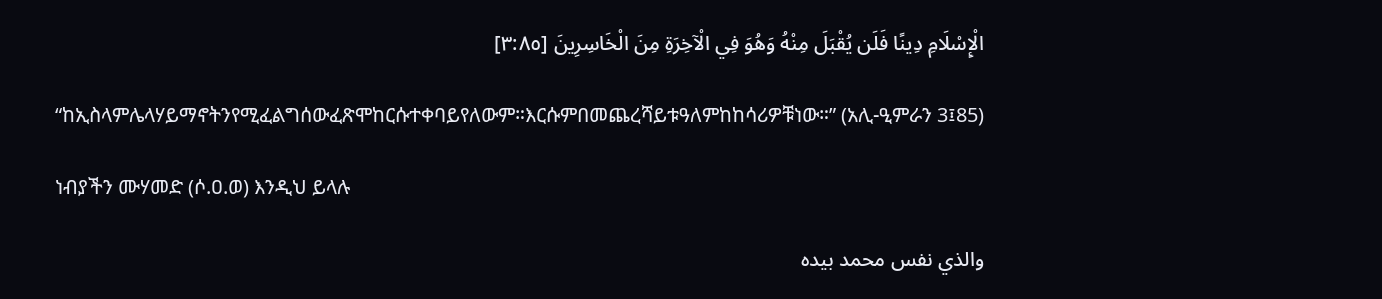الْإِسْلَامِ دِينًا فَلَن يُقْبَلَ مِنْهُ وَهُوَ فِي الْآخِرَةِ مِنَ الْخَاسِرِينَ [٣:٨٥]

“ከኢስላምሌላሃይማኖትንየሚፈልግሰውፈጽሞከርሱተቀባይየለውም።እርሱምበመጨረሻይቱዓለምከከሳሪዎቹነው።” (አሊ-ዒምራን 3፤85)

ነብያችን ሙሃመድ (ሶ.ዐ.ወ) እንዲህ ይላሉ

والذي نفس محمد بيده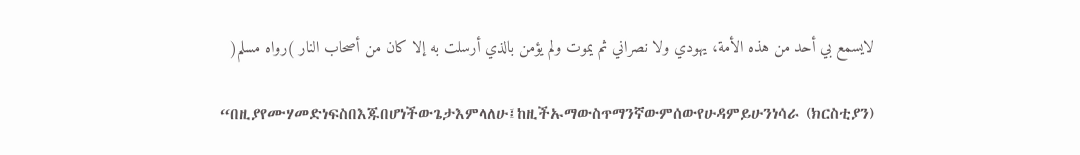لايسمع بي أحد من هذه الأمة، يهودي ولا نصراني ثم يموت ولم يؤمن بالذي أرسلت به إلا كان من أصحاب النار )رواه مسلم(

“በዚያየሙሃመድነፍስበእጁበሆነችውጌታእምላለሁ፤ከዚችኡማውስጥማንኛውምሰውየሁዳምይሁንነሳራ (ክርስቲያን)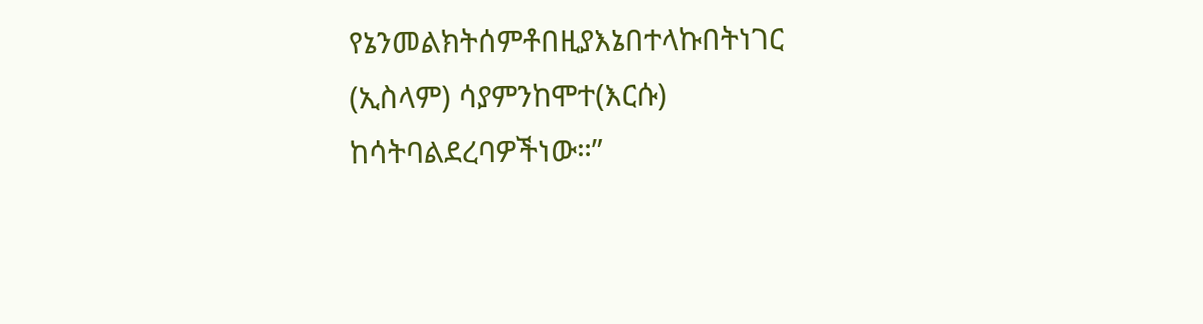የኔንመልክትሰምቶበዚያእኔበተላኩበትነገር (ኢስላም) ሳያምንከሞተ(እርሱ) ከሳትባልደረባዎችነው።”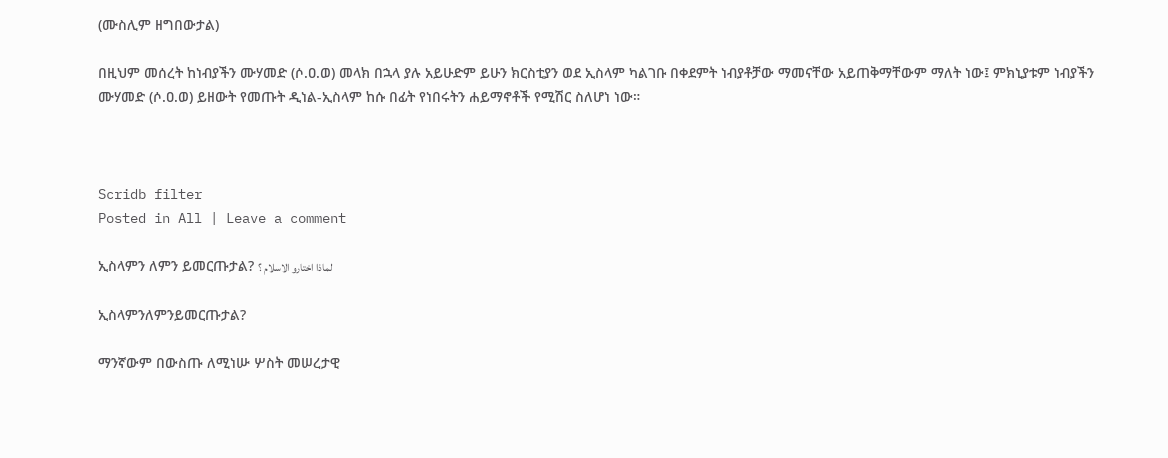(ሙስሊም ዘግበውታል)

በዚህም መሰረት ከነብያችን ሙሃመድ (ሶ.ዐ.ወ) መላክ በኋላ ያሉ አይሁድም ይሁን ክርስቲያን ወደ ኢስላም ካልገቡ በቀደምት ነብያቶቻው ማመናቸው አይጠቅማቸውም ማለት ነው፤ ምክኒያቱም ነብያችን ሙሃመድ (ሶ.ዐ.ወ) ይዘውት የመጡት ዲነል-ኢስላም ከሱ በፊት የነበሩትን ሐይማኖቶች የሚሽር ስለሆነ ነው።



Scridb filter
Posted in All | Leave a comment

ኢስላምን ለምን ይመርጡታል? لماذا اختارو الاسلام ؟

ኢስላምንለምንይመርጡታል?

ማንኛውም በውስጡ ለሚነሡ ሦስት መሠረታዊ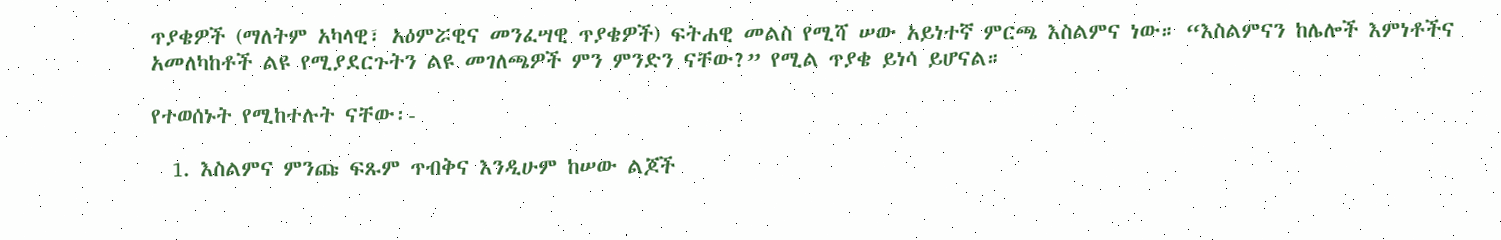ጥያቄዎች (ማለትም አካላዊ፣ አዕምሯዊና መንፈሣዊ ጥያቄዎች) ፍትሐዊ መልስ የሚሻ ሠው አይነተኛ ምርጫ እስልምና ነው። “እስልምናን ከሌሎች እምነቶችና አመለካከቶች ልዩ የሚያደርጉትን ልዩ መገለጫዎች ምን ምንድን ናቸው?” የሚል ጥያቄ ይነሳ ይሆናል።

የተወሰኑት የሚከተሉት ናቸው፡-

  1. እስልምና ምንጩ ፍጹም ጥብቅና እንዲሁም ከሠው ልጆች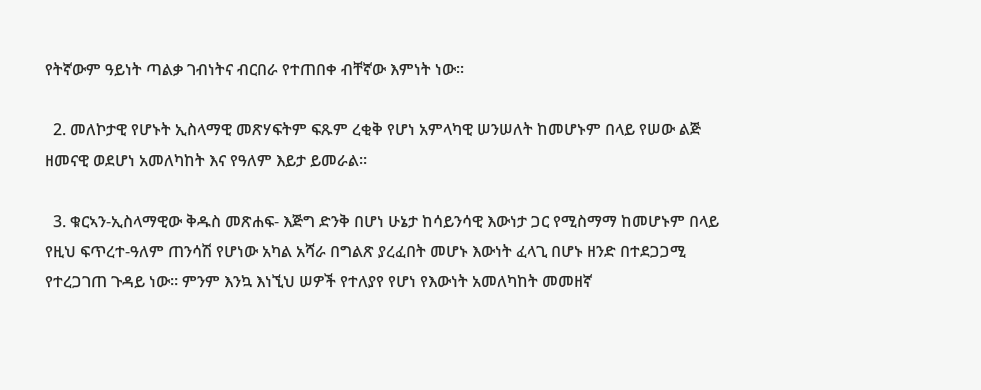የትኛውም ዓይነት ጣልቃ ገብነትና ብርበራ የተጠበቀ ብቸኛው እምነት ነው።

  2. መለኮታዊ የሆኑት ኢስላማዊ መጽሃፍትም ፍጹም ረቂቅ የሆነ አምላካዊ ሠንሠለት ከመሆኑም በላይ የሠው ልጅ ዘመናዊ ወደሆነ አመለካከት እና የዓለም እይታ ይመራል።

  3. ቁርኣን-ኢስላማዊው ቅዱስ መጽሐፍ- እጅግ ድንቅ በሆነ ሁኔታ ከሳይንሳዊ እውነታ ጋር የሚስማማ ከመሆኑም በላይ የዚህ ፍጥረተ-ዓለም ጠንሳሽ የሆነው አካል አሻራ በግልጽ ያረፈበት መሆኑ እውነት ፈላጊ በሆኑ ዘንድ በተደጋጋሚ የተረጋገጠ ጉዳይ ነው። ምንም እንኳ እነኚህ ሠዎች የተለያየ የሆነ የእውነት አመለካከት መመዘኛ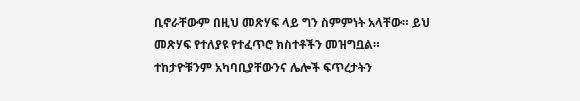ቢኖራቸውም በዚህ መጽሃፍ ላይ ግን ስምምነት አላቸው። ይህ መጽሃፍ የተለያዩ የተፈጥሮ ክስተቶችን መዝግቧል። ተከታዮቹንም አካባቢያቸውንና ሌሎች ፍጥረታትን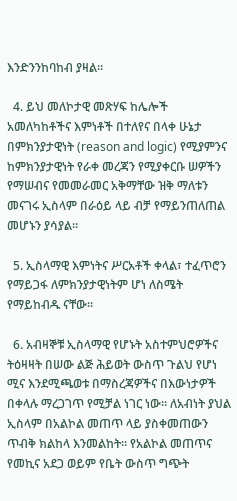እንድንንከባከብ ያዛል።

  4. ይህ መለኮታዊ መጽሃፍ ከሌሎች አመለካከቶችና እምነቶች በተለየና በላቀ ሁኔታ በምክንያታዊነት (reason and logic) የሚያምንና ከምክንያታዊነት የራቀ መረጃን የሚያቀርቡ ሠዎችን የማሠብና የመመራመር አቅማቸው ዝቅ ማለቱን መናገሩ ኢስላም በራዕይ ላይ ብቻ የማይንጠለጠል መሆኑን ያሳያል።

  5. ኢስላማዊ እምነትና ሥርአቶች ቀላል፣ ተፈጥሮን የማይጋፋ ለምክንያታዊነትም ሆነ ለስሜት የማይከብዱ ናቸው።

  6. አብዛኞቹ ኢስላማዊ የሆኑት አስተምህሮዎችና ትዕዛዛት በሠው ልጅ ሕይወት ውስጥ ጉልህ የሆነ ሚና እንደሚጫወቱ በማስረጃዎችና በእውነታዎች በቀላሉ ማረጋገጥ የሚቻል ነገር ነው። ለአብነት ያህል ኢስላም በአልኮል መጠጥ ላይ ያስቀመጠውን ጥብቅ ክልከላ እንመልከት። የአልኮል መጠጥና የመኪና አደጋ ወይም የቤት ውስጥ ግጭት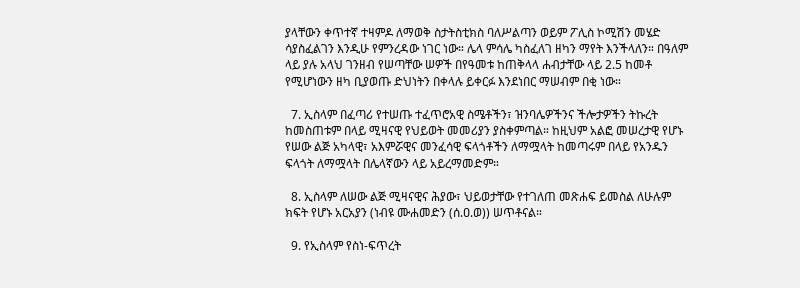ያላቸውን ቀጥተኛ ተዛምዶ ለማወቅ ስታትስቲክስ ባለሥልጣን ወይም ፖሊስ ኮሚሽን መሄድ ሳያስፈልገን እንዲሁ የምንረዳው ነገር ነው። ሌላ ምሳሌ ካስፈለገ ዘካን ማየት እንችላለን። በዓለም ላይ ያሉ አላህ ገንዘብ የሠጣቸው ሠዎች በየዓመቱ ከጠቅላላ ሐብታቸው ላይ 2.5 ከመቶ የሚሆነውን ዘካ ቢያወጡ ድህነትን በቀላሉ ይቀርፉ እንደነበር ማሠብም በቂ ነው።

  7. ኢስላም በፈጣሪ የተሠጡ ተፈጥሮአዊ ስሜቶችን፣ ዝንባሌዎችንና ችሎታዎችን ትኩረት ከመስጠቱም በላይ ሚዛናዊ የህይወት መመሪያን ያስቀምጣል። ከዚህም አልፎ መሠረታዊ የሆኑ የሠው ልጅ አካላዊ፣ አእምሯዊና መንፈሳዊ ፍላጎቶችን ለማሟላት ከመጣሩም በላይ የአንዱን ፍላጎት ለማሟላት በሌላኛውን ላይ አይረማመድም።

  8. ኢስላም ለሠው ልጅ ሚዛናዊና ሕያው፣ ህይወታቸው የተገለጠ መጽሐፍ ይመስል ለሁሉም ክፍት የሆኑ አርአያን (ነብዩ ሙሐመድን (ሰ.ዐ.ወ)) ሠጥቶናል።

  9. የኢስላም የስነ-ፍጥረት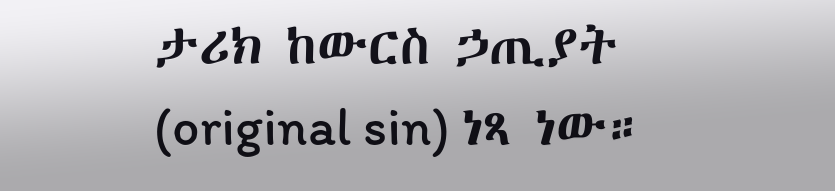ታሪክ ከውርስ ኃጢያት (original sin) ነጻ ነው።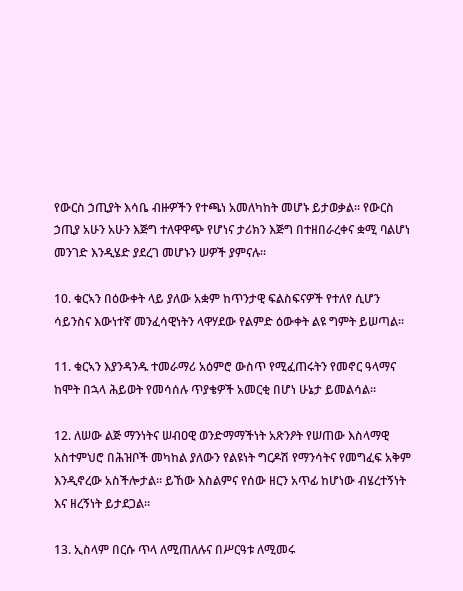የውርስ ኃጢያት እሳቤ ብዙዎችን የተጫነ አመለካከት መሆኑ ይታወቃል። የውርስ ኃጢያ አሁን አሁን እጅግ ተለዋዋጭ የሆነና ታሪክን እጅግ በተዘበራረቀና ቋሚ ባልሆነ መንገድ እንዲሄድ ያደረገ መሆኑን ሠዎች ያምናሉ።

10. ቁርኣን በዕውቀት ላይ ያለው አቋም ከጥንታዊ ፍልስፍናዎች የተለየ ሲሆን ሳይንስና እውነተኛ መንፈሳዊነትን ላዋሃደው የልምድ ዕውቀት ልዩ ግምት ይሠጣል።

11. ቁርኣን እያንዳንዱ ተመራማሪ አዕምሮ ውስጥ የሚፈጠሩትን የመኖር ዓላማና ከሞት በኋላ ሕይወት የመሳሰሉ ጥያቄዎች አመርቂ በሆነ ሁኔታ ይመልሳል።

12. ለሠው ልጅ ማንነትና ሠብዐዊ ወንድማማችነት አጽንዖት የሠጠው እስላማዊ አስተምህሮ በሕዝቦች መካከል ያለውን የልዩነት ግርዶሽ የማንሳትና የመግፈፍ አቅም እንዲኖረው አስችሎታል። ይኸው እስልምና የሰው ዘርን አጥፊ ከሆነው ብሄረተኝነት እና ዘረኝነት ይታደጋል።

13. ኢስላም በርሱ ጥላ ለሚጠለሉና በሥርዓቱ ለሚመሩ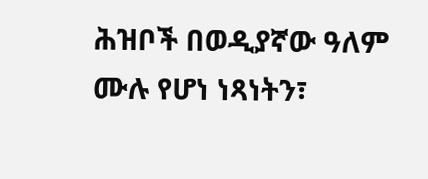ሕዝቦች በወዲያኛው ዓለም ሙሉ የሆነ ነጻነትን፣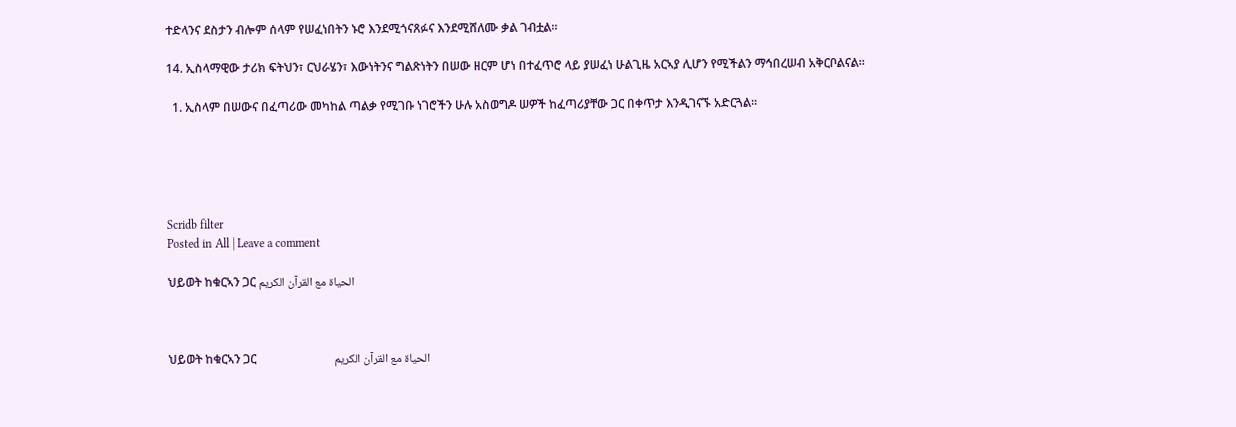ተድላንና ደስታን ብሎም ሰላም የሠፈነበትን ኑሮ እንደሚጎናጸፉና እንደሚሸለሙ ቃል ገብቷል።

14. ኢስላማዊው ታሪክ ፍትህን፣ ርህራሄን፣ እውነትንና ግልጽነትን በሠው ዘርም ሆነ በተፈጥሮ ላይ ያሠፈነ ሁልጊዜ አርኣያ ሊሆን የሚችልን ማኅበረሠብ አቅርቦልናል።

  1. ኢስላም በሠውና በፈጣሪው መካከል ጣልቃ የሚገቡ ነገሮችን ሁሉ አስወግዶ ሠዎች ከፈጣሪያቸው ጋር በቀጥታ እንዲገናኙ አድርጓል።





Scridb filter
Posted in All | Leave a comment

ህይወት ከቁርኣን ጋር الحياة مع القرآن الكريم



ህይወት ከቁርኣን ጋር                          الحياة مع القرآن الكريم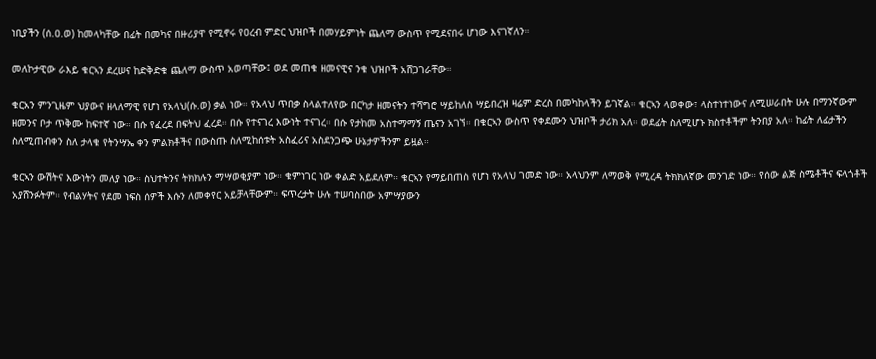ነቢያችን (ሰ.ዐ.ወ) ከመላካቸው በፊት በመካና በዙሪያዋ የሚኖሩ የዐረብ ምድር ህዝቦች በመሃይምነት ጨለማ ውስጥ የሚደናበሩ ሆነው እናገኛለን።

መለኮታዊው ራእይ ቁርኣን ደረሠና ከድቅድቁ ጨለማ ውስጥ አወጣቸው፤ ወደ መጠቁ ዘመናዊና ንቁ ህዝቦች አሸጋገራቸው።

ቁርአን ምንጊዜም ህያውና ዘላለማዊ የሆነ የአላህ(ሱ.ወ) ቃል ነው። የአላህ ጥበቃ ስላልተለየው በርካታ ዘመናትን ተሻግሮ ሣይከለስ ሣይበረዝ ዛሬም ድረስ በመካከላችን ይገኛል። ቁርኣን ላወቀው፣ ላስተነተነውና ለሚሠራበት ሁሉ በማንኛውም ዘመንና ቦታ ጥቅሙ ከፍተኛ ነው። በሱ የፈረደ በፍትህ ፈረደ። በሱ የተናገረ እውነት ተናገረ። በሱ የታከመ አስተማማኝ ጤናን አገኘ። በቁርኣን ውስጥ የቀደሙን ህዝቦች ታሪክ አለ። ወደፊት ስለሚሆኑ ክስተቶችም ትንበያ አለ። ከፊት ለፊታችን ስለሚጠብቀን ስለ ታላቁ የትንሣኤ ቀን ምልክቶችና በውስጡ ስለሚከሰቱት አስፈሪና አስደንጋጭ ሁኔታዎችንም ይዟል።

ቁርኣን ውሽትና እውነትን መለያ ነው። ስህተትንና ትክክሉን ማሣወቂያም ነው። ቁምነገር ነው ቀልድ አይደለም። ቁርኣን የማይበጠስ የሆነ የአላህ ገመድ ነው። አላህንም ለማወቅ የሚረዳ ትክክለኛው መንገድ ነው። የሰው ልጅ ስሜቶችና ፍላጎቶች አያሸንፉትም። የብልሃትና የደመ ነፍስ ሰዎች እሱን ለመቀየር አይቻላቸውም። ፍጥረታት ሁሉ ተሠባስበው አምሣያውን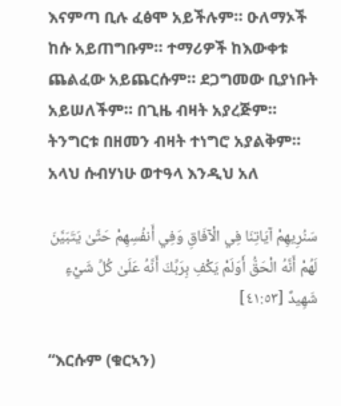እናምጣ ቢሉ ፈፅሞ አይችሉም። ዑለማኦች ከሱ አይጠግቡም። ተማሪዎች ከእውቀቱ ጨልፈው አይጨርሱም። ደጋግመው ቢያነቡት አይሠለችም። በጊዜ ብዛት አያረጅም። ትንግርቱ በዘመን ብዛት ተነግሮ አያልቅም። አላህ ሱብሃነሁ ወተዓላ እንዲህ አለ

سَنُرِيهِمْ آيَاتِنَا فِي الْآفَاقِ وَفِي أَنفُسِهِمْ حَتَّىٰ يَتَبَيَّنَ لَهُمْ أَنَّهُ الْحَقُّ أَوَلَمْ يَكْفِ بِرَبِّكَ أَنَّهُ عَلَىٰ كُلِّ شَيْءٍ شَهِيدٌ [٤١:٥٣]

“እርሱም (ቁርኣን)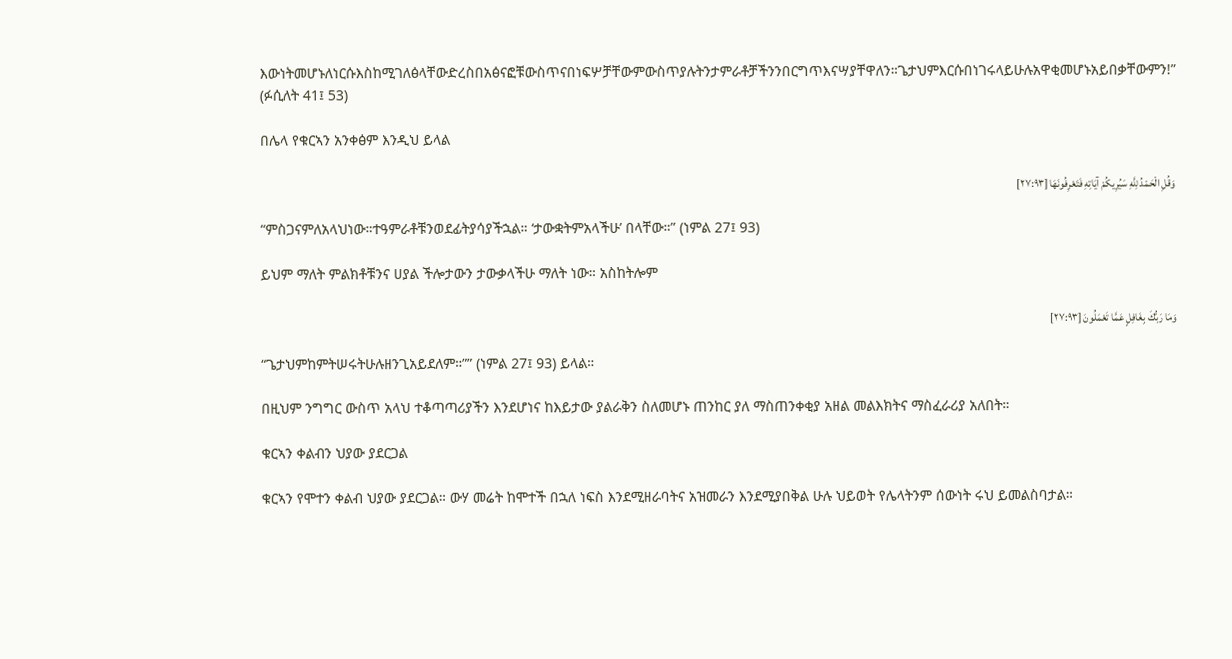እውነትመሆኑለነርሱእስከሚገለፅላቸውድረስበአፅናፎቹውስጥናበነፍሦቻቸውምውስጥያሉትንታምራቶቻችንንበርግጥእናሣያቸዋለን።ጌታህምእርሱበነገሩላይሁሉአዋቂመሆኑአይበቃቸውምን!” (ፉሲለት 41፤ 53)

በሌላ የቁርኣን አንቀፅም እንዲህ ይላል

وَقُلِ الْحَمْدُ لِلَّهِ سَيُرِيكُمْ آيَاتِهِ فَتَعْرِفُونَهَا [٢٧:٩٣]

“ምስጋናምለአላህነው።ተዓምራቶቹንወደፊትያሳያችኋል። ‘ታውቋትምአላችሁ’ በላቸው።” (ነምል 27፤ 93)

ይህም ማለት ምልክቶቹንና ሀያል ችሎታውን ታውቃላችሁ ማለት ነው። አስከትሎም

وَمَا رَبُّكَ بِغَافِلٍ عَمَّا تَعْمَلُونَ [٢٧:٩٣]

“ጌታህምከምትሠሩትሁሉዘንጊአይደለም።”” (ነምል 27፤ 93) ይላል።

በዚህም ንግግር ውስጥ አላህ ተቆጣጣሪያችን እንደሆነና ከእይታው ያልራቅን ስለመሆኑ ጠንከር ያለ ማስጠንቀቂያ አዘል መልእክትና ማስፈራሪያ አለበት።

ቁርኣን ቀልብን ህያው ያደርጋል

ቁርኣን የሞተን ቀልብ ህያው ያደርጋል። ውሃ መሬት ከሞተች በኋለ ነፍስ እንደሚዘራባትና አዝመራን እንደሚያበቅል ሁሉ ህይወት የሌላትንም ሰውነት ሩህ ይመልስባታል።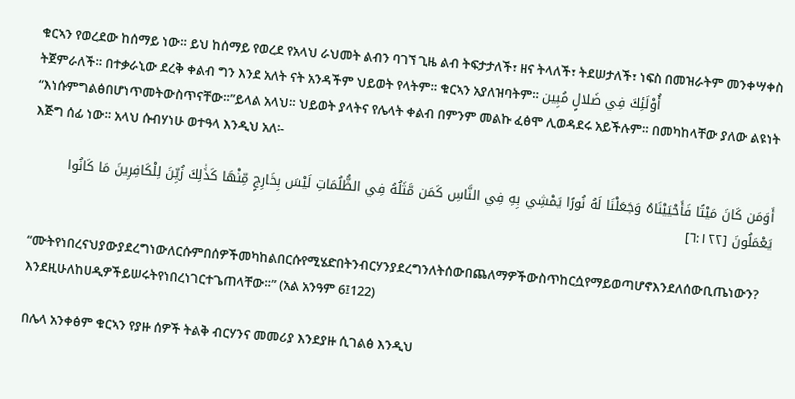ቁርኣን የወረደው ከሰማይ ነው። ይህ ከሰማይ የወረደ የአላህ ራህመት ልብን ባገኘ ጊዜ ልብ ትፍታታለች፣ ዘና ትላለች፣ ትደሠታለች፣ ነፍስ በመዝራትም መንቀሣቀስ ትጀምራለች። በተቃራኒው ደረቅ ቀልብ ግን እንደ አለት ናት አንዳችም ህይወት የላትም። ቁርኣን አያለዝባትም። أُوْلَئِكَ فِي ضَلالٍ مُبِين  “እነሱምግልፅበሆነጥመትውስጥናቸው።”ይላል አላህ። ህይወት ያላትና የሌላት ቀልብ በምንም መልኩ ፈፅሞ ሊወዳደሩ አይችሉም። በመካከላቸው ያለው ልዩነት እጅግ ሰፊ ነው። አላህ ሱብሃነሁ ወተዓላ እንዲህ አለ፡-

أَوَمَن كَانَ مَيْتًا فَأَحْيَيْنَاهُ وَجَعَلْنَا لَهُ نُورًا يَمْشِي بِهِ فِي النَّاسِ كَمَن مَّثَلُهُ فِي الظُّلُمَاتِ لَيْسَ بِخَارِجٍ مِّنْهَا كَذَٰلِكَ زُيِّنَ لِلْكَافِرِينَ مَا كَانُوا يَعْمَلُونَ [٦:١٢٢]

“ሙትየነበረናህያውያደረግነውለርሱምበሰዎችመካከልበርሱየሚሄድበትንብርሃንያደረግንለትሰውበጨለማዎችውስጥከርሷየማይወጣሆኖእንደለሰውቢጤነውን? እንደዚሁለከሀዲዎችይሠሩትየነበረነገርተጌጠላቸው።” (አል አንዓም 6፤122)

በሌላ አንቀፅም ቁርኣን የያዙ ሰዎች ትልቅ ብርሃንና መመሪያ እንደያዙ ሲገልፅ እንዲህ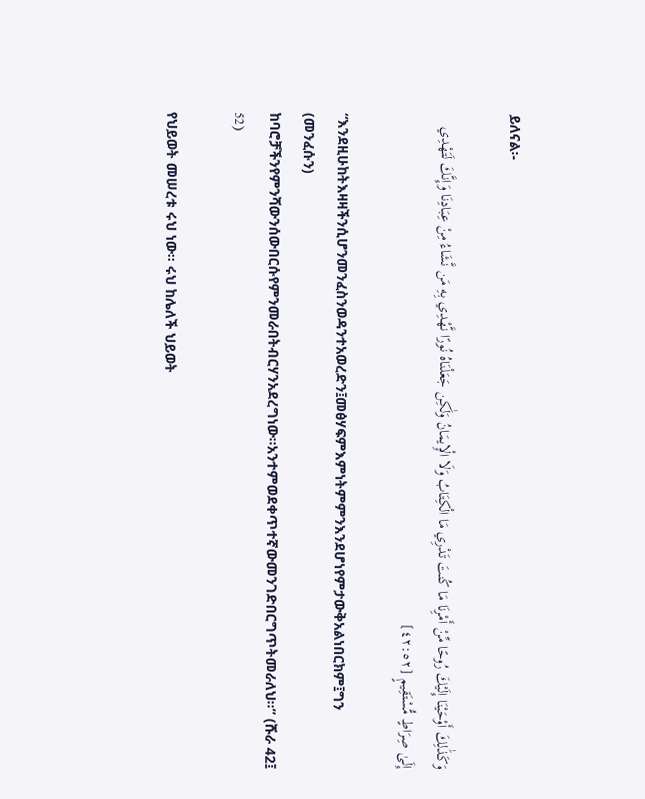ይለናል፡-

وَكَذَٰلِكَ أَوْحَيْنَا إِلَيْكَ رُوحًا مِّنْ أَمْرِنَا مَا كُنتَ تَدْرِي مَا الْكِتَابُ وَلَا الْإِيمَانُ وَلَٰكِن جَعَلْنَاهُ نُورًا نَّهْدِي بِهِ مَن نَّشَاءُ مِنْ عِبَادِنَا وَإِنَّكَ لَتَهْدِي إِلَىٰ صِرَاطٍ مُّسْتَقِيمٍ [٤٢:٥٢]

“እንደዚሁከትእዛዛችንሲሆንመንፈስንወዳንተአወረድን፤መፅሃፍምእምነትምምንእንደሆነየምታውቅአልነበርክም፤ግን (መንፈሱን) ከባሮቻችንየምንሻውንሰውበርሱየምንመራበትብርሃንአደረግነው።አንተምወደቀጥተኛውመንገድበርግጥትመራለህ።” (ሹራ 42፤ 52)

የህይወት መሠረቱ ሩህ ነው። ሩህ ከሌለች ህይወት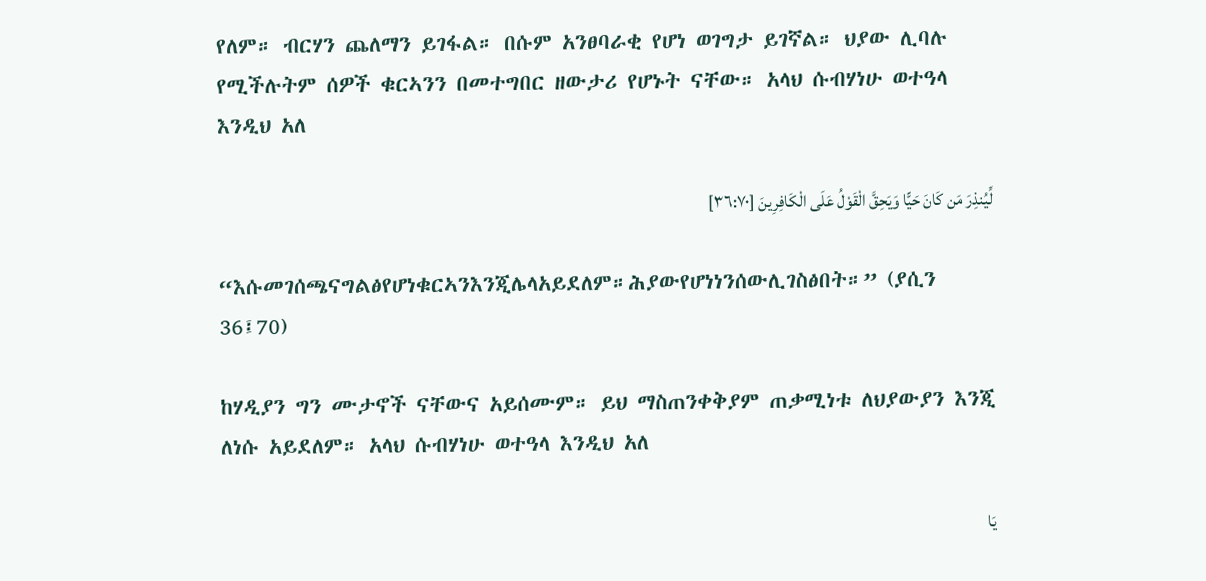የለም። ብርሃን ጨለማን ይገፋል። በሱም አንፀባራቂ የሆነ ወገግታ ይገኛል። ህያው ሊባሉ የሚችሉትም ሰዎች ቁርኣንን በመተግበር ዘውታሪ የሆኑት ናቸው። አላህ ሱብሃነሁ ወተዓላ እንዲህ አለ

لِّيُنذِرَ مَن كَانَ حَيًّا وَيَحِقَّ الْقَوْلُ عَلَى الْكَافِرِينَ [٣٦:٧٠]

“እሱመገሰጫናግልፅየሆነቁርኣንእንጂሌላአይደለም።ሕያውየሆነነንሰውሊገስፅበት።” (ያሲን 36፤70)

ከሃዲያን ግን ሙታኖች ናቸውና አይሰሙም። ይህ ማስጠንቀቅያም ጠቃሚነቱ ለህያውያን እንጂ ለነሱ አይደለም። አላህ ሱብሃነሁ ወተዓላ እንዲህ አለ

يَا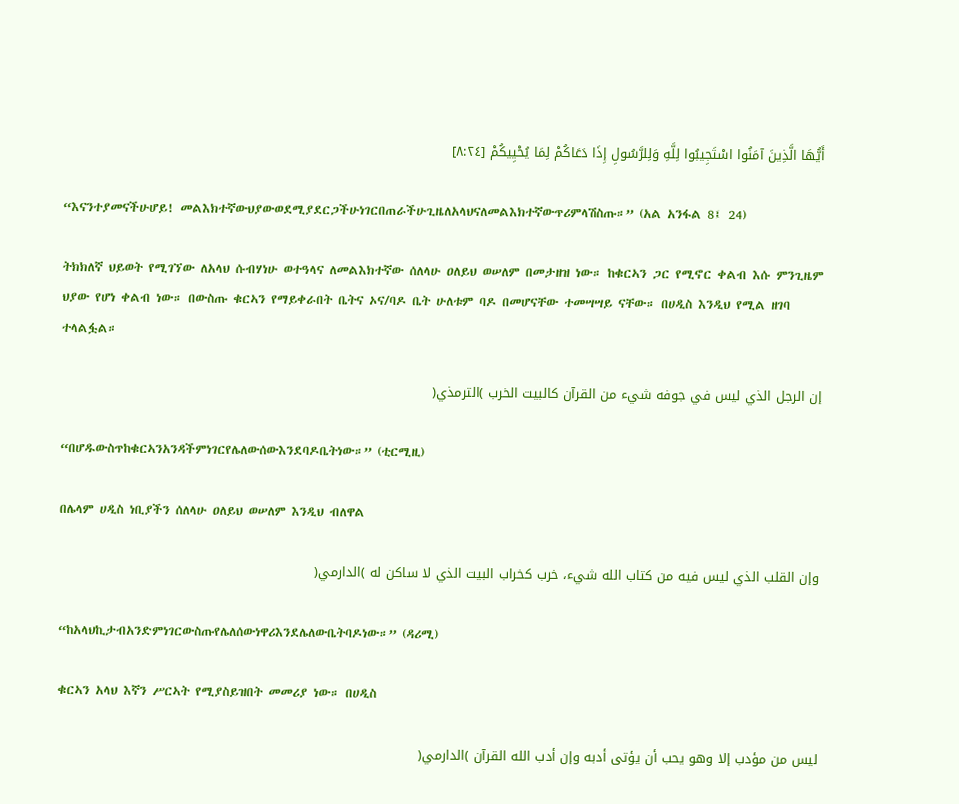أَيُّهَا الَّذِينَ آمَنُوا اسْتَجِيبُوا لِلَّهِ وَلِلرَّسُولِ إِذَا دَعَاكُمْ لِمَا يُحْيِيكُمْ [٨:٢٤]

“እናንተያመናችሁሆይ! መልእክተኛውህያውወደሚያደርጋችሁነገርበጠራችሁጊዜለአላህናለመልእክተኛውጥሪምላሽስጡ።” (አል አንፋል 8፤ 24)

ትክክለኛ ህይወት የሚገኘው ለአላህ ሱብሃነሁ ወተዓላና ለመልእክተኛው ሰለላሁ ዐለይህ ወሠለም በመታዘዝ ነው። ከቁርኣን ጋር የሚኖር ቀልብ እሱ ምንጊዜም ህያው የሆነ ቀልብ ነው። በውስጡ ቁርኣን የማይቀራበት ቤትና ኦና/ባዶ ቤት ሁለቱም ባዶ በመሆናቸው ተመሣሣይ ናቸው። በሀዲስ እንዲህ የሚል ዘገባ ተላልፏል።

إن الرجل الذي ليس في جوفه شيء من القرآن كالبيت الخرب )الترمذي(

“በሆዱውስጥከቁርኣንአንዳችምነገርየሌለውሰውእንደባዶቤትነው።” (ቲርሚዚ)

በሌላም ሀዲስ ነቢያችን ሰለላሁ ዐለይህ ወሠለም እንዲህ ብለዋል

وإن القلب الذي ليس فيه من كتاب الله شيء، خرب كخراب البيت الذي لا ساكن له )الدارمي(

“ከአላህኪታብአንድምነገርውስጡየሌለሰውነዋሪእንደሌለውቤትባዶነው።” (ዳሪሚ)

ቁርኣን አላህ እኛን ሥርኣት የሚያስይዝበት መመሪያ ነው። በሀዲስ

ليس من مؤدب إلا وهو يحب أن يؤتى أدبه وإن أدب الله القرآن )الدارمي(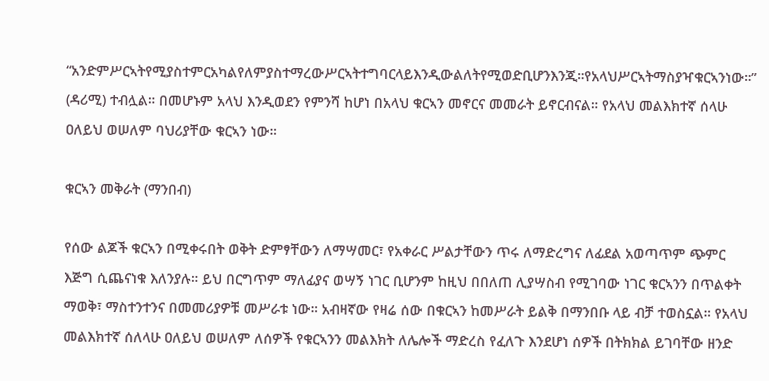“አንድምሥርኣትየሚያስተምርአካልየለምያስተማረውሥርኣትተግባርላይእንዲውልለትየሚወድቢሆንእንጂ።የአላህሥርኣትማስያዣቁርኣንነው።” (ዳሪሚ) ተብሏል። በመሆኑም አላህ እንዲወደን የምንሻ ከሆነ በአላህ ቁርኣን መኖርና መመራት ይኖርብናል። የአላህ መልእክተኛ ሰላሁ ዐለይህ ወሠለም ባህሪያቸው ቁርኣን ነው።

ቁርኣን መቅራት (ማንበብ)

የሰው ልጆች ቁርኣን በሚቀሩበት ወቅት ድምፃቸውን ለማሣመር፣ የአቀራር ሥልታቸውን ጥሩ ለማድረግና ለፊደል አወጣጥም ጭምር እጅግ ሲጨናነቁ እለንያሉ። ይህ በርግጥም ማለፊያና ወሣኝ ነገር ቢሆንም ከዚህ በበለጠ ሊያሣስብ የሚገባው ነገር ቁርኣንን በጥልቀት ማወቅ፣ ማስተንተንና በመመሪያዎቹ መሥራቱ ነው። አብዛኛው የዛሬ ሰው በቁርኣን ከመሥራት ይልቅ በማንበቡ ላይ ብቻ ተወስኗል። የአላህ መልእክተኛ ሰለላሁ ዐለይህ ወሠለም ለሰዎች የቁርኣንን መልእክት ለሌሎች ማድረስ የፈለጉ እንደሆነ ሰዎች በትክክል ይገባቸው ዘንድ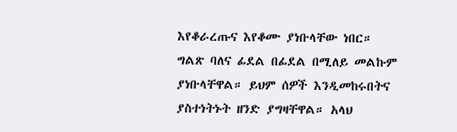እየቆራረጡና እየቆሙ ያነቡላቸው ነበር። ግልጽ ባለና ፊደል በፊደል በሚለይ መልኩም ያነቡላቸዋል። ይህም ሰዎች እንዲመከሩበትና ያስተነትኑት ዘንድ ያግዛቸዋል። አላህ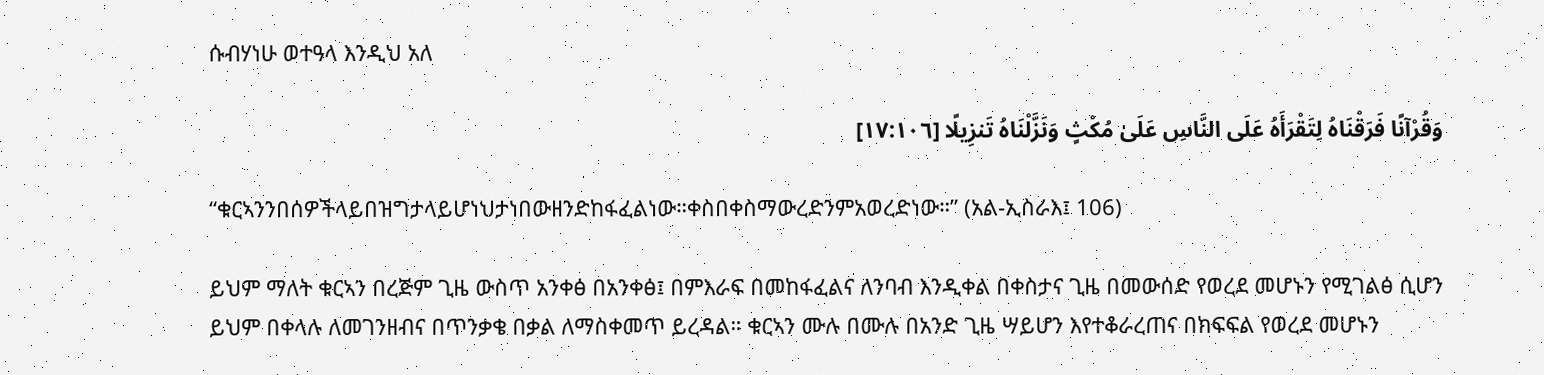ሱብሃነሁ ወተዓላ እንዲህ አለ

وَقُرْآنًا فَرَقْنَاهُ لِتَقْرَأَهُ عَلَى النَّاسِ عَلَىٰ مُكْثٍ وَنَزَّلْنَاهُ تَنزِيلًا [١٧:١٠٦]

“ቁርኣንንበሰዎችላይበዝግታላይሆነህታነበውዘንድከፋፈልነው።ቀስበቀስማውረድንምአወረድነው።” (አል-ኢስራእ፤ 106)

ይህም ማለት ቁርኣን በረጅም ጊዜ ውስጥ አንቀፅ በአንቀፅ፤ በምእራፍ በመከፋፈልና ለንባብ እንዲቀል በቀስታና ጊዜ በመውሰድ የወረደ መሆኑን የሚገልፅ ሲሆን ይህም በቀላሉ ለመገንዘብና በጥንቃቄ በቃል ለማስቀመጥ ይረዳል። ቁርኣን ሙሉ በሙሉ በአንድ ጊዜ ሣይሆን እየተቆራረጠና በክፍፍል የወረደ መሆኑን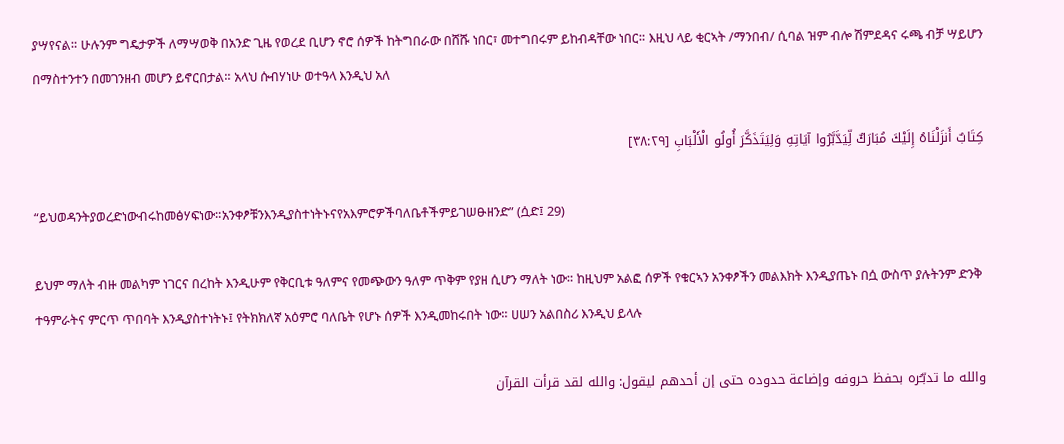ያሣየናል። ሁሉንም ግዴታዎች ለማሣወቅ በአንድ ጊዜ የወረደ ቢሆን ኖሮ ሰዎች ከትግበራው በሸሹ ነበር፣ መተግበሩም ይከብዳቸው ነበር። እዚህ ላይ ቂርኣት /ማንበብ/ ሲባል ዝም ብሎ ሽምደዳና ሩጫ ብቻ ሣይሆን በማስተንተን በመገንዘብ መሆን ይኖርበታል። አላህ ሱብሃነሁ ወተዓላ እንዲህ አለ

كِتَابٌ أَنزَلْنَاهُ إِلَيْكَ مُبَارَكٌ لِّيَدَّبَّرُوا آيَاتِهِ وَلِيَتَذَكَّرَ أُولُو الْأَلْبَابِ [٣٨:٢٩]

“ይህወዳንትያወረድነውብሩከመፅሃፍነው።አንቀፆቹንእንዲያስተነትኑናየአእምሮዎችባለቤቶችምይገሠፁዘንድ” (ሷድ፤ 29)

ይህም ማለት ብዙ መልካም ነገርና በረከት እንዲሁም የቅርቢቱ ዓለምና የመጭውን ዓለም ጥቅም የያዘ ሲሆን ማለት ነው። ከዚህም አልፎ ሰዎች የቁርኣን አንቀፆችን መልእክት እንዲያጤኑ በሷ ውስጥ ያሉትንም ድንቅ ተዓምራትና ምርጥ ጥበባት እንዲያስተነትኑ፤ የትክክለኛ አዕምሮ ባለቤት የሆኑ ሰዎች እንዲመከሩበት ነው። ሀሠን አልበስሪ እንዲህ ይላሉ

والله ما تدبّـُره بحفظ حروفه وإضاعة حدوده حتى إن أحدهم ليقول: والله لقد قرأت القرآن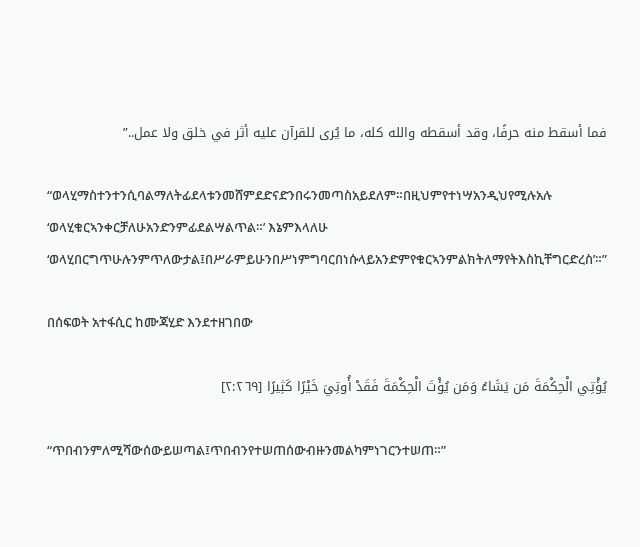فما أسقط منه حرفًا، وقد أسقطه والله كله، ما يُرى للقرآن عليه أثر في خلق ولا عمل..”

“ወላሂማስተንተንሲባልማለትፊደላቱንመሸምደድናድንበሩንመጣስአይደለም።በዚህምየተነሣአንዲህየሚሉአሉ ‘ወላሂቁርኣንቀርቻለሁአንድንምፊደልሣልጥል።’ እኔምእላለሁ ‘ወላሂበርግጥሁሉንምጥለውታል፤በሥራምይሁንበሥነምግባርበነሱላይአንድምየቁርኣንምልክትለማየትእስኪቸግርድረስ’።”

በሰፍወት አተፋሲር ከሙጃሂድ እንደተዘገበው

يُؤْتِي الْحِكْمَةَ مَن يَشَاءُ وَمَن يُؤْتَ الْحِكْمَةَ فَقَدْ أُوتِيَ خَيْرًا كَثِيرًا [٢:٢٦٩]

“ጥበብንምለሚሻውሰውይሠጣል፤ጥበብንየተሠጠሰውብዙንመልካምነገርንተሠጠ።”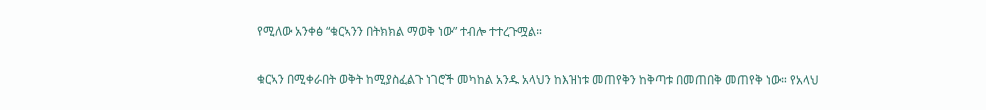የሚለው አንቀፅ “ቁርኣንን በትክክል ማወቅ ነው” ተብሎ ተተረጉሟል።

ቁርኣን በሚቀራበት ወቅት ከሚያስፈልጉ ነገሮች መካከል አንዱ አላህን ከእዝነቱ መጠየቅን ከቅጣቱ በመጠበቅ መጠየቅ ነው። የአላህ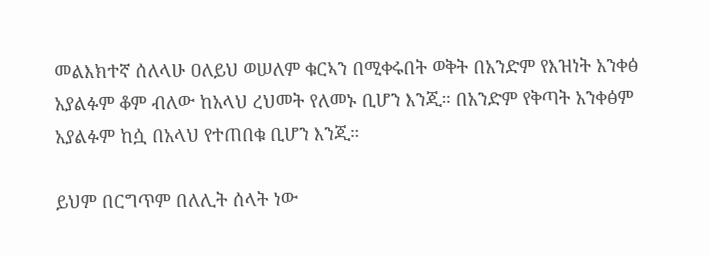መልእክተኛ ሰለላሁ ዐለይህ ወሠለም ቁርኣን በሚቀሩበት ወቅት በአንድም የእዝነት አንቀፅ አያልፉም ቆም ብለው ከአላህ ረህመት የለመኑ ቢሆን እንጂ። በአንድም የቅጣት አንቀፅም አያልፉም ከሷ በአላህ የተጠበቁ ቢሆን እንጂ።

ይህም በርግጥም በለሊት ሰላት ነው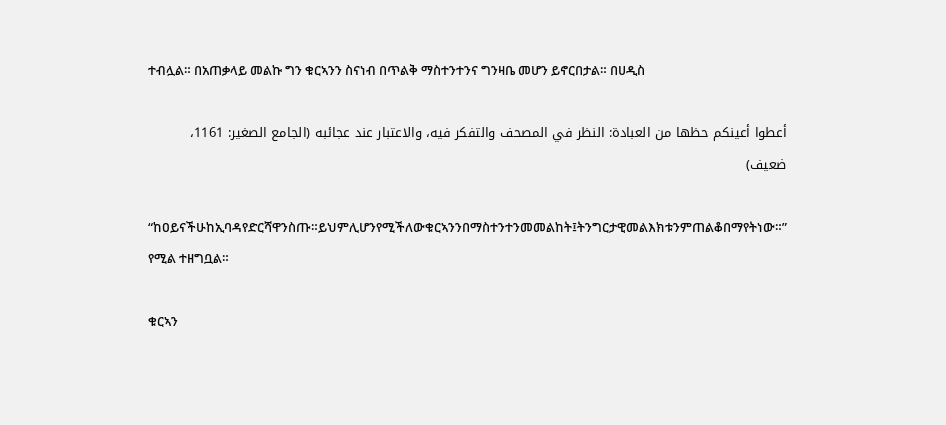ተብሏል። በአጠቃላይ መልኩ ግን ቁርኣንን ስናነብ በጥልቅ ማስተንተንና ግንዛቤ መሆን ይኖርበታል። በሀዲስ

أعطوا أعينكم حظها من العبادة: النظر في المصحف والتفكر فيه، والاعتبار عند عجائبه (الجامع الصغير: 1161، ضعيف)

“ከዐይናችሁከኢባዳየድርሻዋንስጡ።ይህምሊሆንየሚችለውቁርኣንንበማስተንተንመመልከት፤ትንግርታዊመልእክቱንምጠልቆበማየትነው።” የሚል ተዘግቧል።

ቁርኣን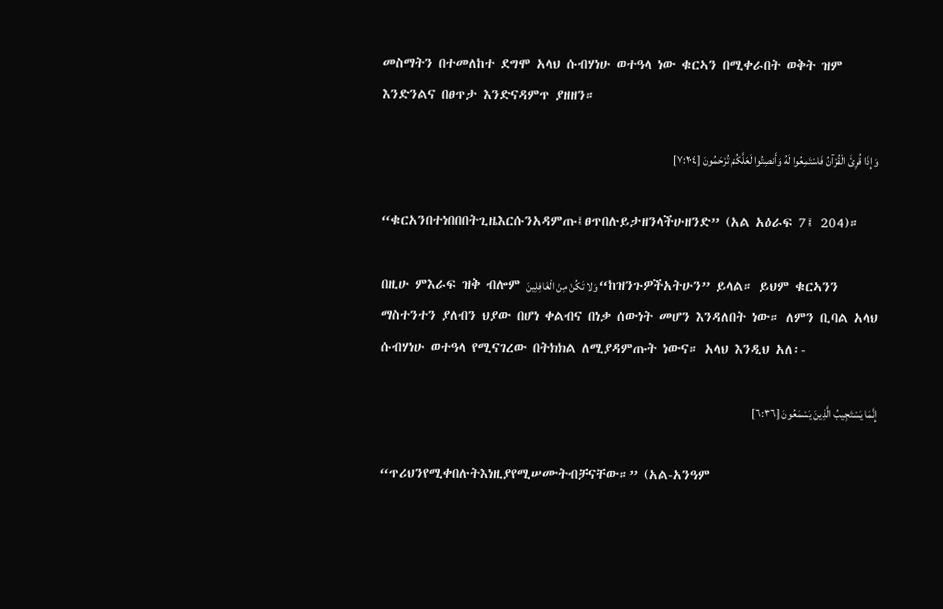መስማትን በተመለከተ ደግሞ አላህ ሱብሃነሁ ወተዓላ ነው ቁርኣን በሚቀራበት ወቅት ዝም እንድንልና በፀጥታ እንድናዳምጥ ያዘዘን።

وَإِذَا قُرِئَ الْقُرْآنُ فَاسْتَمِعُوا لَهُ وَأَنصِتُوا لَعَلَّكُمْ تُرْحَمُونَ [٧:٢٠٤]

“ቁርአንበተነበበበትጊዜእርሱንአዳምጡ፤ፀጥበሉይታዘንላችሁዘንድ” (አል አዕራፍ 7፤ 204)።

በዚሁ ምእራፍ ዝቅ ብሎም وَلا تَكُنْ مِنْ الْغَافِلِينَ “ከዝንጉዎችአትሁን” ይላል። ይህም ቁርኣንን ማስተንተን ያለብን ህያው በሆነ ቀልብና በነቃ ሰውነት መሆን እንዳለበት ነው። ለምን ቢባል አላህ ሱብሃነሁ ወተዓላ የሚናገረው በትክክል ለሚያዳምጡት ነውና። አላህ እንዲህ አለ፡-

إِنَّمَا يَسْتَجِيبُ الَّذِينَ يَسْمَعُونَ [٦:٣٦]

“ጥሪህንየሚቀበሉትእነዚያየሚሠሙትብቻናቸው።” (አል-አንዓም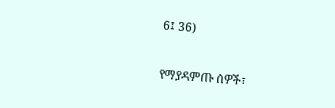6፤ 36)

የማያዳምጡ ሰዎች፣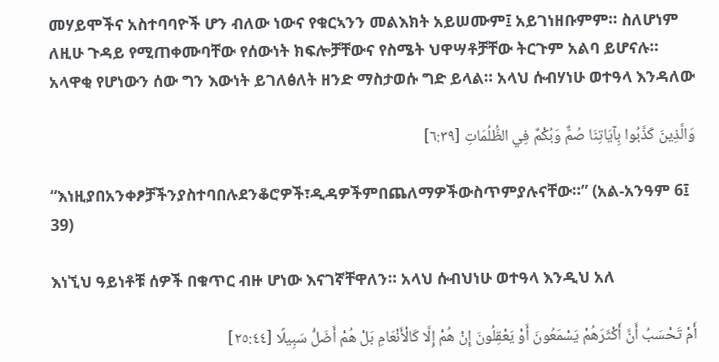መሃይሞችና አስተባባዮች ሆን ብለው ነውና የቁርኣንን መልእክት አይሠሙም፤ አይገነዘቡምም። ስለሆነም ለዚሁ ጉዳይ የሚጠቀሙባቸው የሰውነት ክፍሎቻቸውና የስሜት ህዋሣቶቻቸው ትርጉም አልባ ይሆናሉ። አላዋቂ የሆነውን ሰው ግን እውነት ይገለፅለት ዘንድ ማስታወሱ ግድ ይላል። አላህ ሱብሃነሁ ወተዓላ እንዳለው

وَالَّذِينَ كَذَّبُوا بِآيَاتِنَا صُمٌّ وَبُكْمٌ فِي الظُّلُمَاتِ [٦:٣٩]

“እነዚያበአንቀፆቻችንያስተባበሉደንቆሮዎች፣ዲዳዎችምበጨለማዎችውስጥምያሉናቸው።” (አል-አንዓም 6፤ 39)

እነኚህ ዓይነቶቹ ሰዎች በቁጥር ብዙ ሆነው እናገኛቸዋለን። አላህ ሱብህነሁ ወተዓላ እንዲህ አለ

أَمْ تَحْسَبُ أَنَّ أَكْثَرَهُمْ يَسْمَعُونَ أَوْ يَعْقِلُونَ إِنْ هُمْ إِلَّا كَالْأَنْعَامِ بَلْ هُمْ أَضَلُّ سَبِيلًا [٢٥:٤٤]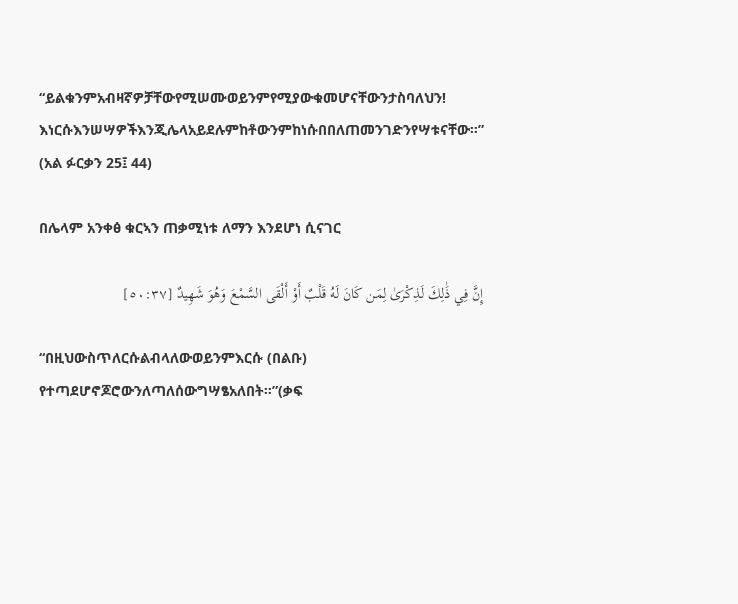“ይልቁንምአብዛኛዎቻቸውየሚሠሙወይንምየሚያውቁመሆናቸውንታስባለህን! እነርሱእንሠሣዎችእንጂሌላአይደሉምከቶውንምከነሱበበለጠመንገድንየሣቱናቸው።” (አል ፉርቃን 25፤ 44)

በሌላም አንቀፅ ቁርኣን ጠቃሚነቱ ለማን እንደሆነ ሲናገር

إِنَّ فِي ذَٰلِكَ لَذِكْرَىٰ لِمَن كَانَ لَهُ قَلْبٌ أَوْ أَلْقَى السَّمْعَ وَهُوَ شَهِيدٌ [٥٠:٣٧]

“በዚህውስጥለርሱልብላለውወይንምእርሱ (በልቡ) የተጣደሆኖጆሮውንለጣለሰውግሣፄአለበት።”(ቃፍ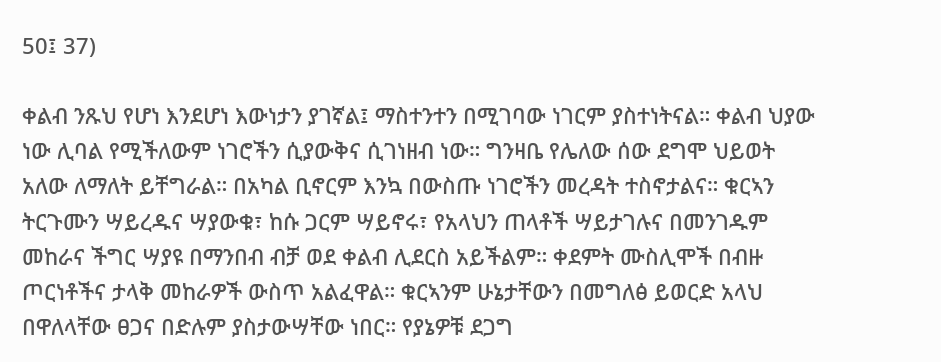50፤ 37)

ቀልብ ንጹህ የሆነ እንደሆነ እውነታን ያገኛል፤ ማስተንተን በሚገባው ነገርም ያስተነትናል። ቀልብ ህያው ነው ሊባል የሚችለውም ነገሮችን ሲያውቅና ሲገነዘብ ነው። ግንዛቤ የሌለው ሰው ደግሞ ህይወት አለው ለማለት ይቸግራል። በአካል ቢኖርም እንኳ በውስጡ ነገሮችን መረዳት ተስኖታልና። ቁርኣን ትርጉሙን ሣይረዱና ሣያውቁ፣ ከሱ ጋርም ሣይኖሩ፣ የአላህን ጠላቶች ሣይታገሉና በመንገዱም መከራና ችግር ሣያዩ በማንበብ ብቻ ወደ ቀልብ ሊደርስ አይችልም። ቀደምት ሙስሊሞች በብዙ ጦርነቶችና ታላቅ መከራዎች ውስጥ አልፈዋል። ቁርኣንም ሁኔታቸውን በመግለፅ ይወርድ አላህ በዋለላቸው ፀጋና በድሉም ያስታውሣቸው ነበር። የያኔዎቹ ደጋግ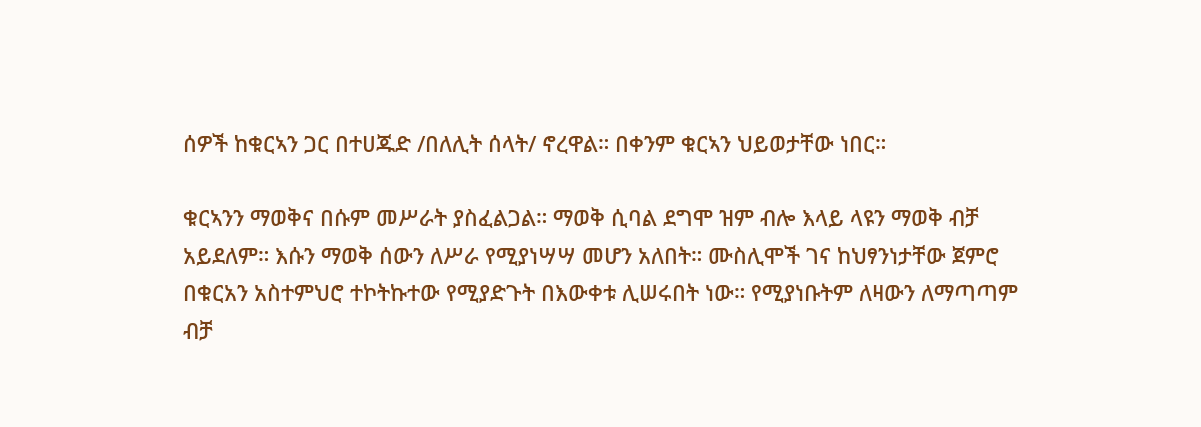ሰዎች ከቁርኣን ጋር በተሀጁድ /በለሊት ሰላት/ ኖረዋል። በቀንም ቁርኣን ህይወታቸው ነበር።

ቁርኣንን ማወቅና በሱም መሥራት ያስፈልጋል። ማወቅ ሲባል ደግሞ ዝም ብሎ እላይ ላዩን ማወቅ ብቻ አይደለም። እሱን ማወቅ ሰውን ለሥራ የሚያነሣሣ መሆን አለበት። ሙስሊሞች ገና ከህፃንነታቸው ጀምሮ በቁርአን አስተምህሮ ተኮትኩተው የሚያድጉት በእውቀቱ ሊሠሩበት ነው። የሚያነቡትም ለዛውን ለማጣጣም ብቻ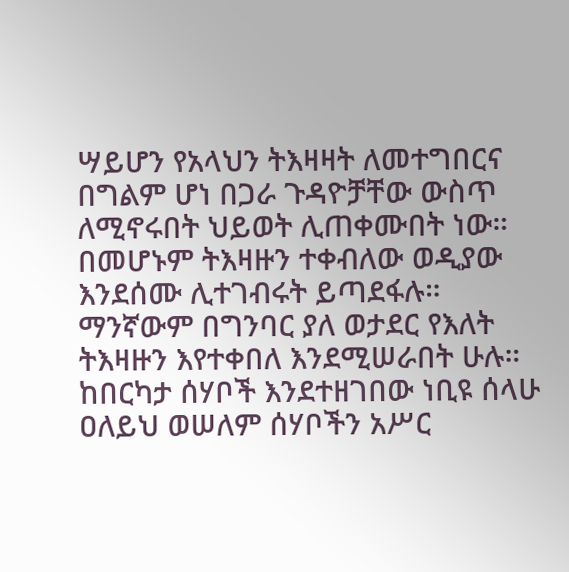ሣይሆን የአላህን ትእዛዛት ለመተግበርና በግልም ሆነ በጋራ ጉዳዮቻቸው ውስጥ ለሚኖሩበት ህይወት ሊጠቀሙበት ነው። በመሆኑም ትእዛዙን ተቀብለው ወዲያው እንደሰሙ ሊተገብሩት ይጣደፋሉ። ማንኛውም በግንባር ያለ ወታደር የእለት ትእዛዙን እየተቀበለ እንደሚሠራበት ሁሉ። ከበርካታ ሰሃቦች እንደተዘገበው ነቢዩ ሰላሁ ዐለይህ ወሠለም ሰሃቦችን አሥር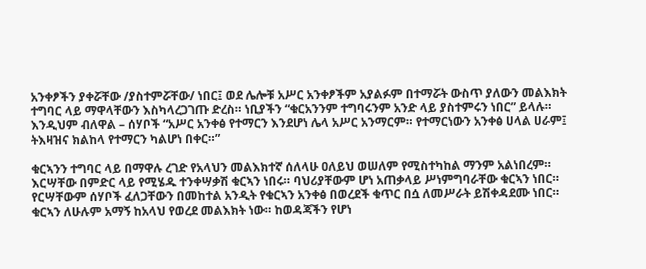አንቀፆችን ያቀሯቸው /ያስተምሯቸው/ ነበር፤ ወደ ሌሎቹ አሥር አንቀፆችም አያልፉም በተማሯት ውስጥ ያለውን መልእክት ተግባር ላይ ማዋላቸውን እስካላረጋገጡ ድረስ። ነቢያችን “ቁርአንንም ተግባሩንም አንድ ላይ ያስተምሩን ነበር” ይላሉ። እንዲህም ብለዋል – ሰሃቦች “አሥር አንቀፅ የተማርን እንደሆነ ሌላ አሥር አንማርም። የተማርነውን አንቀፅ ሀላል ሀራም፤ ትእዛዝና ክልከላ የተማርን ካልሆነ በቀር።”

ቁርኣንን ተግባር ላይ በማዋሉ ረገድ የአላህን መልእክተኛ ሰለላሁ ዐለይህ ወሠለም የሚስተካከል ማንም አልነበረም። እርሣቸው በምድር ላይ የሚሄዱ ተንቀሣቃሽ ቁርኣን ነበሩ። ባህሪያቸውም ሆነ አጠቃላይ ሥነምግባራቸው ቁርኣን ነበር። የርሣቸውም ሰሃቦች ፈለጋቸውን በመከተል አንዲት የቁርኣን አንቀፅ በወረደች ቁጥር በሷ ለመሥራት ይሽቀዳደሙ ነበር። ቁርኣን ለሁሉም አማኝ ከአላህ የወረደ መልእክት ነው። ከወዳጃችን የሆነ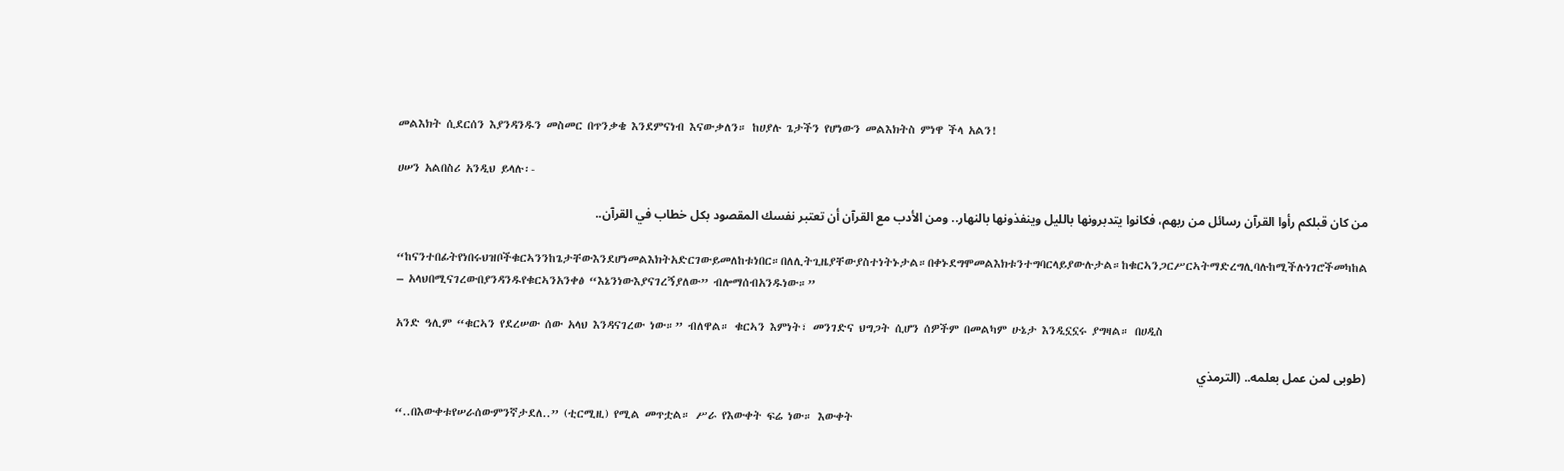መልእክት ሲደርሰን እያንዳንዱን መስመር በጥንቃቄ እንደምናነብ እናውቃለን። ከሀያሉ ጌታችን የሆነውን መልእክትስ ምነዋ ችላ አልን!

ሀሠን አልበስሪ አንዲህ ይላሉ፡-

من كان قبلكم رأوا القرآن رسائل من ربهم، فكانوا يتدبرونها بالليل وينفذونها بالنهار.. ومن الأدب مع القرآن أن تعتبر نفسك المقصود بكل خطاب في القرآن..

“ከናንተበፊትየነበሩህዝቦችቁርኣንንከጌታቸውእንደሆነመልእክትአድርገውይመለከቱነበር።በለሊትጊዜያቸውያስተነትኑታል።በቀኑደግሞመልእክቱንተግባርላይያውሉታል።ከቁርኣንጋርሥርኣትማድረግሊባሉከሚችሉነገሮችመካከል – አላህበሚናገረውበያንዳንዱየቁርኣንአንቀፅ “እኔንነውእያናገረኝያለው” ብሎማሰብአንዱነው።”

አንድ ዓሊም “ቁርኣን የደረሠው ሰው አላህ እንዳናገረው ነው።” ብለዋል። ቁርኣን እምነት፣ መንገድና ህግጋት ሲሆን ሰዎችም በመልካም ሁኔታ እንዲኗኗሩ ያግዛል። በሀዲስ

(طوبى لمن عمل بعلمه.. (الترمذي

“..በእውቀቱየሠራሰውምንኛታደለ..” (ቲርሚዚ) የሚል መጥቷል። ሥራ የእውቀት ፍሬ ነው። እውቀት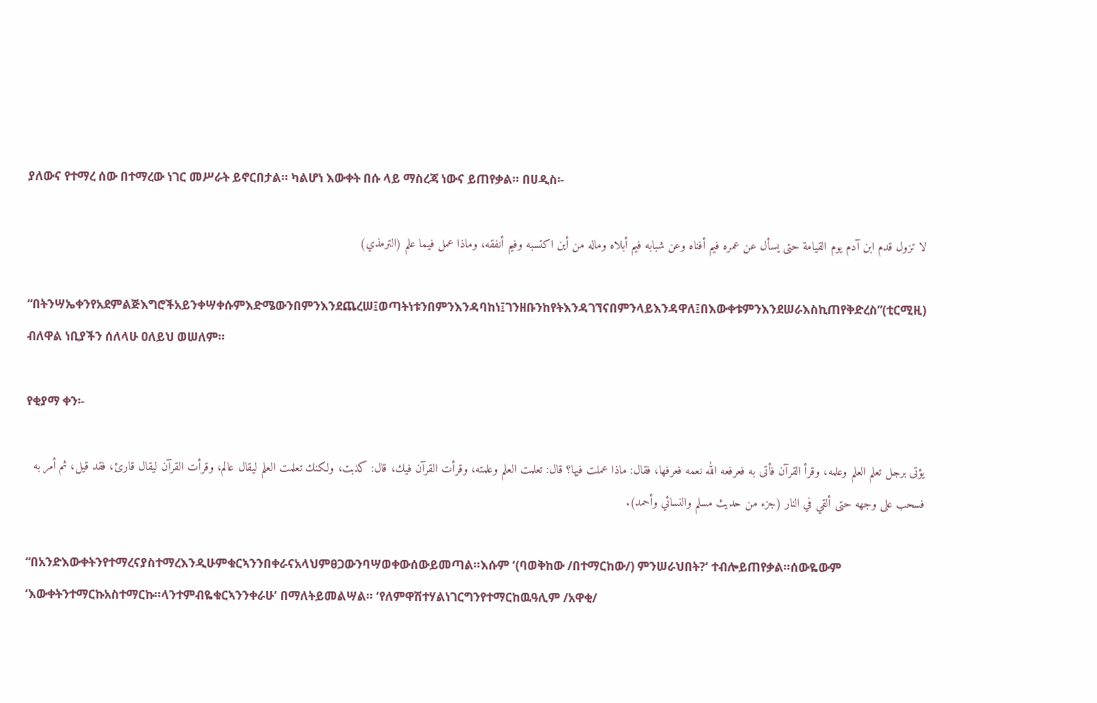ያለውና የተማረ ሰው በተማረው ነገር መሥራት ይኖርበታል። ካልሆነ እውቀት በሱ ላይ ማስረጃ ነውና ይጠየቃል። በሀዲስ፡-

لا تزول قدم ابن آدم يوم القيامة حتى يسأل عن عمره فيم أفناه وعن شبابه فيم أبلاه وماله من أين اكتسبه وفيم أنفقه، وماذا عمل فيما علم (الترمذي)

“በትንሣኤቀንየአደምልጅእግሮችአይንቀሣቀሱምእድሜውንበምንእንደጨረሠ፤ወጣትነቱንበምንእንዳባከነ፤ገንዘቡንከየትእንዳገኘናበምንላይእንዳዋለ፤በእውቀቱምንእንደሠራእስኪጠየቅድረስ”(ቲርሚዚ) ብለዋል ነቢያችን ሰለላሁ ዐለይህ ወሠለም።

የቂያማ ቀን፡-

يؤتى برجل تعلم العلم وعلمه، وقرأ القرآن فأتى به فعرفعه الله نعمه فعرفها، فقال: ماذا عملت فيها؟ قال: تعلمت العلم وعلمته، وقرأت القرآن فيك، قال: كذبت، ولكنك تعلمت العلم ليقال عالم، وقرأت القرآن ليقال قارئ، فقد قيل، ثم أمر به فسحب على وجهه حتى ألقي في النار (جزء من حديث مسلم والنسائي وأحمد).

“በአንድእውቀትንየተማረናያስተማረእንዲሁምቁርኣንንበቀራናአላህምፀጋውንባሣወቀውሰውይመጣል።እሱም ‘(ባወቅከው /በተማርከው/) ምንሠራህበት?’ ተብሎይጠየቃል።ሰውዬውም ‘እውቀትንተማርኩአስተማርኩ።ላንተምብዬቁርኣንንቀራሁ’ በማለትይመልሣል። ‘የለምዋሽተሃልነገርግንየተማርከዉዓሊም /አዋቂ/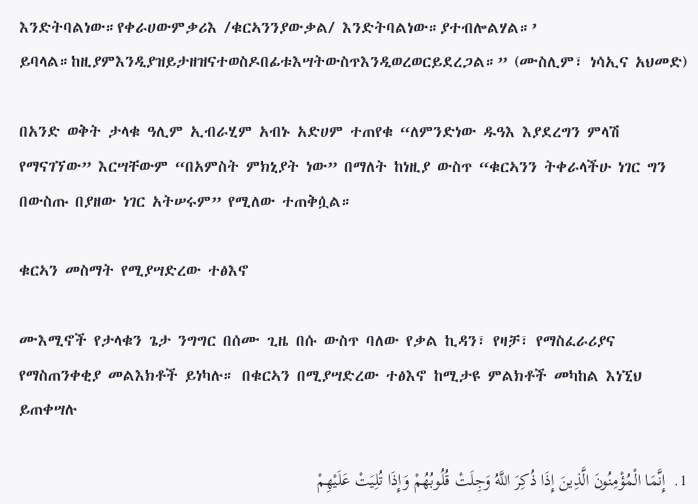እንድትባልነው።የቀራሀውምቃሪእ /ቁርኣንንያውቃል/ እንድትባልነው።ያተብሎልሃል።’ ይባላል።ከዚያምእንዲያዝይታዘዝናተወስዶበፊቱእሣትውስጥእንዲወረወርይደረጋል።” (ሙስሊም፣ ነሳኢና አህመድ)

በአንድ ወቅት ታላቁ ዓሊም ኢብራሂም አብኑ አድሀም ተጠየቁ “ለምንድነው ዱዓእ እያደረግን ምላሽ የማናገኘው” እርሣቸውም “በአምስት ምክኒያት ነው” በማለት ከነዚያ ውስጥ “ቁርኣንን ትቀራላችሁ ነገር ግን በውስጡ በያዘው ነገር አትሠሩም” የሚለው ተጠቅሷል።

ቁርኣን መስማት የሚያሣድረው ተፅእኖ

ሙእሚኖች የታላቁን ጌታ ንግግር በሰሙ ጊዜ በሱ ውስጥ ባለው የቃል ኪዳን፣ የዛቻ፣ የማስፈራሪያና የማስጠንቀቂያ መልእክቶች ይነካሉ። በቁርኣን በሚያሣድረው ተፅእኖ ከሚታዩ ምልክቶች መካከል እነኚህ ይጠቀሣሉ

1.  إِنَّمَا الْمُؤْمِنُونَ الَّذِينَ إِذَا ذُكِرَ اللَّهُ وَجِلَتْ قُلُوبُهُمْ وَإِذَا تُلِيَتْ عَلَيْهِمْ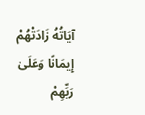آيَاتُهُ زَادَتْهُمْ إِيمَانًا وَعَلَىٰ رَبِّهِمْ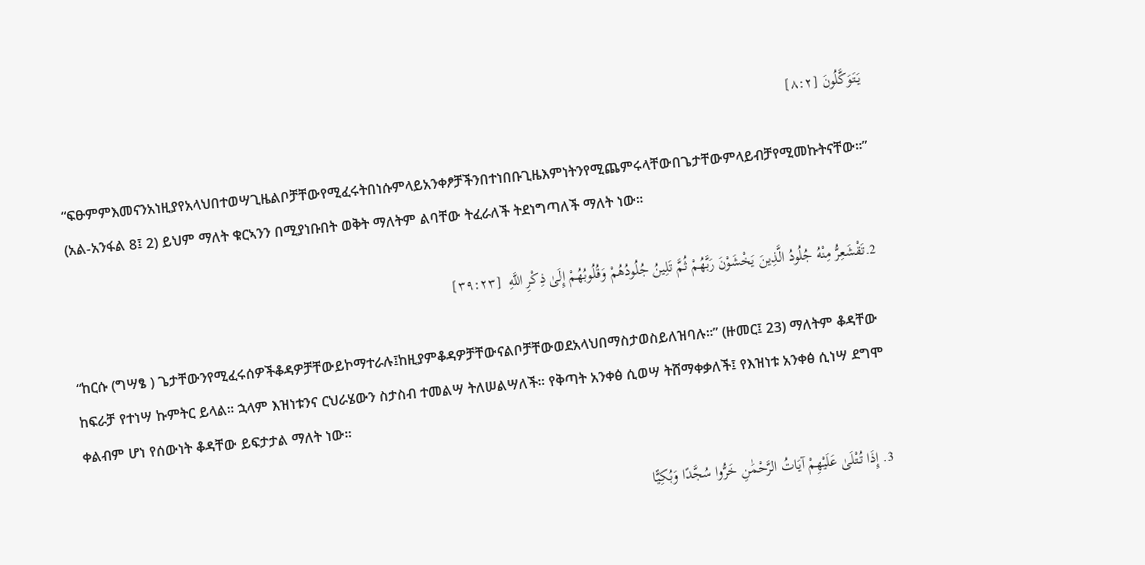يَتَوَكَّلُونَ [٨:٢]

“ፍፁምምእመናንአነዚያየአላህበተወሣጊዜልቦቻቸውየሚፈሩትበነሱምላይአንቀፆቻችንበተነበቡጊዜእምነትንየሚጨምሩላቸውበጌታቸውምላይብቻየሚመኩትናቸው።” (አል-አንፋል 8፤ 2) ይህም ማለት ቁርኣንን በሚያነቡበት ወቅት ማለትም ልባቸው ትፈራለች ትደነግጣለች ማለት ነው።

2.تَقْشَعِرُّ مِنْهُ جُلُودُ الَّذِينَ يَخْشَوْنَ رَبَّهُمْ ثُمَّ تَلِينُ جُلُودُهُمْ وَقُلُوبُهُمْ إِلَىٰ ذِكْرِ اللَّهِ  [٣٩:٢٣]

“ከርሱ (ግሣፄ ) ጌታቸውንየሚፈሩሰዎችቆዳዎቻቸውይኮማተራሉ፤ከዚያምቆዳዎቻቸውናልቦቻቸውወደአላህበማስታወስይለዝባሉ።” (ዙመር፤ 23) ማለትም ቆዳቸው ከፍራቻ የተነሣ ኩምትር ይላል። ኋላም እዝነቱንና ርህራሄውን ስታስብ ተመልሣ ትለሠልሣለች። የቅጣት አንቀፅ ሲወሣ ትሸማቀቃለች፤ የእዝነቱ አንቀፅ ሲነሣ ደግሞ ቀልብም ሆነ የሰውነት ቆዳቸው ይፍታታል ማለት ነው።

3. إِذَا تُتْلَىٰ عَلَيْهِمْ آيَاتُ الرَّحْمَٰنِ خَرُّوا سُجَّدًا وَبُكِيًّا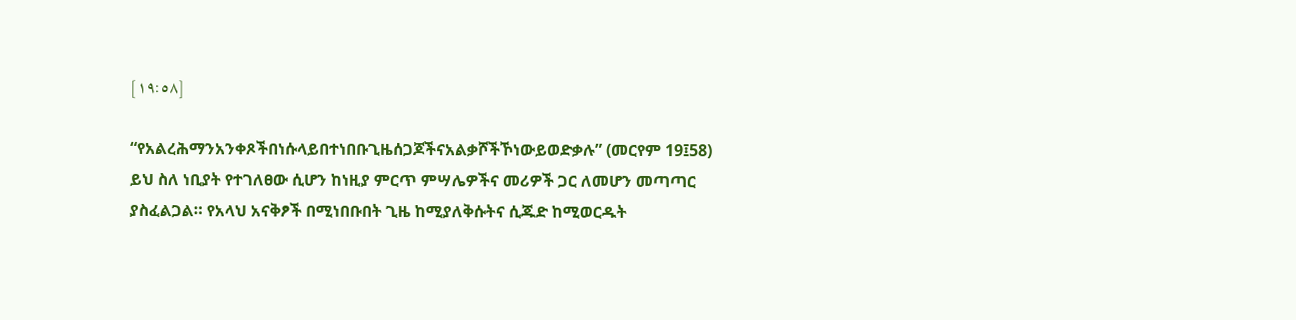[١٩:٥٨]

“የአልረሕማንአንቀጾችበነሱላይበተነበቡጊዜሰጋጆችናአልቃሾችኾነውይወድቃሉ” (መርየም 19፤58) ይህ ስለ ነቢያት የተገለፀው ሲሆን ከነዚያ ምርጥ ምሣሌዎችና መሪዎች ጋር ለመሆን መጣጣር ያስፈልጋል። የአላህ አናቅፆች በሚነበቡበት ጊዜ ከሚያለቅሱትና ሲጁድ ከሚወርዱት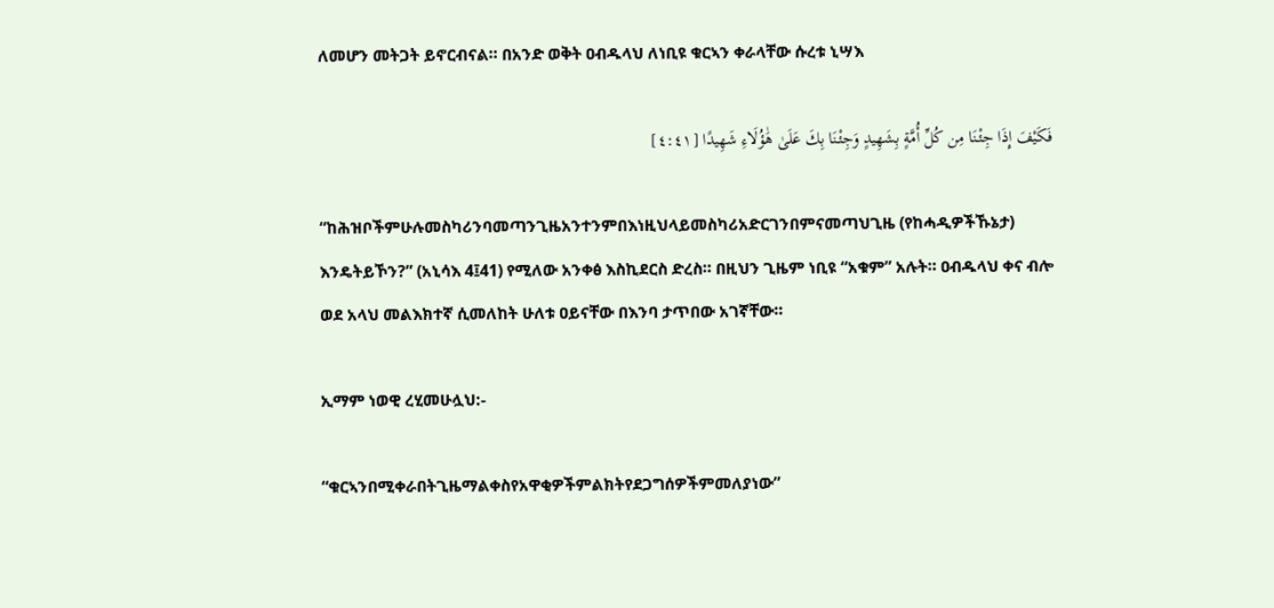ለመሆን መትጋት ይኖርብናል። በአንድ ወቅት ዐብዱላህ ለነቢዩ ቁርኣን ቀራላቸው ሱረቱ ኒሣእ

فَكَيْفَ إِذَا جِئْنَا مِن كُلِّ أُمَّةٍ بِشَهِيدٍ وَجِئْنَا بِكَ عَلَىٰ هَٰؤُلَاءِ شَهِيدًا [٤:٤١]

“ከሕዝቦችምሁሉመስካሪንባመጣንጊዜአንተንምበእነዚህላይመስካሪአድርገንበምናመጣህጊዜ (የከሓዲዎችኹኔታ) እንዴትይኾን?” (አኒሳእ 4፤41) የሚለው አንቀፅ እስኪደርስ ድረስ። በዚህን ጊዜም ነቢዩ “አቁም” አሉት። ዐብዱላህ ቀና ብሎ ወደ አላህ መልእክተኛ ሲመለከት ሁለቱ ዐይናቸው በእንባ ታጥበው አገኛቸው።

ኢማም ነወዊ ረሂመሁሏህ:-

“ቁርኣንበሚቀራበትጊዜማልቀስየአዋቂዎችምልክትየደጋግሰዎችምመለያነው”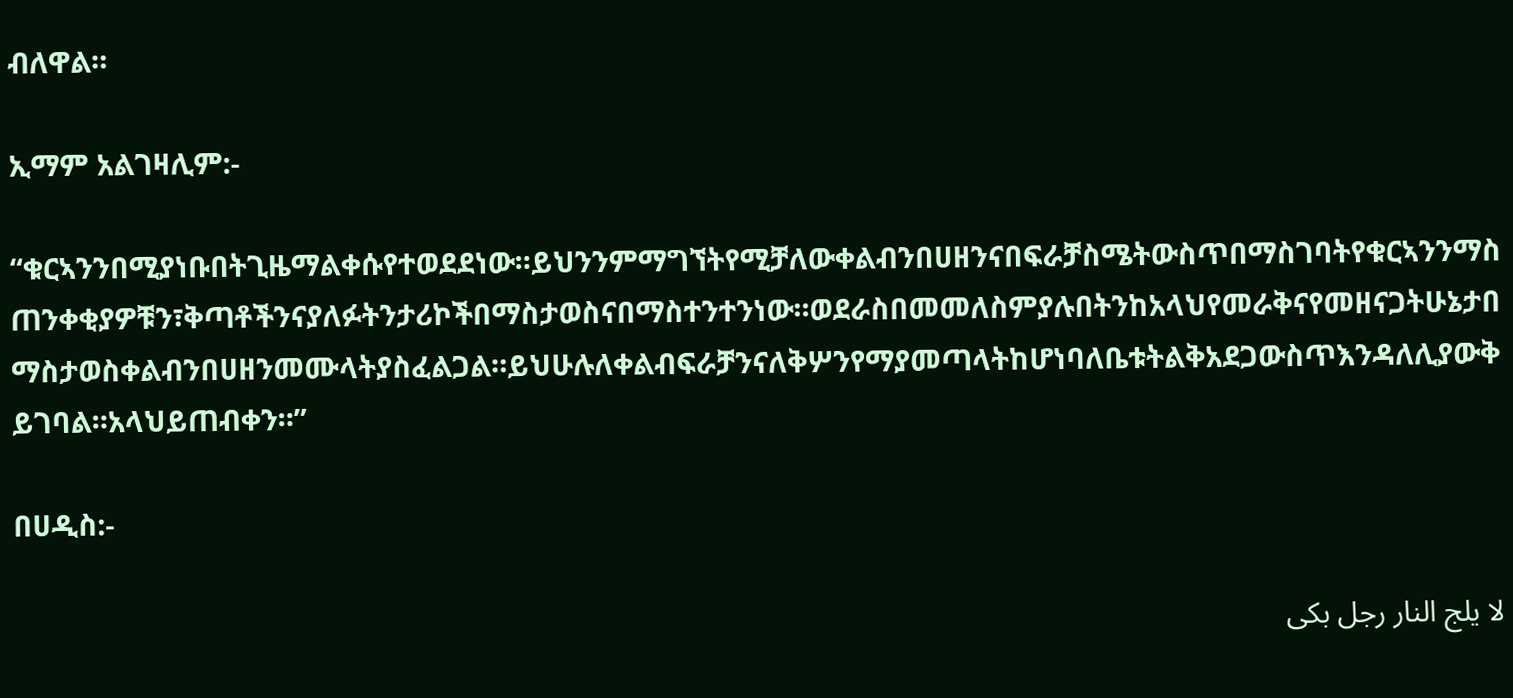ብለዋል።

ኢማም አልገዛሊም:-

“ቁርኣንንበሚያነቡበትጊዜማልቀሱየተወደደነው።ይህንንምማግኘትየሚቻለውቀልብንበሀዘንናበፍራቻስሜትውስጥበማስገባትየቁርኣንንማስጠንቀቂያዎቹን፣ቅጣቶችንናያለፉትንታሪኮችበማስታወስናበማስተንተንነው።ወደራስበመመለስምያሉበትንከአላህየመራቅናየመዘናጋትሁኔታበማስታወስቀልብንበሀዘንመሙላትያስፈልጋል።ይህሁሉለቀልብፍራቻንናለቅሦንየማያመጣላትከሆነባለቤቱትልቅአደጋውስጥእንዳለሊያውቅይገባል።አላህይጠብቀን።”

በሀዲስ:-

لا يلج النار رجل بكى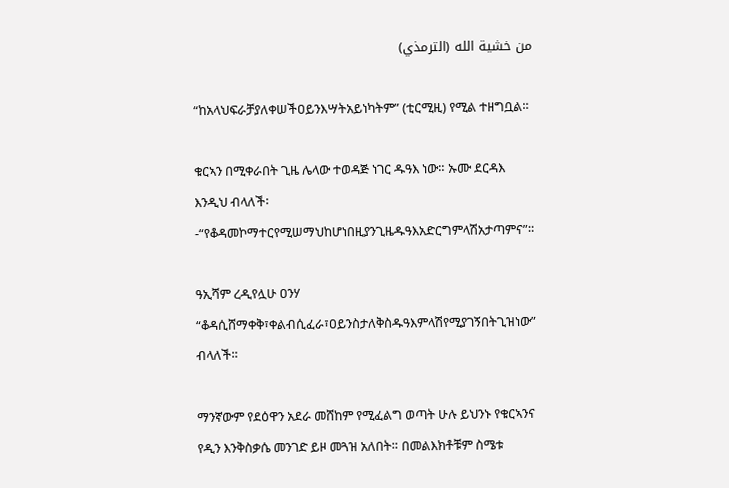من خشية الله (الترمذي)

“ከአላህፍራቻያለቀሠችዐይንእሣትአይነካትም” (ቲርሚዚ) የሚል ተዘግቧል።

ቁርኣን በሚቀራበት ጊዜ ሌላው ተወዳጅ ነገር ዱዓእ ነው። ኡሙ ደርዳእ እንዲህ ብላለች፡-“የቆዳመኮማተርየሚሠማህከሆነበዚያንጊዜዱዓእአድርግምላሽአታጣምና”።

ዓኢሻም ረዲየሏሁ ዐንሃ “ቆዳሲሸማቀቅ፣ቀልብሲፈራ፣ዐይንስታለቅስዱዓእምላሽየሚያገኝበትጊዝነው” ብላለች።

ማንኛውም የደዕዋን አደራ መሸከም የሚፈልግ ወጣት ሁሉ ይህንኑ የቁርኣንና የዲን እንቅስቃሴ መንገድ ይዞ መጓዝ አለበት። በመልእክቶቹም ስሜቱ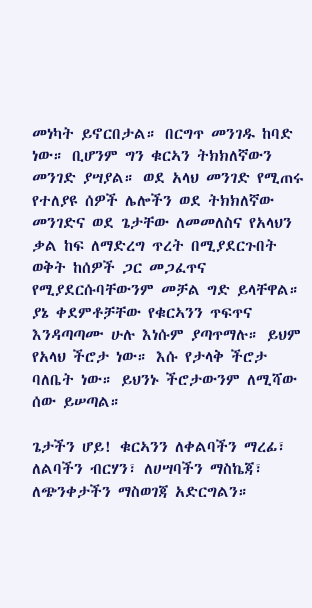መነካት ይኖርበታል። በርግጥ መንገዱ ከባድ ነው። ቢሆንም ግን ቁርኣን ትክክለኛውን መንገድ ያሣያል። ወደ አላህ መንገድ የሚጠሩ የተለያዩ ሰዎች ሌሎችን ወደ ትክክለኛው መንገድና ወደ ጌታቸው ለመመለስና የአላህን ቃል ከፍ ለማድረግ ጥረት በሚያደርጉበት ወቅት ከሰዎች ጋር መጋፈጥና የሚያደርሱባቸውንም መቻል ግድ ይላቸዋል። ያኔ ቀደምቶቻቸው የቁርኣንን ጥፍጥና እንዳጣጣሙ ሁሉ እነሱም ያጣጥማሉ። ይህም የአላህ ችሮታ ነው። እሱ የታላቅ ችሮታ ባለቤት ነው። ይህንኑ ችሮታውንም ለሚሻው ሰው ይሠጣል።

ጌታችን ሆይ! ቁርኣንን ለቀልባችን ማረፊ፣ ለልባችን ብርሃን፣ ለሀሣባችን ማስኬጃ፣ ለጭንቀታችን ማስወገጃ አድርግልን።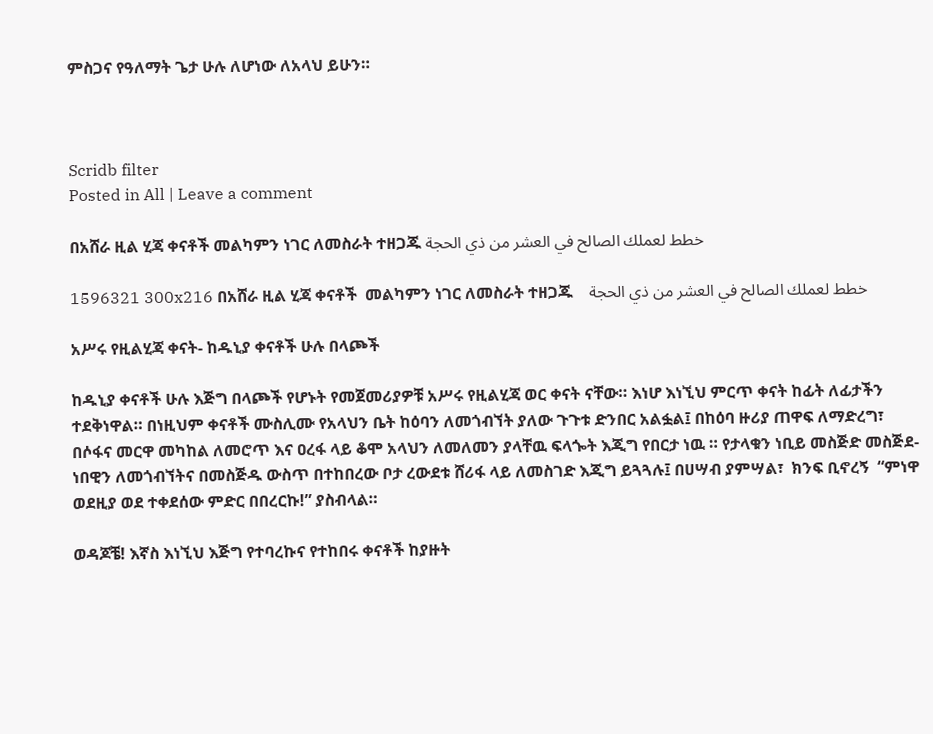ምስጋና የዓለማት ጌታ ሁሉ ለሆነው ለአላህ ይሁን።



Scridb filter
Posted in All | Leave a comment

በአሸራ ዚል ሂጃ ቀናቶች መልካምን ነገር ለመስራት ተዘጋጁ خطط لعملك الصالح في العشر من ذي الحجة

1596321 300x216 በአሸራ ዚል ሂጃ ቀናቶች  መልካምን ነገር ለመስራት ተዘጋጁ    خطط لعملك الصالح في العشر من ذي الحجة

አሥሩ የዚልሂጃ ቀናት- ከዱኒያ ቀናቶች ሁሉ በላጮች

ከዱኒያ ቀናቶች ሁሉ እጅግ በላጮች የሆኑት የመጀመሪያዎቹ አሥሩ የዚልሂጃ ወር ቀናት ናቸው። እነሆ እነኚህ ምርጥ ቀናት ከፊት ለፊታችን ተደቅነዋል። በነዚህም ቀናቶች ሙስሊሙ የአላህን ቤት ከዕባን ለመጎብኘት ያለው ጉጉቱ ድንበር አልፏል፤ በከዕባ ዙሪያ ጠዋፍ ለማድረግ፣ በሶፋና መርዋ መካከል ለመሮጥ እና ዐረፋ ላይ ቆሞ አላህን ለመለመን ያላቸዉ ፍላጐት እጂግ የበርታ ነዉ ። የታላቁን ነቢይ መስጅድ መስጅደ-ነበዊን ለመጎብኘትና በመስጅዱ ውስጥ በተከበረው ቦታ ረውደቱ ሸሪፋ ላይ ለመስገድ እጂግ ይጓጓሉ፤ በሀሣብ ያምሣል፣  ክንፍ ቢኖረኝ  “ምነዋ ወደዚያ ወደ ተቀደሰው ምድር በበረርኩ!” ያስብላል።

ወዳጆቼ! እኛስ እነኚህ እጅግ የተባረኩና የተከበሩ ቀናቶች ከያዙት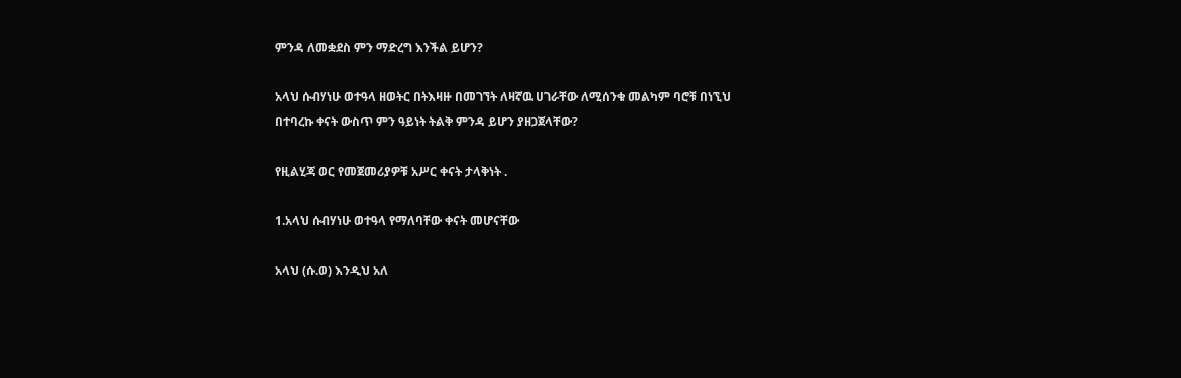ምንዳ ለመቋደስ ምን ማድረግ እንችል ይሆን?

አላህ ሱብሃነሁ ወተዓላ ዘወትር በትእዛዙ በመገኘት ለዛኛዉ ሀገራቸው ለሚሰንቁ መልካም ባሮቹ በነኚህ በተባረኩ ቀናት ውስጥ ምን ዓይነት ትልቅ ምንዳ ይሆን ያዘጋጀላቸው?

የዚልሂጃ ወር የመጀመሪያዎቹ አሥር ቀናት ታላቅነት .

1.አላህ ሱብሃነሁ ወተዓላ የማለባቸው ቀናት መሆናቸው

አላህ (ሱ.ወ) እንዲህ አለ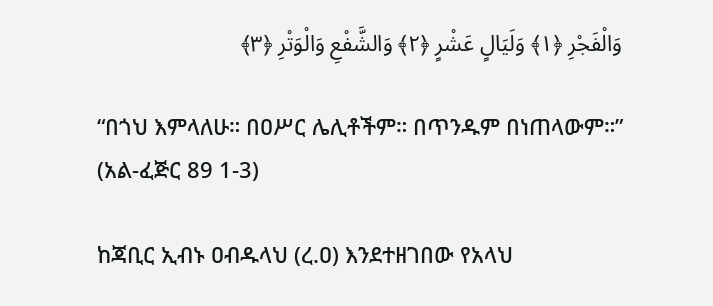وَالْفَجْرِ ﴿١﴾ وَلَيَالٍ عَشْرٍ ﴿٢﴾ وَالشَّفْعِ وَالْوَتْرِ ﴿٣﴾

“በጎህ እምላለሁ። በዐሥር ሌሊቶችም። በጥንዱም በነጠላውም።” (አል-ፈጅር 89 1-3)

ከጃቢር ኢብኑ ዐብዱላህ (ረ.ዐ) እንደተዘገበው የአላህ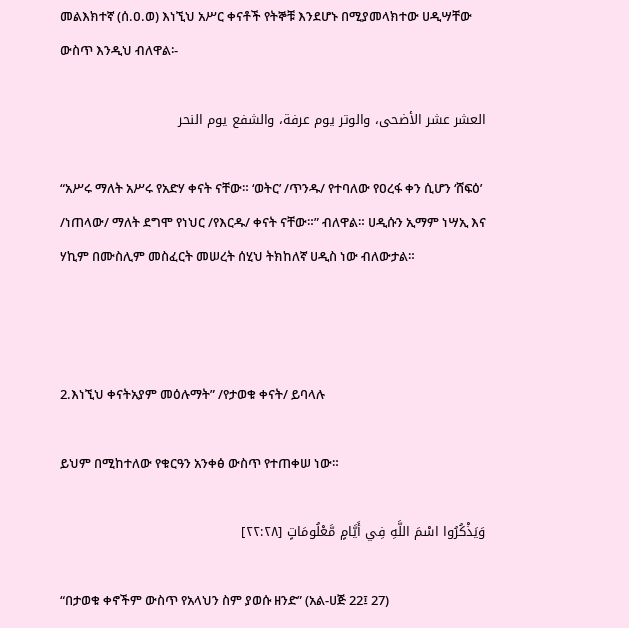መልእክተኛ (ሰ.ዐ.ወ) እነኚህ አሥር ቀናቶች የትኞቹ እንደሆኑ በሚያመላክተው ሀዲሣቸው ውስጥ እንዲህ ብለዋል፡-

العشر عشر الأضحى، والوتر يوم عرفة، والشفع يوم النحر

“አሥሩ ማለት አሥሩ የአድሃ ቀናት ናቸው። ‘ወትር’ /ጥንዱ/ የተባለው የዐረፋ ቀን ሲሆን ‘ሸፍዕ’ /ነጠላው/ ማለት ደግሞ የነህር /የእርዱ/ ቀናት ናቸው።” ብለዋል። ሀዲሱን ኢማም ነሣኢ እና ሃኪም በሙስሊም መስፈርት መሠረት ሰሂህ ትክከለኛ ሀዲስ ነው ብለውታል።



2.እነኚህ ቀናትአያም መዕሉማት” /የታወቁ ቀናት/ ይባላሉ

ይህም በሚከተለው የቁርዓን አንቀፅ ውስጥ የተጠቀሠ ነው።

وَيَذْكُرُوا اسْمَ اللَّهِ فِي أَيَّامٍ مَّعْلُومَاتٍ [٢٢:٢٨]

“በታወቁ ቀኖችም ውስጥ የአላህን ስም ያወሱ ዘንድ” (አል-ሀጅ 22፤ 27)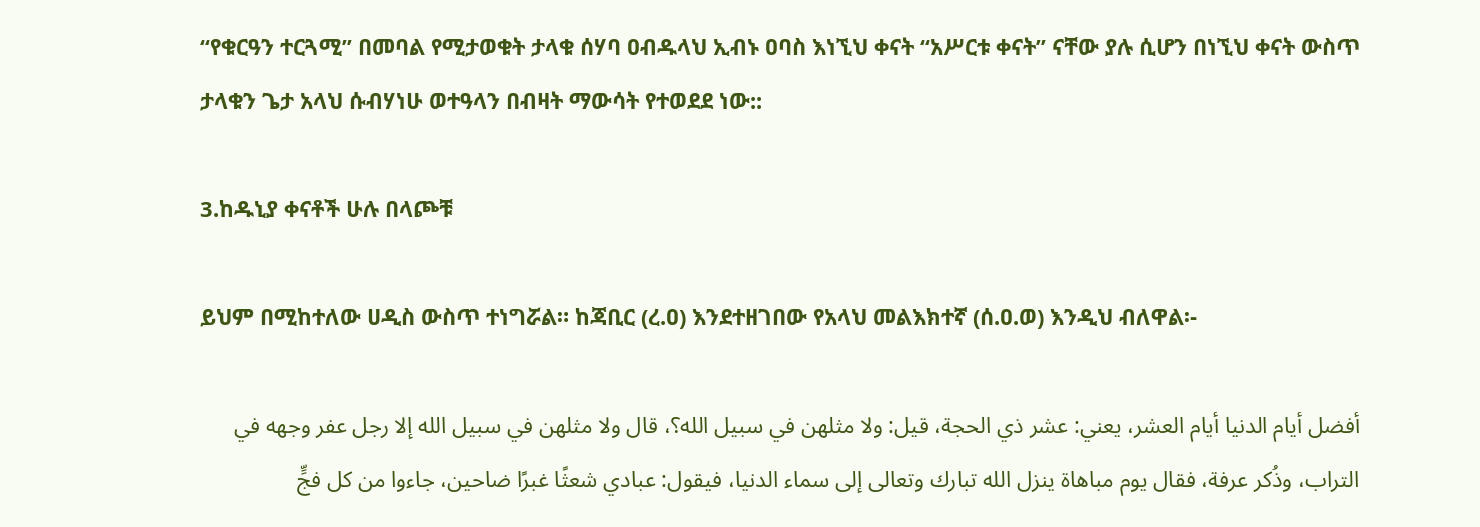“የቁርዓን ተርጓሚ” በመባል የሚታወቁት ታላቁ ሰሃባ ዐብዱላህ ኢብኑ ዐባስ እነኚህ ቀናት “አሥርቱ ቀናት” ናቸው ያሉ ሲሆን በነኚህ ቀናት ውስጥ ታላቁን ጌታ አላህ ሱብሃነሁ ወተዓላን በብዛት ማውሳት የተወደደ ነው::

3.ከዱኒያ ቀናቶች ሁሉ በላጮቹ

ይህም በሚከተለው ሀዲስ ውስጥ ተነግሯል። ከጃቢር (ረ.ዐ) እንደተዘገበው የአላህ መልእክተኛ (ሰ.ዐ.ወ) እንዲህ ብለዋል፡-

أفضل أيام الدنيا أيام العشر، يعني: عشر ذي الحجة، قيل: ولا مثلهن في سبيل الله؟، قال ولا مثلهن في سبيل الله إلا رجل عفر وجهه في التراب، وذُكر عرفة، فقال يوم مباهاة ينزل الله تبارك وتعالى إلى سماء الدنيا، فيقول: عبادي شعثًا غبرًا ضاحين، جاءوا من كل فجٍّ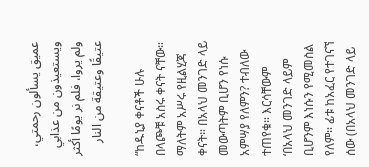عميق يسألون رحمتي، ويستعيذون من عذابي ولم يروا، فلم نر يومًا أكثر عتيقًا وعتيقة من النار

“ከዱኒያ ቀናቶች ሁሉ በላጮቹ አስሩ ቀናት ናቸው። ማለትም አሥሩ የዚልሂጃ ቀናት። በአላህ መንገድ ላይ መውጣትም ቢሆን የነሱ አምሣያ የለምን? ተብለው ተጠየቁ። እርሳቸውም ‘በአላህ መንገድ ላይም ቢሆንም እነሱን የሚመስል የለም። ፊቱ ከአፈር የተገናኘ ሰው (በአላህ መንገድ ላይ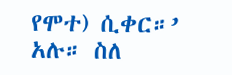የሞተ) ሲቀር።’ አሉ። ስለ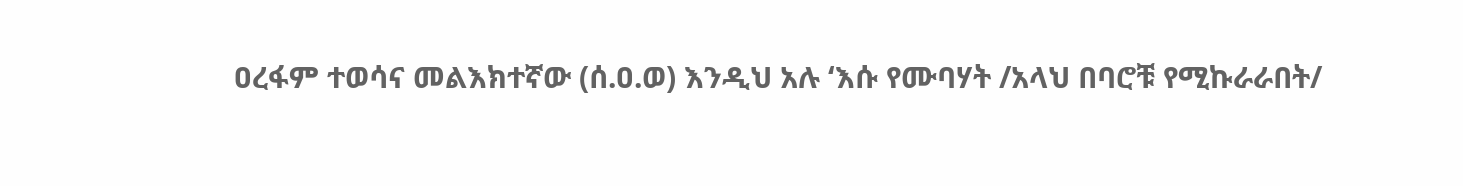ዐረፋም ተወሳና መልእክተኛው (ሰ.ዐ.ወ) እንዲህ አሉ ‘እሱ የሙባሃት /አላህ በባሮቹ የሚኩራራበት/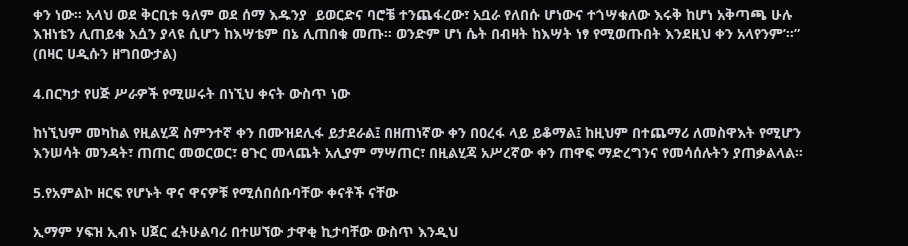ቀን ነው። አላህ ወደ ቅርቢቱ ዓለም ወደ ሰማ እዱንያ  ይወርድና ባሮቼ ተንጨፋረው፣ አቧራ የለበሱ ሆነውና ተጎሣቁለው እሩቅ ከሆነ አቅጣጫ ሁሉ እዝነቴን ሊጠይቁ እሷን ያላዩ ሲሆን ከእሣቴም በኔ ሊጠበቁ መጡ። ወንድም ሆነ ሴት በብዛት ከእሣት ነፃ የሚወጡበት እንደዚህ ቀን አላየንም’።” (በዛር ሀዲሱን ዘግበውታል)

4.በርካታ የሀጅ ሥራዎች የሚሠሩት በነኚህ ቀናት ውስጥ ነው

ከነኚህም መካከል የዚልሂጃ ስምንተኛ ቀን በሙዝደሊፋ ይታደራል፤ በዘጠነኛው ቀን በዐረፋ ላይ ይቆማል፤ ከዚህም በተጨማሪ ለመስዋእት የሚሆን እንሠሳት መንዳት፣ ጠጠር መወርወር፣ ፀጉር መላጨት አሊያም ማሣጠር፣ በዚልሂጃ አሥረኛው ቀን ጠዋፍ ማድረግንና የመሳሰሉትን ያጠቃልላል።

5.የአምልኮ ዘርፍ የሆኑት ዋና ዋናዎቹ የሚሰበሰቡባቸው ቀናቶች ናቸው

ኢማም ሃፍዝ ኢብኑ ሀጀር ፈትሁልባሪ በተሠኘው ታዋቂ ኪታባቸው ውስጥ እንዲህ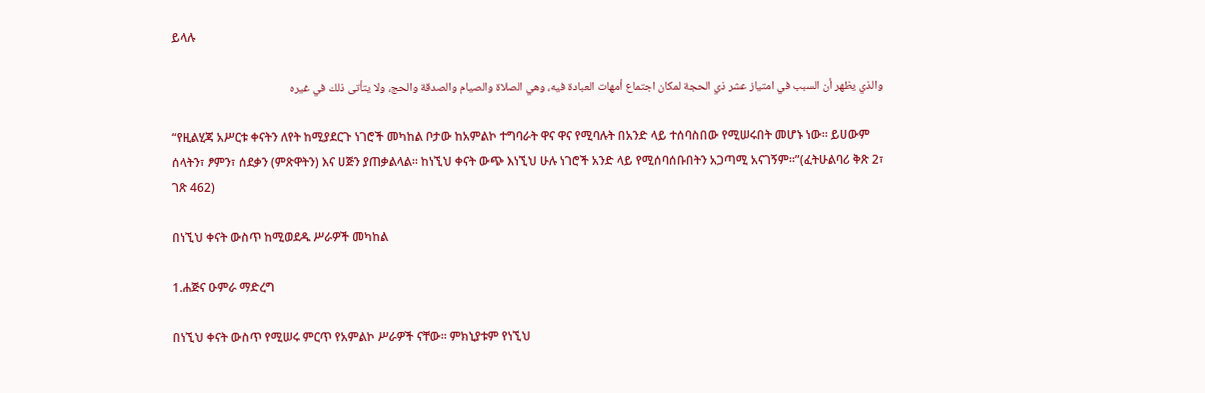ይላሉ

والذي يظهر أن السبب في امتياز عشر ذي الحجة لمكان اجتماع أمهات العبادة فيه، وهي الصلاة والصيام والصدقة والحج، ولا يتأتى ذلك في غيره

“የዚልሂጃ አሥርቱ ቀናትን ለየት ከሚያደርጉ ነገሮች መካከል ቦታው ከአምልኮ ተግባራት ዋና ዋና የሚባሉት በአንድ ላይ ተሰባስበው የሚሠሩበት መሆኑ ነው። ይሀውም ሰላትን፣ ፆምን፣ ሰደቃን (ምጽዋትን) እና ሀጅን ያጠቃልላል። ከነኚህ ቀናት ውጭ እነኚህ ሁሉ ነገሮች አንድ ላይ የሚሰባሰቡበትን አጋጣሚ አናገኝም።”(ፈትሁልባሪ ቅጽ 2፣ ገጽ 462)

በነኚህ ቀናት ውስጥ ከሚወደዱ ሥራዎች መካከል

1.ሐጅና ዑምራ ማድረግ

በነኚህ ቀናት ውስጥ የሚሠሩ ምርጥ የአምልኮ ሥራዎች ናቸው። ምክኒያቱም የነኚህ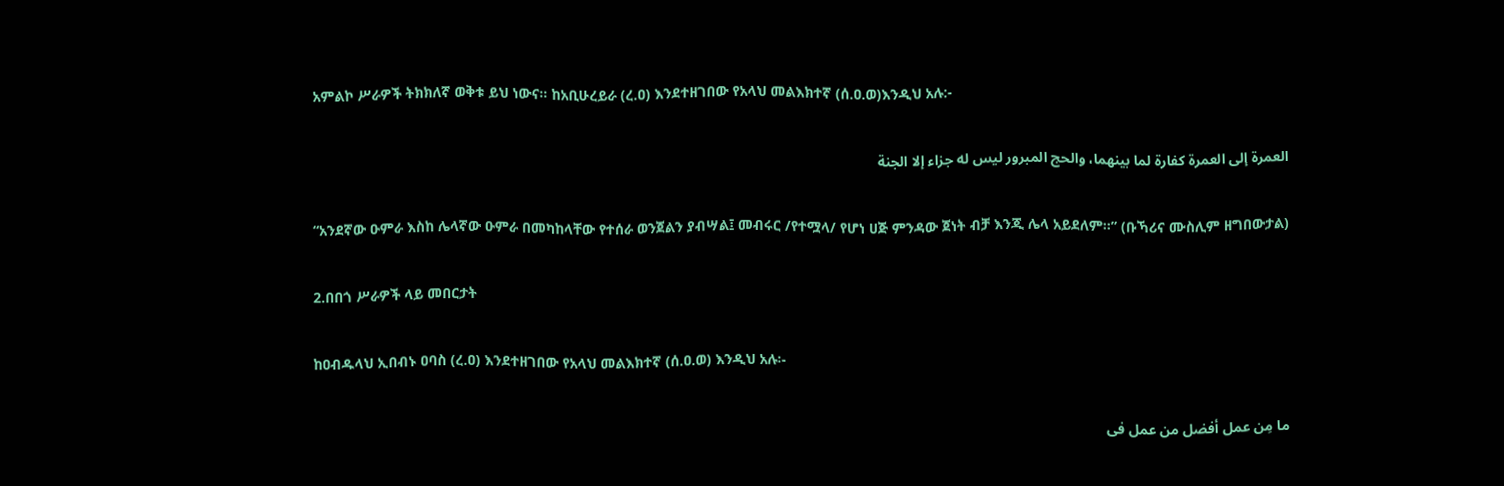አምልኮ ሥራዎች ትክክለኛ ወቅቱ ይህ ነውና። ከአቢሁረይራ (ረ.ዐ) እንደተዘገበው የአላህ መልእክተኛ (ሰ.ዐ.ወ)እንዲህ አሉ:-

العمرة إلى العمرة كفارة لما بينهما، والحج المبرور ليس له جزاء إلا الجنة

“አንደኛው ዑምራ እስከ ሌላኛው ዑምራ በመካከላቸው የተሰራ ወንጀልን ያብሣል፤ መብሩር /የተሟላ/ የሆነ ሀጅ ምንዳው ጀነት ብቻ እንጂ ሌላ አይደለም።” (ቡኻሪና ሙስሊም ዘግበውታል)

2.በበጎ ሥራዎች ላይ መበርታት

ከዐብዱላህ ኢበብኑ ዐባስ (ረ.ዐ) እንደተዘገበው የአላህ መልእክተኛ (ሰ.ዐ.ወ) እንዲህ አሉ፡-

ما مِن عمل أفضل من عمل فى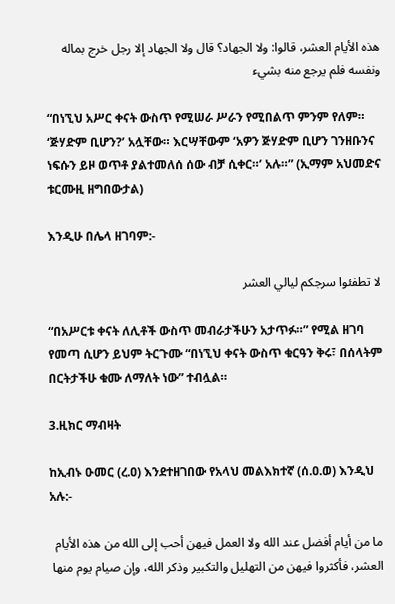هذه الأيام العشر، قالوا: ولا الجهاد؟ قال ولا الجهاد إلا رجل خرج بماله ونفسه فلم يرجع منه بشيء

“በነኚህ አሥር ቀናት ውስጥ የሚሠራ ሥራን የሚበልጥ ምንም የለም። ‘ጅሃድም ቢሆን?’ አሏቸው። እርሣቸውም ‘አዎን ጅሃድም ቢሆን ገንዘቡንና ነፍሱን ይዞ ወጥቶ ያልተመለሰ ሰው ብቻ ሲቀር።’ አሉ።” (ኢማም አህመድና ቱርሙዚ ዘግበውታል)

እንዲሁ በሌላ ዘገባም:-

لا تطفئوا سرجكم ليالي العشر

“በአሥርቱ ቀናት ለሊቶች ውስጥ መብራታችሁን አታጥፉ።” የሚል ዘገባ የመጣ ሲሆን ይህም ትርጉሙ “በነኚህ ቀናት ውስጥ ቁርዓን ቅሩ፣ በሰላትም በርትታችሁ ቁሙ ለማለት ነው” ተብሏል።

3.ዚክር ማብዛት

ከኢብኑ ዑመር (ረ.ዐ) እንደተዘገበው የአላህ መልእክተኛ (ሰ.ዐ.ወ) እንዲህ አሉ:-

ما من أيام أفضل عند الله ولا العمل فيهن أحب إلى الله من هذه الأيام العشر، فأكثروا فيهن من التهليل والتكبير وذكر الله، وإن صيام يوم منها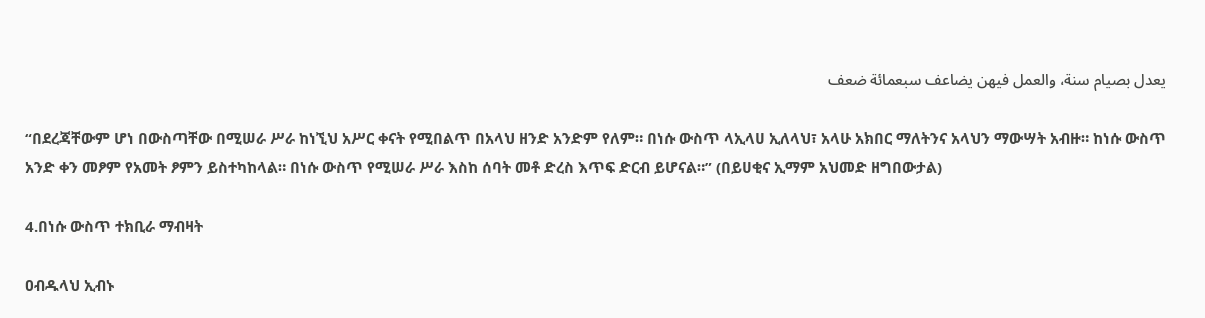يعدل بصيام سنة، والعمل فيهن يضاعف سبعمائة ضعف

“በደረጃቸውም ሆነ በውስጣቸው በሚሠራ ሥራ ከነኚህ አሥር ቀናት የሚበልጥ በአላህ ዘንድ አንድም የለም። በነሱ ውስጥ ላኢላሀ ኢለላህ፣ አላሁ አክበር ማለትንና አላህን ማውሣት አብዙ። ከነሱ ውስጥ አንድ ቀን መፆም የአመት ፆምን ይስተካከላል። በነሱ ውስጥ የሚሠራ ሥራ እስከ ሰባት መቶ ድረስ እጥፍ ድርብ ይሆናል።” (በይሀቂና ኢማም አህመድ ዘግበውታል)

4.በነሱ ውስጥ ተክቢራ ማብዛት

ዐብዱላህ ኢብኑ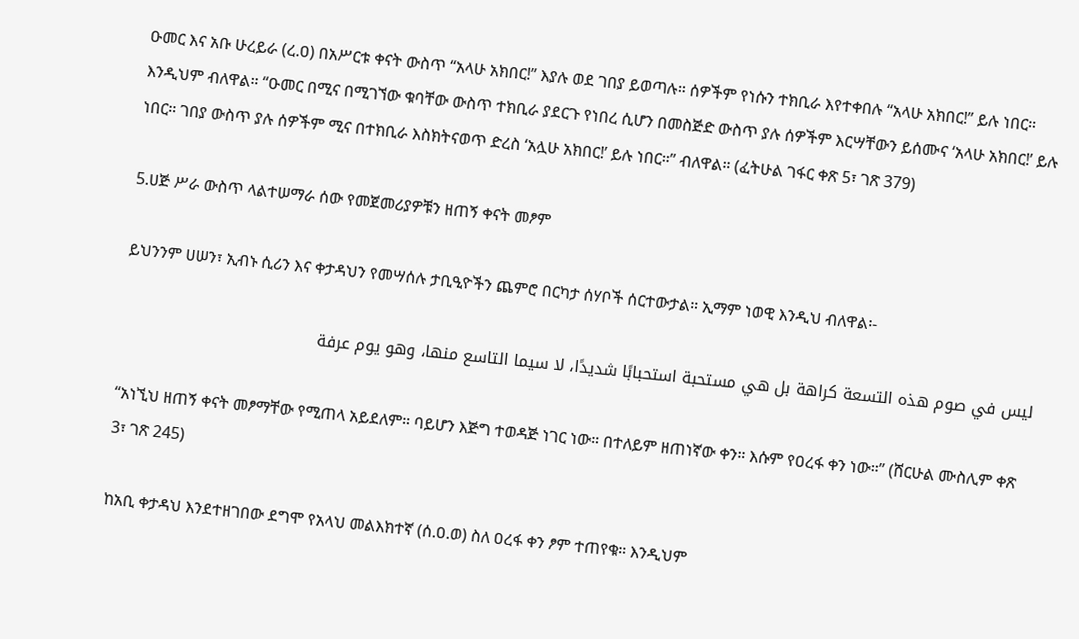ዑመር እና አቡ ሁረይራ (ረ.ዐ) በአሥርቱ ቀናት ውስጥ “አላሁ አክበር!” እያሉ ወደ ገበያ ይወጣሉ። ሰዎችም የነሱን ተክቢራ እየተቀበሉ “አላሁ አክበር!” ይሉ ነበር። እንዲህም ብለዋል። “ዑመር በሚና በሚገኘው ቁባቸው ውስጥ ተክቢራ ያደርጉ የነበረ ሲሆን በመስጅድ ውስጥ ያሉ ሰዎችም እርሣቸውን ይሰሙና ‘አላሁ አክበር!’ ይሉ ነበር። ገበያ ውስጥ ያሉ ሰዎችም ሚና በተክቢራ እስክትናወጥ ድረስ ‘አሏሁ አክበር!’ ይሉ ነበር።” ብለዋል። (ፈትሁል ገፋር ቀጽ 5፣ ገጽ 379)

5.ሀጅ ሥራ ውስጥ ላልተሠማራ ሰው የመጀመሪያዎቹን ዘጠኝ ቀናት መፆም

ይህንንም ሀሠን፣ ኢብኑ ሲሪን እና ቀታዳህን የመሣሰሉ ታቢዒዮችን ጨምሮ በርካታ ሰሃቦች ሰርተውታል። ኢማም ነወዊ እንዲህ ብለዋል፡-

ليس في صوم هذه التسعة كراهة بل هي مستحبة استحبابًا شديدًا، لا سيما التاسع منها، وهو يوم عرفة

“አነኚህ ዘጠኝ ቀናት መፆማቸው የሚጠላ አይደለም። ባይሆን እጅግ ተወዳጅ ነገር ነው። በተለይም ዘጠነኛው ቀን። እሱም የዐረፋ ቀን ነው።” (ሸርሁል ሙስሊም ቀጽ 3፣ ገጽ 245)

ከአቢ ቀታዳህ እንደተዘገበው ደግሞ የአላህ መልእክተኛ (ሰ.ዐ.ወ) ስለ ዐረፋ ቀን ፆም ተጠየቁ። እንዲህም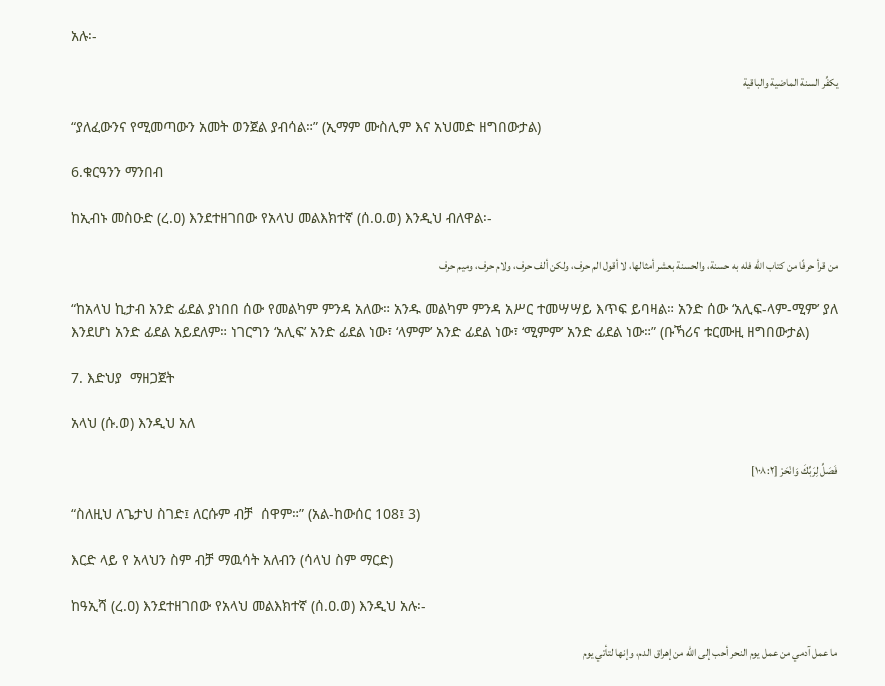አሉ፡-

يكفِّر السنة الماضية والباقية

“ያለፈውንና የሚመጣውን አመት ወንጀል ያብሳል።” (ኢማም ሙስሊም እና አህመድ ዘግበውታል)

6.ቁርዓንን ማንበብ

ከኢብኑ መስዑድ (ረ.ዐ) እንደተዘገበው የአላህ መልእክተኛ (ሰ.ዐ.ወ) እንዲህ ብለዋል፡-

من قرأ حرفًا من كتاب الله فله به حسنة، والحسنة بعشر أمثالها، لا أقول الم حرف، ولكن ألف حرف، ولام حرف، وميم حرف

“ከአላህ ኪታብ አንድ ፊደል ያነበበ ሰው የመልካም ምንዳ አለው። አንዱ መልካም ምንዳ አሥር ተመሣሣይ እጥፍ ይባዛል። አንድ ሰው ‘አሊፍ-ላም-ሚም’ ያለ እንደሆነ አንድ ፊደል አይደለም። ነገርግን ‘አሊፍ’ አንድ ፊደል ነው፣ ‘ላምም’ አንድ ፊደል ነው፣ ‘ሚምም’ አንድ ፊደል ነው።” (ቡኻሪና ቱርሙዚ ዘግበውታል)

7. እድህያ  ማዘጋጀት

አላህ (ሱ.ወ) እንዲህ አለ

فَصَلِّ لِرَبِّكَ وَانْحَرْ [١٠٨:٢]

“ስለዚህ ለጌታህ ስገድ፤ ለርሱም ብቻ  ሰዋም።” (አል-ከውሰር 108፤ 3)

እርድ ላይ የ አላህን ስም ብቻ ማዉሳት አለብን (ሳላህ ስም ማርድ)

ከዓኢሻ (ረ.ዐ) እንደተዘገበው የአላህ መልእክተኛ (ሰ.ዐ.ወ) እንዲህ አሉ፡-

ما عمل آدمي من عمل يوم النحر أحب إلى الله من إهراق الدم، وإنها لتأتي يوم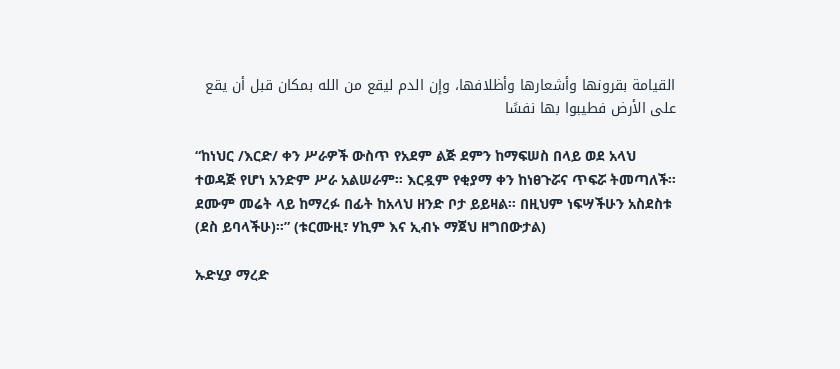القيامة بقرونها وأشعارها وأظلافها، وإن الدم ليقع من الله بمكان قبل أن يقع على الأرض فطيبوا بها نفسًا

“ከነህር /እርድ/ ቀን ሥራዎች ውስጥ የአደም ልጅ ደምን ከማፍሠስ በላይ ወደ አላህ ተወዳጅ የሆነ አንድም ሥራ አልሠራም። እርዷም የቂያማ ቀን ከነፀጉሯና ጥፍሯ ትመጣለች። ደሙም መሬት ላይ ከማረፉ በፊት ከአላህ ዘንድ ቦታ ይይዛል። በዚህም ነፍሣችሁን አስደስቱ (ደስ ይባላችሁ)።” (ቱርሙዚ፣ ሃኪም እና ኢብኑ ማጀህ ዘግበውታል)

ኡድሂያ ማረድ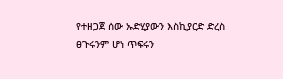የተዘጋጀ ሰው ኡድሂያውን እስኪያርድ ድረስ ፀጉሩንም ሆነ ጥፍሩን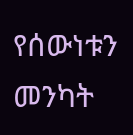የሰውነቱን መንካት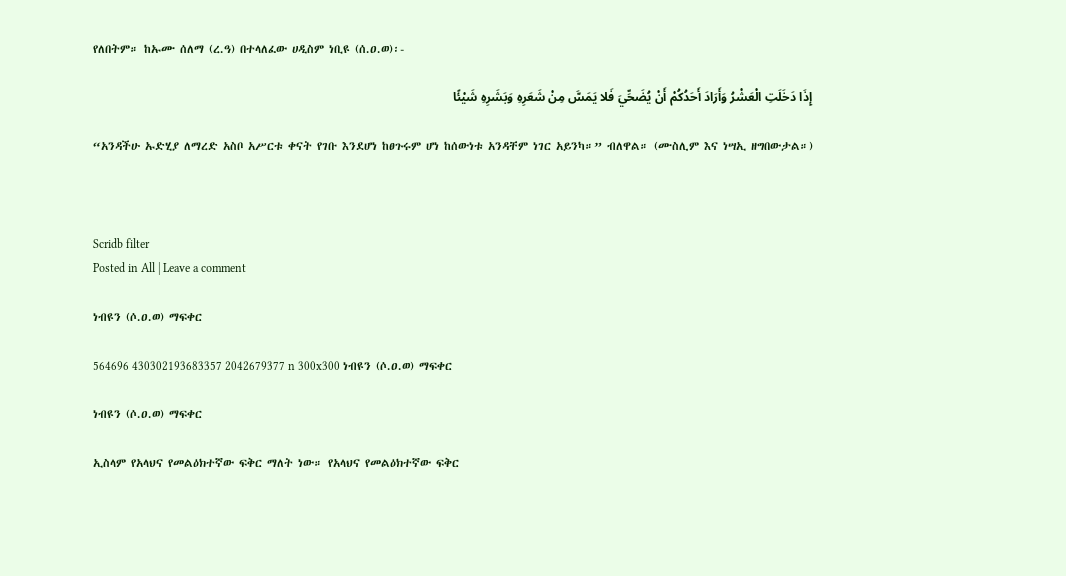የለበትም። ከኡሙ ሰለማ (ረ.ዓ) በተላለፈው ሀዲስም ነቢዩ (ሰ.ዐ.ወ)፡-

إِذَا دَخَلَتِ الْعَشْرُ وَأَرَادَ أَحَدُكُمْ أَنْ يُضَحِّيَ فَلا يَمَسَّ مِنْ شَعَرِهِ وَبَشَرِهِ شَيْئًا

“አንዳችሁ ኡድሂያ ለማረድ አስቦ አሥርቱ ቀናት የገቡ እንደሆነ ከፀጉሩም ሆነ ከሰውነቱ አንዳቸም ነገር አይንካ።” ብለዋል። (ሙስሊም እና ነሣኢ ዘግበውታል።)



Scridb filter
Posted in All | Leave a comment

ነብዩን (ሶ.ዐ.ወ) ማፍቀር

564696 430302193683357 2042679377 n 300x300 ነብዩን (ሶ.ዐ.ወ) ማፍቀር

ነብዩን (ሶ.ዐ.ወ) ማፍቀር

ኢስላም የአላህና የመልዕክተኛው ፍቅር ማለት ነው። የአላህና የመልዕክተኛው ፍቅር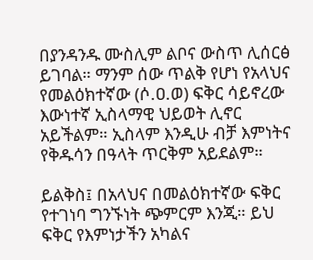በያንዳንዱ ሙስሊም ልቦና ውስጥ ሊሰርፅ ይገባል። ማንም ሰው ጥልቅ የሆነ የአላህና የመልዕክተኛው (ሶ.ዐ.ወ) ፍቅር ሳይኖረው እውነተኛ ኢስላማዊ ህይወት ሊኖር አይችልም። ኢስላም እንዲሁ ብቻ እምነትና የቅዱሳን በዓላት ጥርቅም አይደልም።

ይልቅስ፤ በአላህና በመልዕክተኛው ፍቅር የተገነባ ግንኙነት ጭምርም እንጂ። ይህ ፍቅር የእምነታችን አካልና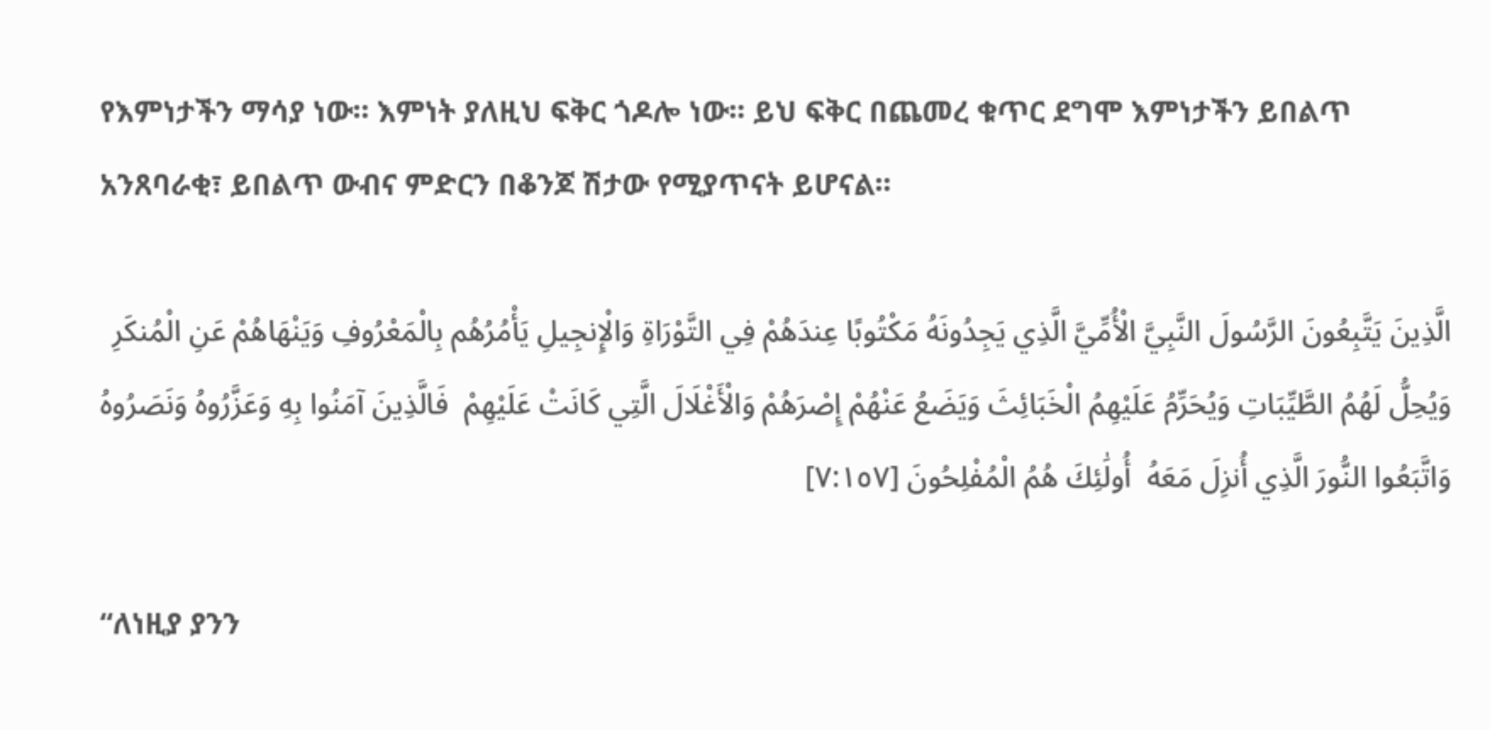የእምነታችን ማሳያ ነው። እምነት ያለዚህ ፍቅር ጎዶሎ ነው። ይህ ፍቅር በጨመረ ቁጥር ደግሞ እምነታችን ይበልጥ አንጸባራቂ፣ ይበልጥ ውብና ምድርን በቆንጆ ሽታው የሚያጥናት ይሆናል።

الَّذِينَ يَتَّبِعُونَ الرَّسُولَ النَّبِيَّ الْأُمِّيَّ الَّذِي يَجِدُونَهُ مَكْتُوبًا عِندَهُمْ فِي التَّوْرَاةِ وَالْإِنجِيلِ يَأْمُرُهُم بِالْمَعْرُوفِ وَيَنْهَاهُمْ عَنِ الْمُنكَرِ وَيُحِلُّ لَهُمُ الطَّيِّبَاتِ وَيُحَرِّمُ عَلَيْهِمُ الْخَبَائِثَ وَيَضَعُ عَنْهُمْ إِصْرَهُمْ وَالْأَغْلَالَ الَّتِي كَانَتْ عَلَيْهِمْ  فَالَّذِينَ آمَنُوا بِهِ وَعَزَّرُوهُ وَنَصَرُوهُ وَاتَّبَعُوا النُّورَ الَّذِي أُنزِلَ مَعَهُ  أُولَٰئِكَ هُمُ الْمُفْلِحُونَ [٧:١٥٧]

“ለነዚያ ያንን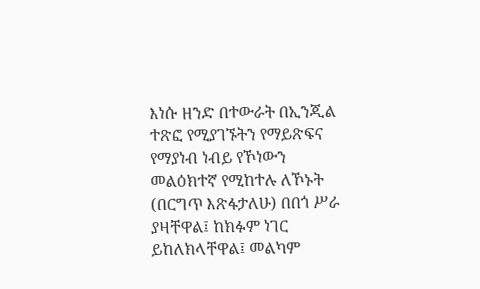እነሱ ዘንድ በተውራት በኢንጂል ተጽፎ የሚያገኙትን የማይጽፍና የማያነብ ነብይ የኾነውን መልዕክተኛ የሚከተሉ ለኾኑት (በርግጥ እጽፋታለሁ) በበጎ ሥራ ያዛቸዋል፤ ከክፉም ነገር ይከለክላቸዋል፤ መልካም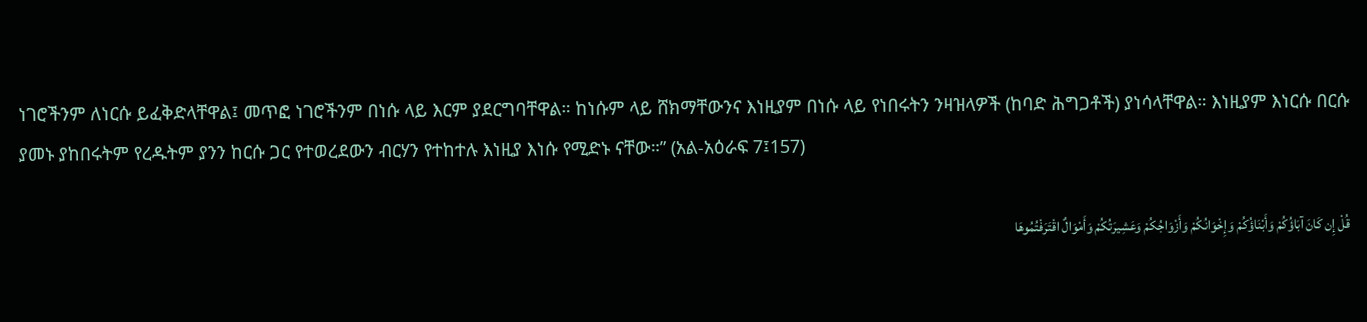ነገሮችንም ለነርሱ ይፈቅድላቸዋል፤ መጥፎ ነገሮችንም በነሱ ላይ እርም ያደርግባቸዋል። ከነሱም ላይ ሸክማቸውንና እነዚያም በነሱ ላይ የነበሩትን ንዛዝላዎች (ከባድ ሕግጋቶች) ያነሳላቸዋል። እነዚያም እነርሱ በርሱ ያመኑ ያከበሩትም የረዱትም ያንን ከርሱ ጋር የተወረደውን ብርሃን የተከተሉ እነዚያ እነሱ የሚድኑ ናቸው።” (አል-አዕራፍ 7፤157)

قُلْ إِن كَانَ آبَاؤُكُمْ وَأَبْنَاؤُكُمْ وَإِخْوَانُكُمْ وَأَزْوَاجُكُمْ وَعَشِيرَتُكُمْ وَأَمْوَالٌ اقْتَرَفْتُمُوهَا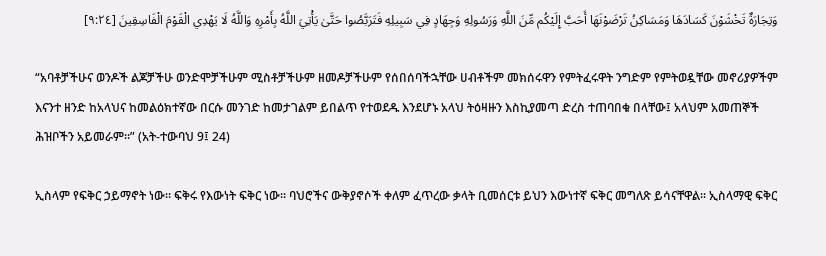وَتِجَارَةٌ تَخْشَوْنَ كَسَادَهَا وَمَسَاكِنُ تَرْضَوْنَهَا أَحَبَّ إِلَيْكُم مِّنَ اللَّهِ وَرَسُولِهِ وَجِهَادٍ فِي سَبِيلِهِ فَتَرَبَّصُوا حَتَّىٰ يَأْتِيَ اللَّهُ بِأَمْرِهِ وَاللَّهُ لَا يَهْدِي الْقَوْمَ الْفَاسِقِينَ [٩:٢٤]

“አባቶቻችሁና ወንዶች ልጆቻችሁ ወንድሞቻችሁም ሚስቶቻችሁም ዘመዶቻችሁም የሰበሰባችኋቸው ሀብቶችም መክሰሩዋን የምትፈሩዋት ንግድም የምትወዷቸው መኖሪያዎችም እናንተ ዘንድ ከአላህና ከመልዕክተኛው በርሱ መንገድ ከመታገልም ይበልጥ የተወደዱ እንደሆኑ አላህ ትዕዛዙን እስኪያመጣ ድረስ ተጠባበቁ በላቸው፤ አላህም አመጠኞች ሕዝቦችን አይመራም።” (አት-ተውባህ 9፤ 24)

ኢስላም የፍቅር ኃይማኖት ነው። ፍቅሩ የእውነት ፍቅር ነው። ባህሮችና ውቅያኖሶች ቀለም ፈጥረው ቃላት ቢመሰርቱ ይህን እውነተኛ ፍቅር መግለጽ ይሳናቸዋል። ኢስላማዊ ፍቅር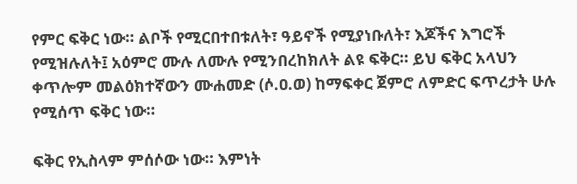የምር ፍቅር ነው። ልቦች የሚርበተበቱለት፣ ዓይኖች የሚያነቡለት፣ እጆችና እግሮች የሚዝሉለት፤ አዕምሮ ሙሉ ለሙሉ የሚንበረከክለት ልዩ ፍቅር። ይህ ፍቅር አላህን ቀጥሎም መልዕክተኛውን ሙሐመድ (ሶ.ዐ.ወ) ከማፍቀር ጀምሮ ለምድር ፍጥረታት ሁሉ የሚሰጥ ፍቅር ነው።

ፍቅር የኢስላም ምሰሶው ነው። እምነት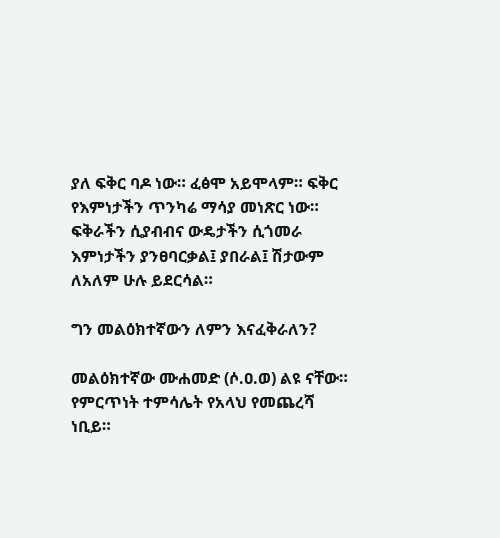ያለ ፍቅር ባዶ ነው። ፈፅሞ አይሞላም። ፍቅር የእምነታችን ጥንካሬ ማሳያ መነጽር ነው። ፍቅራችን ሲያብብና ውዴታችን ሲጎመራ እምነታችን ያንፀባርቃል፤ ያበራል፤ ሽታውም ለአለም ሁሉ ይደርሳል።

ግን መልዕክተኛውን ለምን እናፈቅራለን?

መልዕክተኛው ሙሐመድ (ሶ.ዐ.ወ) ልዩ ናቸው። የምርጥነት ተምሳሌት የአላህ የመጨረሻ ነቢይ።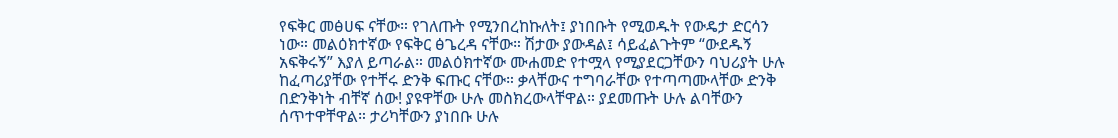የፍቅር መፅሀፍ ናቸው። የገለጡት የሚንበረከኩለት፤ ያነበቡት የሚወዱት የውዴታ ድርሳን ነው። መልዕክተኛው የፍቅር ፅጌረዳ ናቸው። ሽታው ያውዳል፤ ሳይፈልጉትም “ውደዱኝ አፍቅሩኝ” እያለ ይጣራል። መልዕክተኛው ሙሐመድ የተሟላ የሚያደርጋቸውን ባህሪያት ሁሉ ከፈጣሪያቸው የተቸሩ ድንቅ ፍጡር ናቸው። ቃላቸውና ተግባራቸው የተጣጣሙላቸው ድንቅ በድንቅነት ብቸኛ ሰው! ያዩዋቸው ሁሉ መስክረውላቸዋል። ያደመጡት ሁሉ ልባቸውን ሰጥተዋቸዋል። ታሪካቸውን ያነበቡ ሁሉ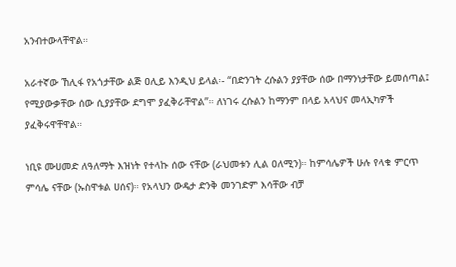አንብተውላቸዋል።

አራተኛው ኸሊፋ የአጎታቸው ልጅ ዐሊይ እንዲህ ይላል፡- “በድንገት ረሱልን ያያቸው ሰው በማንነታቸው ይመሰጣል፤ የሚያውቃቸው ሰው ሲያያቸው ደግሞ ያፈቅራቸዋል”። ለነገሩ ረሱልን ከማንም በላይ አላህና መላኢካዎች ያፈቅሩዋቸዋል።

ነቢዩ ሙሀመድ ለዓለማት እዝነት የተላኩ ሰው ናቸው (ራህመቱን ሊል ዐለሚን)። ከምሳሌዎች ሁሉ የላቁ ምርጥ ምሳሌ ናቸው (ኡስዋቱል ሀሰና)። የአላህን ውዴታ ድንቅ መንገድም እሳቸው ብቻ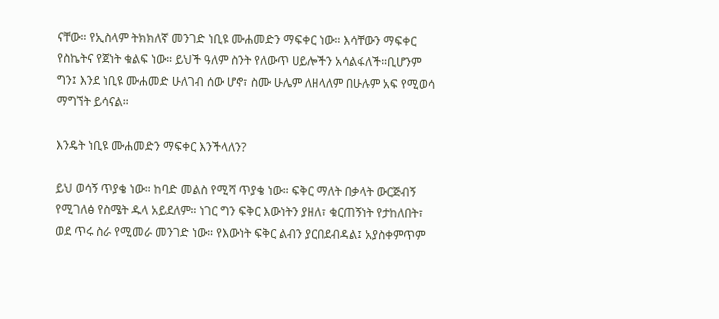ናቸው። የኢስላም ትክክለኛ መንገድ ነቢዩ ሙሐመድን ማፍቀር ነው። እሳቸውን ማፍቀር የስኬትና የጀነት ቁልፍ ነው። ይህች ዓለም ስንት የለውጥ ሀይሎችን አሳልፋለች።ቢሆንም ግን፤ እንደ ነቢዩ ሙሐመድ ሁለገብ ሰው ሆኖ፣ ስሙ ሁሌም ለዘላለም በሁሉም አፍ የሚወሳ ማግኘት ይሳናል።

እንዴት ነቢዩ ሙሐመድን ማፍቀር እንችላለን?

ይህ ወሳኝ ጥያቄ ነው። ከባድ መልስ የሚሻ ጥያቄ ነው። ፍቅር ማለት በቃላት ውርጅብኝ የሚገለፅ የስሜት ዱላ አይደለም። ነገር ግን ፍቅር እውነትን ያዘለ፣ ቁርጠኝነት የታከለበት፣ ወደ ጥሩ ስራ የሚመራ መንገድ ነው። የእውነት ፍቅር ልብን ያርበደብዳል፤ አያስቀምጥም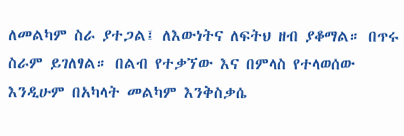ለመልካም ስራ ያተጋል፤ ለእውነትና ለፍትህ ዘብ ያቆማል። በጥሩ ስራም ይገለፃል። በልብ የተቃኘው እና በምላስ የተላወሰው እንዲሁም በአካላት መልካም እንቅስቃሴ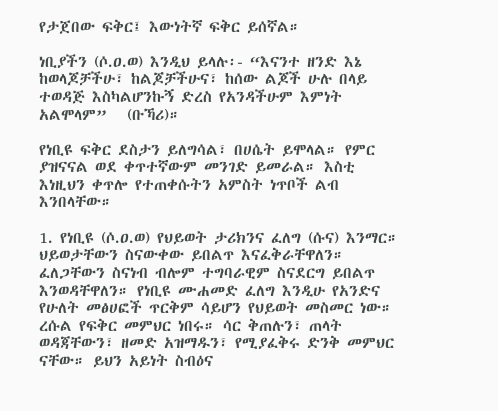የታጀበው ፍቅር፤ እውነትኛ ፍቅር ይሰኛል።

ነቢያችን (ሶ.ዐ.ወ) እንዲህ ይላሉ፡- “እናንተ ዘንድ እኔ ከወላጆቻችሁ፣ ከልጆቻችሁና፣ ከሰው ልጆች ሁሉ በላይ ተወዳጅ እስካልሆንኩኝ ድረስ የአንዳችሁም እምነት አልሞላም”   (ቡኻሪ)።

የነቢዩ ፍቅር ደስታን ይለግሳል፣ በሀሴት ይሞላል። የምር ያዝናናል ወደ ቀጥተኛውም መንገድ ይመራል። እስቲ እነዚህን ቀጥሎ የተጠቀሱትን አምስት ነጥቦች ልብ እንበላቸው።

1. የነቢዩ (ሶ.ዐ.ወ) የህይወት ታሪክንና ፈለግ (ሱና) እንማር። ህይወታቸውን ስናውቀው ይበልጥ እናፈቅራቸዋለን። ፈለጋቸውን ስናነብ ብሎም ተግባራዊም ስናደርግ ይበልጥ እንወዳቸዋለን። የነቢዩ ሙሐመድ ፈለግ እንዲሁ የአንድና የሁለት መፅሀፎች ጥርቅም ሳይሆን የህይወት መስመር ነው። ረሱል የፍቅር መምህር ነበሩ። ሳር ቅጠሉን፣ ጠላት ወዳጃቸውን፣ ዘመድ አዝማዱን፣ የሚያፈቅሩ ድንቅ መምህር ናቸው። ይህን አይነት ስብዕና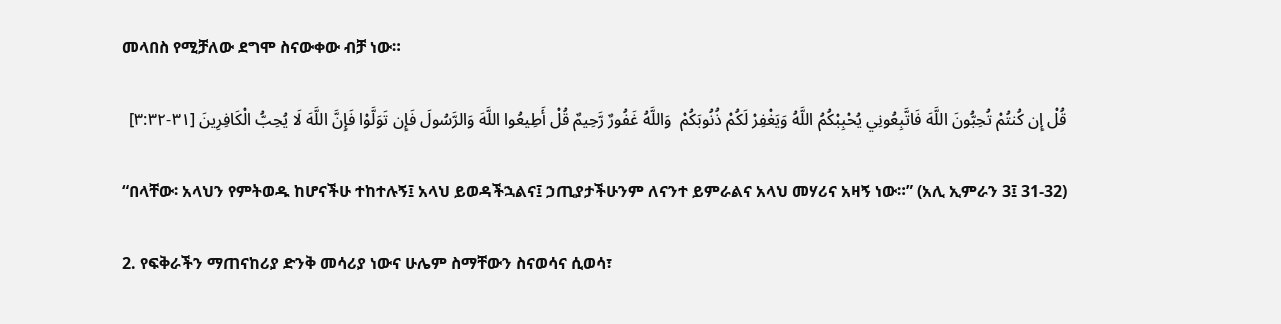መላበስ የሚቻለው ደግሞ ስናውቀው ብቻ ነው።

قُلْ إِن كُنتُمْ تُحِبُّونَ اللَّهَ فَاتَّبِعُونِي يُحْبِبْكُمُ اللَّهُ وَيَغْفِرْ لَكُمْ ذُنُوبَكُمْ  وَاللَّهُ غَفُورٌ رَّحِيمٌ قُلْ أَطِيعُوا اللَّهَ وَالرَّسُولَ فَإِن تَوَلَّوْا فَإِنَّ اللَّهَ لَا يُحِبُّ الْكَافِرِينَ [٣١-٣:٣٢]

“በላቸው፡ አላህን የምትወዱ ከሆናችሁ ተከተሉኝ፤ አላህ ይወዳችኋልና፤ ኃጢያታችሁንም ለናንተ ይምራልና አላህ መሃሪና አዛኝ ነው።” (አሊ ኢምራን 3፤ 31-32)

2. የፍቅራችን ማጠናከሪያ ድንቅ መሳሪያ ነውና ሁሌም ስማቸውን ስናወሳና ሲወሳ፣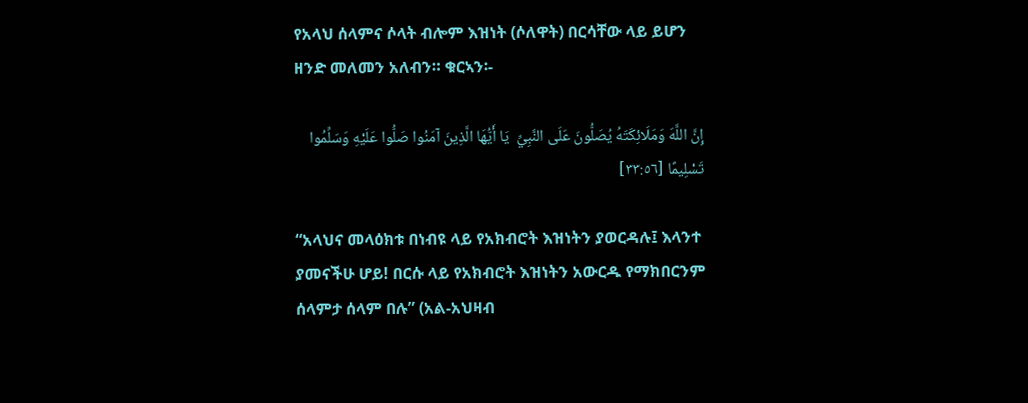የአላህ ሰላምና ሶላት ብሎም እዝነት (ሶለዋት) በርሳቸው ላይ ይሆን ዘንድ መለመን አለብን። ቁርኣን፡-

إِنَّ اللَّهَ وَمَلَائِكَتَهُ يُصَلُّونَ عَلَى النَّبِيِّ  يَا أَيُّهَا الَّذِينَ آمَنُوا صَلُّوا عَلَيْهِ وَسَلِّمُوا تَسْلِيمًا [٣٣:٥٦]

“አላህና መላዕክቱ በነብዩ ላይ የአክብሮት እዝነትን ያወርዳሉ፤ እላንተ ያመናችሁ ሆይ! በርሱ ላይ የአክብሮት እዝነትን አውርዱ የማክበርንም ሰላምታ ሰላም በሉ” (አል-አህዛብ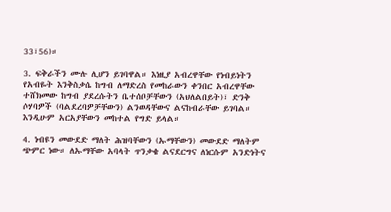33፣56)።

3. ፍቅራችን ሙሉ ሊሆን ይገባዋል። እነዚያ አብረዋቸው የነብይነትን የአብዬት እንቅስቃሴ ከግብ ለማድረስ የመከራውን ቀንበር አብረዋቸው ተሸክመው ከግብ ያደረሱትን ቤተሰቦቻቸውን (አህለልበይት)፣ ድንቅ ሶሃባዎች (ባልደረባዎቻቸውን) ልንወዳቸውና ልናከብራቸው ይገባል። እንዲሁም አርአያቸውን መከተል የግድ ይላል።

4. ነብዩን መውደድ ማለት ሕዝባቸውን (ኡማቸውን) መውደድ ማለትም ጭምር ነው። ለኡማቸው አባላት ጥንቃቄ ልናደርግና ለነርሱም አንድነትና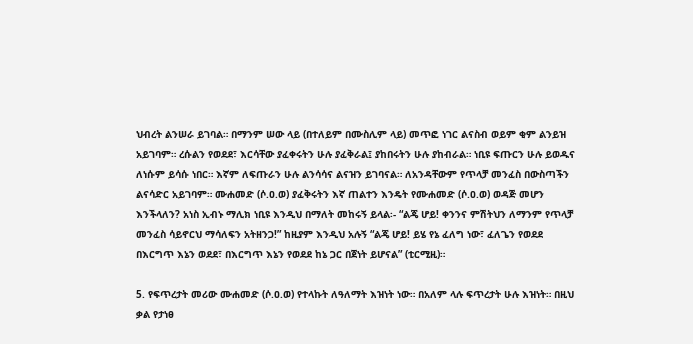ህብረት ልንሠራ ይገባል። በማንም ሠው ላይ (በተለይም በሙስሊም ላይ) መጥፎ ነገር ልናስብ ወይም ቂም ልንይዝ አይገባም። ረሱልን የወደደ፣ እርሳቸው ያፈቀሩትን ሁሉ ያፈቅራል፤ ያከበሩትን ሁሉ ያከብራል። ነቢዩ ፍጡርን ሁሉ ይወዱና ለነሱም ይሳሱ ነበር። እኛም ለፍጡራን ሁሉ ልንሳሳና ልናዝን ይገባናል። ለአንዳቸውም የጥላቻ መንፈስ በውስጣችን ልናሳድር አይገባም። ሙሐመድ (ሶ.ዐ.ወ) ያፈቅሩትን እኛ ጠልተን እንዴት የሙሐመድ (ሶ.ዐ.ወ) ወዳጅ መሆን እንችላለን? አነስ ኢብኑ ማሊክ ነቢዩ እንዲህ በማለት መከሩኝ ይላል፡- “ልጄ ሆይ! ቀንንና ምሽትህን ለማንም የጥላቻ መንፈስ ሳይኖርህ ማሳለፍን አትዘንጋ!” ከዚያም እንዲህ አሉኝ “ልጄ ሆይ! ይሄ የኔ ፈለግ ነው፣ ፈለጌን የወደደ በእርግጥ እኔን ወደደ፣ በእርግጥ እኔን የወደደ ከኔ ጋር በጀነት ይሆናል” (ቲርሚዚ)።

5. የፍጥረታት መሪው ሙሐመድ (ሶ.ዐ.ወ) የተላኩት ለዓለማት እዝነት ነው። በአለም ላሉ ፍጥረታት ሁሉ እዝነት። በዚህ ቃል የታነፀ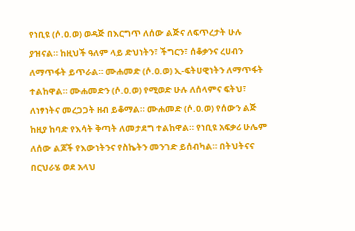የነቢዩ (ሶ.ዐ.ወ) ወዳጅ በእርግጥ ለሰው ልጅና ለፍጥረታት ሁሉ ያዝናል። ከዚህች ዓለም ላይ ድህነትን፣ ችግርን፣ ሰቆቃንና ረሀብን ለማጥፋት ይጥራል። ሙሐመድ (ሶ.ዐ.ወ) ኢ-ፍትሀዊነትን ለማጥፋት ተልከዋል። ሙሐመድን (ሶ.ዐ.ወ) የሚወድ ሁሉ ለሰላምና ፍትህ፣ ለነፃነትና መረጋጋት ዘብ ይቆማል። ሙሐመድ (ሶ.ዐ.ወ) የሰውን ልጅ ከዚያ ከባድ የእሳት ቅጣት ለመታደግ ተልከዋል። የነቢዩ አፍቃሪ ሁሌም ለሰው ልጆች የእውነትንና የስኬትን መንገድ ይሰብካል። በትህትናና በርህራሄ ወደ አላህ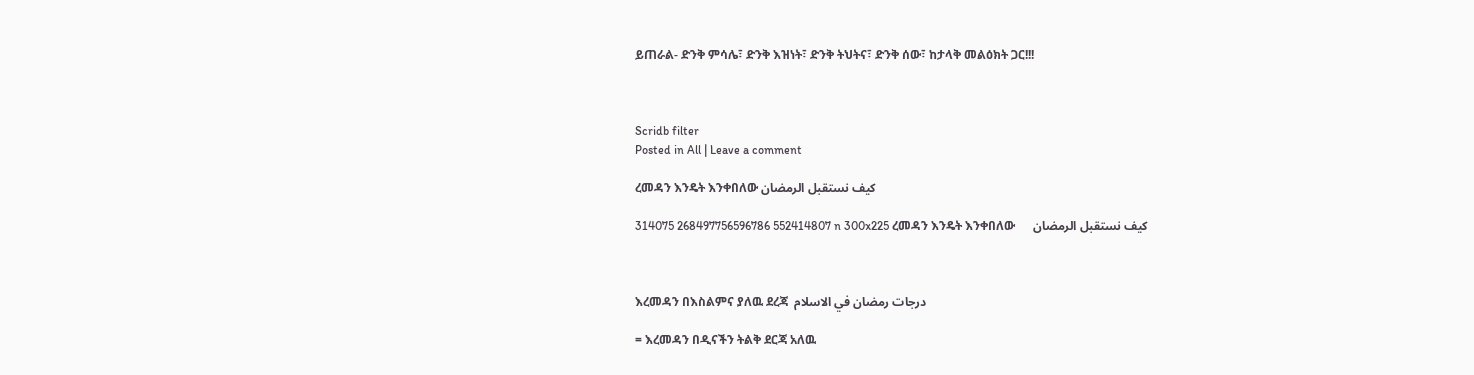ይጠራል- ድንቅ ምሳሌ፣ ድንቅ እዝነት፣ ድንቅ ትህትና፣ ድንቅ ሰው፣ ከታላቅ መልዕክት ጋር!!!



Scridb filter
Posted in All | Leave a comment

ረመዳን እንዴት እንቀበለው كيف نستقبل الرمضان

314075 268497756596786 552414807 n 300x225 ረመዳን እንዴት እንቀበለው      كيف نستقبل الرمضان



እረመዳን በእስልምና ያለዉ ደረጃ  درجات رمضان في الاسلام

= እረመዳን በዲናችን ትልቅ ደርጃ አለዉ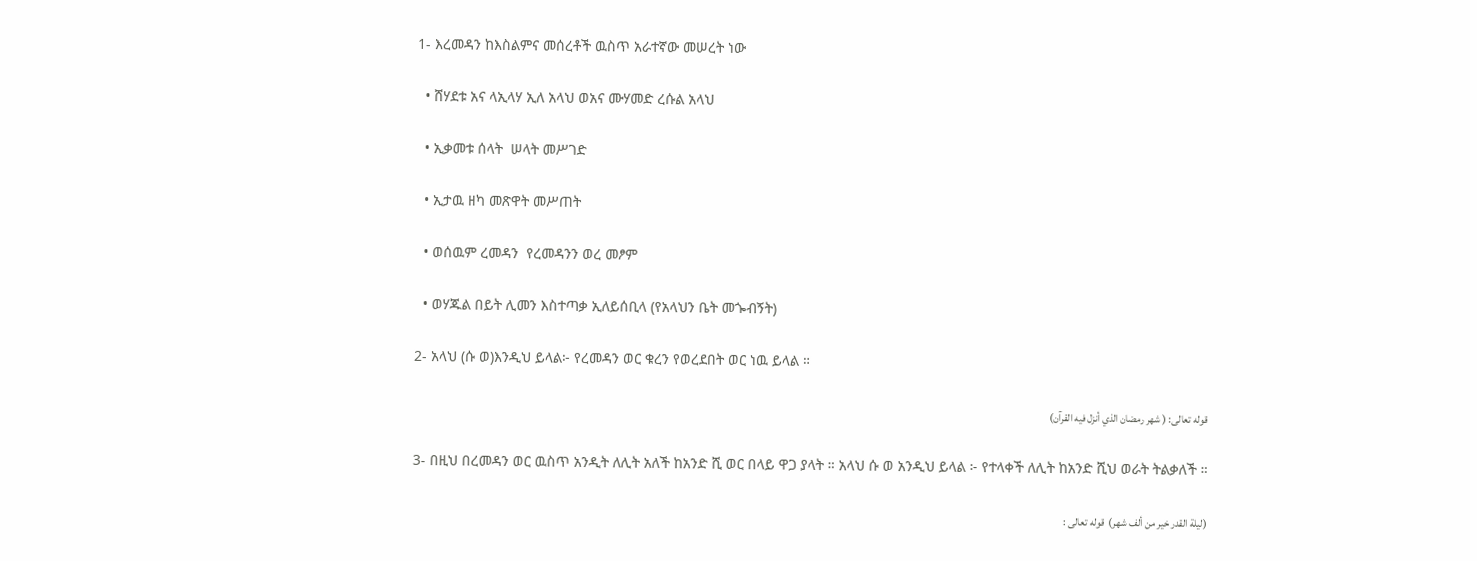1- እረመዳን ከእስልምና መሰረቶች ዉስጥ አራተኛው መሠረት ነው

  • ሸሃደቱ አና ላኢላሃ ኢለ አላህ ወአና ሙሃመድ ረሱል አላህ

  • ኢቃመቱ ሰላት  ሠላት መሥገድ

  • ኢታዉ ዘካ መጽዋት መሥጠት

  • ወሰዉም ረመዳን  የረመዳንን ወረ መፆም

  • ወሃጁል በይት ሊመን እስተጣቃ ኢለይሰቢላ (የአላህን ቤት መጐብኝት)

2- አላህ (ሱ ወ)እንዲህ ይላል፦ የረመዳን ወር ቁረን የወረደበት ወር ነዉ ይላል ።

قوله تعالى: ( شهر رمضان الذي أنزل فيه القرآن)

3- በዚህ በረመዳን ወር ዉስጥ አንዲት ለሊት አለች ከአንድ ሺ ወር በላይ ዋጋ ያላት ። አላህ ሱ ወ አንዲህ ይላል ፦ የተላቀች ለሊት ከአንድ ሺህ ወራት ትልቃለች ።

(ليلة القدر خير من ألف شهر)  قوله تعالى :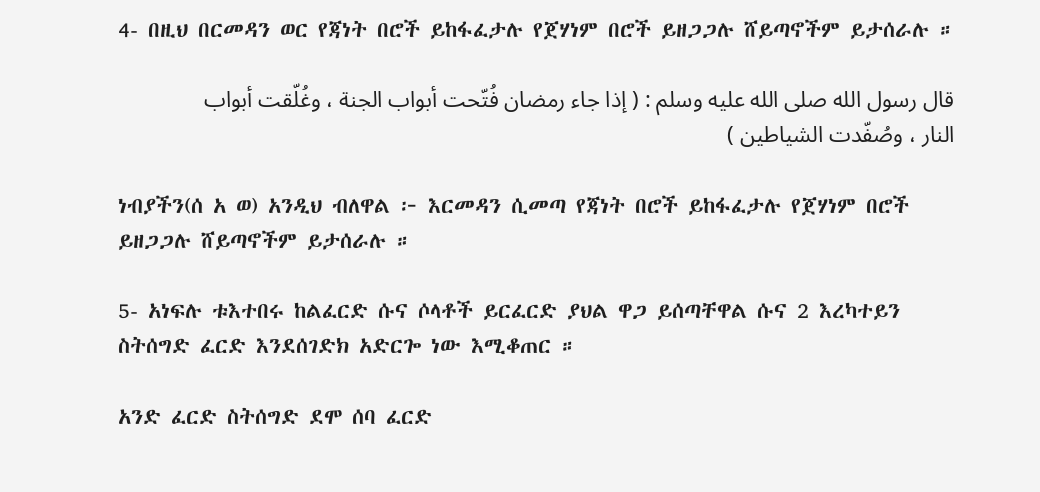4- በዚህ በርመዳን ወር የጃነት በሮች ይከፋፈታሉ የጀሃነም በሮች ይዘጋጋሉ ሸይጣኖችም ይታሰራሉ ።

قال رسول الله صلى الله عليه وسلم : ( إذا جاء رمضان فُتّحت أبواب الجنة ، وغُلّقت أبواب النار ، وصُفّدت الشياطين )

ነብያችን(ሰ አ ወ) አንዲህ ብለዋል ፦ እርመዳን ሲመጣ የጃነት በሮች ይከፋፈታሉ የጀሃነም በሮች ይዘጋጋሉ ሸይጣኖችም ይታሰራሉ ።

5- አነፍሉ ቱእተበሩ ከልፈርድ ሱና ሶላቶች ይርፈርድ ያህል ዋጋ ይሰጣቸዋል ሱና 2 እረካተይን ስትሰግድ ፈርድ እንደሰገድክ አድርጐ ነው እሚቆጠር ።

አንድ ፈርድ ስትሰግድ ደሞ ሰባ ፈርድ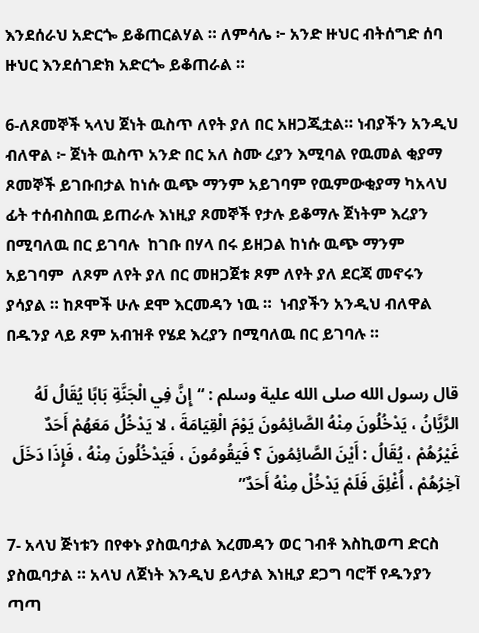እንደሰራህ አድርጐ ይቆጠርልሃል ። ለምሳሌ ፦ አንድ ዙህር ብትሰግድ ሰባ ዙህር እንደሰገድክ አድርጐ ይቆጠራል ።

6-ለጾመኞች ኣላህ ጀነት ዉስጥ ለየት ያለ በር አዘጋጂቷል። ነብያችን አንዲህ ብለዋል ፦ ጀነት ዉስጥ አንድ በር አለ ስሙ ረያን እሚባል የዉመል ቂያማ ጾመኞች ይገቡበታል ከነሱ ዉጭ ማንም አይገባም የዉምውቂያማ ካአላህ ፊት ተሰብስበዉ ይጠራሉ እነዚያ ጾመኞች የታሉ ይቆማሉ ጀነትም እረያን በሚባለዉ በር ይገባሉ  ከገቡ በሃላ በሩ ይዘጋል ከነሱ ዉጭ ማንም አይገባም  ለጾም ለየት ያለ በር መዘጋጀቱ ጾም ለየት ያለ ደርጃ መኖሩን ያሳያል ። ከጾሞች ሁሉ ደሞ እርመዳን ነዉ ።  ነብያችን አንዲህ ብለዋል በዱንያ ላይ ጾም አብዝቶ የሄደ እረያን በሚባለዉ በር ይገባሉ ።

قال رسول الله صلى الله علية وسلم : “إِنَّ فِي الْجَنَّةِ بَابًا يُقَالُ لَهُ الرَّيَّانُ ، يَدْخُلُونَ مِنْهُ الصَّائِمُونَ يَوْمَ الْقِيَامَةَ ، لا يَدْخُلُ مَعَهُمْ أَحَدٌ غَيْرُهُمْ ، يُقَالُ : أَيْنَ الصَّائِمُونَ ؟ فَيَقُومُونَ ، فَيَدْخُلُونَ مِنْهُ ، فَإِذَا دَخَلَ آخِرُهُمْ ، أُغْلِقَ فَلَمْ يَدْخُلْ مِنْهُ أَحَدٌ”

7- አላህ ጅነቱን በየቀኑ ያስዉባታል እረመዳን ወር ገብቶ እስኪወጣ ድርስ ያስዉባታል ። አላህ ለጀነት እንዲህ ይላታል እነዚያ ደጋግ ባሮቸ የዱንያን ጣጣ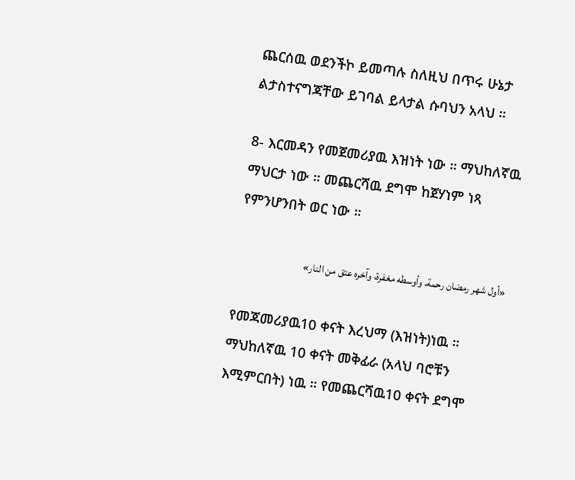ጨርሰዉ ወደንችኮ ይመጣሉ ስለዚህ በጥሩ ሁኔታ ልታስተናግጃቸው ይገባል ይላታል ሱባህን አላህ ።

8- እርመዳን የመጀመሪያዉ እዝነት ነው ። ማህከለኛዉ ማህርታ ነው ። መጨርሻዉ ደግሞ ከጀሃነም ነጻ የምንሆንበት ወር ነው ።

«أول شهر رمضان رحمة، وأوسطه مغفرة، وآخره عتق من النار»

የመጃመሪያዉ10 ቀናት እረህማ (እዝነት)ነዉ ። ማህከለኛዉ 10 ቀናት መቅፊራ (አላህ ባሮቹን እሚምርበት) ነዉ ። የመጨርሻዉ10 ቀናት ደግሞ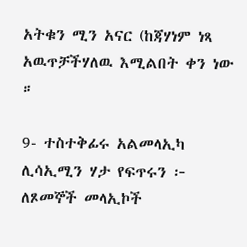አትቁን ሚን አናር (ከጃሃነም ነጻ አዉጥቻችሃለዉ እሚልበት ቀን ነው ።

9- ተስተቅፊሩ አልመላኢካ ሊሳኢሚን ሃታ የፍጥሩን ፦ ለጾመኞች መላኢኮች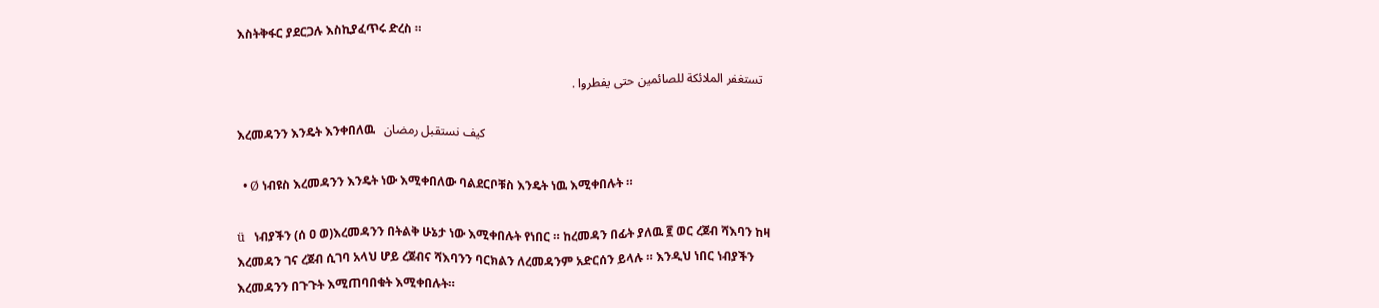እስትቅፋር ያደርጋሉ እስኪያፈጥሩ ድረስ ።

  تستغفر الملائكة للصائمين حتى يفطروا .

እረመዳንን እንዴት እንቀበለዉ   كيف نستقبل رمضان

  • Ø ነብዩስ እረመዳንን እንዴት ነው እሚቀበለው ባልደርቦቹስ እንዴት ነዉ እሚቀበሉት ።

ü   ነብያችን (ሰ ዐ ወ)እረመዳንን በትልቅ ሁኔታ ነው እሚቀበሉት የነበር ። ከረመዳን በፊት ያለዉ ፪ ወር ረጀብ ሻእባን ከዛ እረመዳን ገና ረጀብ ሲገባ አላህ ሆይ ረጀብና ሻእባንን ባርክልን ለረመዳንም አድርሰን ይላሉ ። እንዲህ ነበር ነብያችን እረመዳንን በጉጉት እሚጠባበቁት እሚቀበሉት።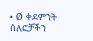• Ø ቀደምንት ሰለፎቻችን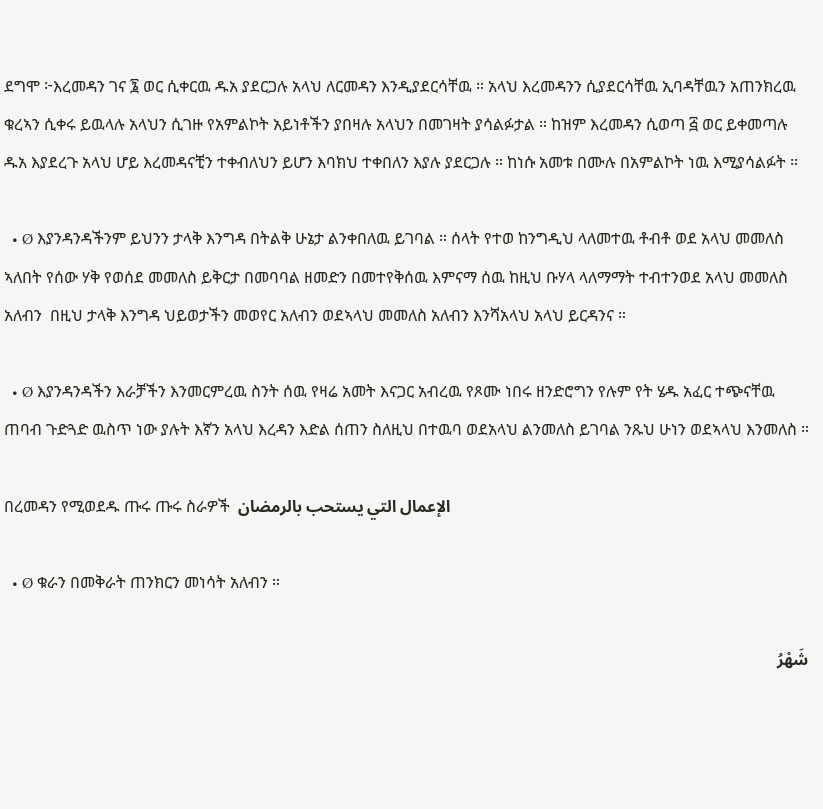ደግሞ ፦እረመዳን ገና ፮ ወር ሲቀርዉ ዱአ ያደርጋሉ አላህ ለርመዳን እንዲያደርሳቸዉ ። አላህ እረመዳንን ሲያደርሳቸዉ ኢባዳቸዉን አጠንክረዉ ቁረኣን ሲቀሩ ይዉላሉ አላህን ሲገዙ የአምልኮት አይነቶችን ያበዛሉ አላህን በመገዛት ያሳልፉታል ። ከዝም እረመዳን ሲወጣ ፭ ወር ይቀመጣሉ ዱአ እያደረጉ አላህ ሆይ እረመዳናቺን ተቀብለህን ይሆን እባክህ ተቀበለን እያሉ ያደርጋሉ ። ከነሱ አመቱ በሙሉ በአምልኮት ነዉ እሚያሳልፉት ።

  • Ø እያንዳንዳችንም ይህንን ታላቅ እንግዳ በትልቅ ሁኔታ ልንቀበለዉ ይገባል ። ሰላት የተወ ከንግዲህ ላለመተዉ ቶብቶ ወደ አላህ መመለስ ኣለበት የሰው ሃቅ የወሰደ መመለስ ይቅርታ በመባባል ዘመድን በመተየቅሰዉ እምናማ ሰዉ ከዚህ ቡሃላ ላለማማት ተብተንወደ አላህ መመለስ አለብን  በዚህ ታላቅ እንግዳ ህይወታችን መወየር አለብን ወደኣላህ መመለስ አለብን እንሻአላህ አላህ ይርዳንና ።

  • Ø እያንዳንዳችን እራቻችን እንመርምረዉ ስንት ሰዉ የዛሬ አመት እናጋር አብረዉ የጾሙ ነበሩ ዘንድሮግን የሉም የት ሄዱ አፈር ተጭናቸዉ ጠባብ ጉድጓድ ዉስጥ ነው ያሉት እኛን አላህ እረዳን እድል ሰጠን ስለዚህ በተዉባ ወደአላህ ልንመለስ ይገባል ንጹህ ሁነን ወደኣላህ እንመለስ ።

በረመዳን የሚወደዱ ጡሩ ጡሩ ስራዎች  الإعمال التي يستحب بالرمضان

  • Ø ቁራን በመቅራት ጠንክርን መነሳት አለብን ።

شَهْرُ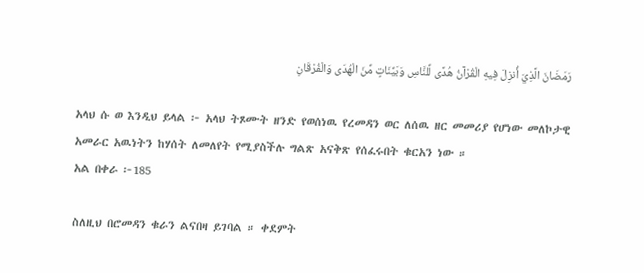رَمَضَانَ الَّذِيَ أُنزِلَ فِيهِ الْقُرْآنُ هُدًى لِّلنَّاسِ وَبَيِّنَاتٍ مِّنَ الْهُدَى وَالْفُرْقَانِ

አላህ ሱ ወ እንዲህ ይላል ፦ አላህ ትጾሙት ዘንድ የወሰነዉ የረመዳን ወር ለሰዉ ዘር መመሪያ የሆነው መለኮታዊ አመራር አዉነትን ከሃሰት ለመለየት የሚያስችሉ ግልጽ አናቅጽ የሰፈሩበት ቁርአን ነው ።                                                                                      አል በቀራ ፦185

ስለዚህ በሮመዳን ቁራን ልናበዛ ይገባል ። ቀደምት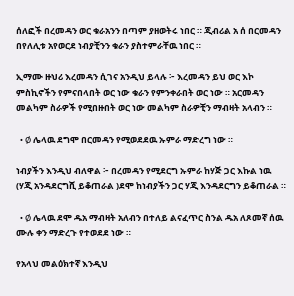ሰለፎች በረመዳን ወር ቁራአንን በጣም ያዘወትሩ ነበር ። ጂብሪል አ ሰ በርመዳን በየለሊቱ አየወርደ ነብያቺንን ቁራን ያስተምራቸዉ ነበር ።

ኢማሙ ዙህሪ እረመዳን ሲገና አንዲህ ይላሉ ፦ እረመዳን ይህ ወር እኮ ምስኪኖችን የምናበላበት ወር ነው ቁራን የምንቀራበት ወር ነው ። አርመዳን መልካም ስራዎች የሚበዙበት ወር ነው መልካም ስራዎቺን ማብዛት አላብን ።

  • Ø ሌላዉ ደግሞ በርመዳን የሚወደደዉ ኡምራ ማድረግ ነው ።

ነብያችን እንዲህ ብለዋል ፦ በረመዳን የሚደርግ ኡምራ ከሃጅ ጋር እኩል ነዉ (ሃጂ አንዳደርግሺ ይቆጠራል )ደሞ ከነብያችን ጋር ሃጂ እንዳደርግን ይቆጠራል ።

  • Ø ሌላዉ ደሞ ዱአ ማብዛት አለብን በተለይ ልናፈጥር ስንል ዱአ ለጾመኛ ሰዉ ሙሉ ቀን ማድረጉ የተወደደ ነው ።

የአላህ መልዕክተኛ እንዲህ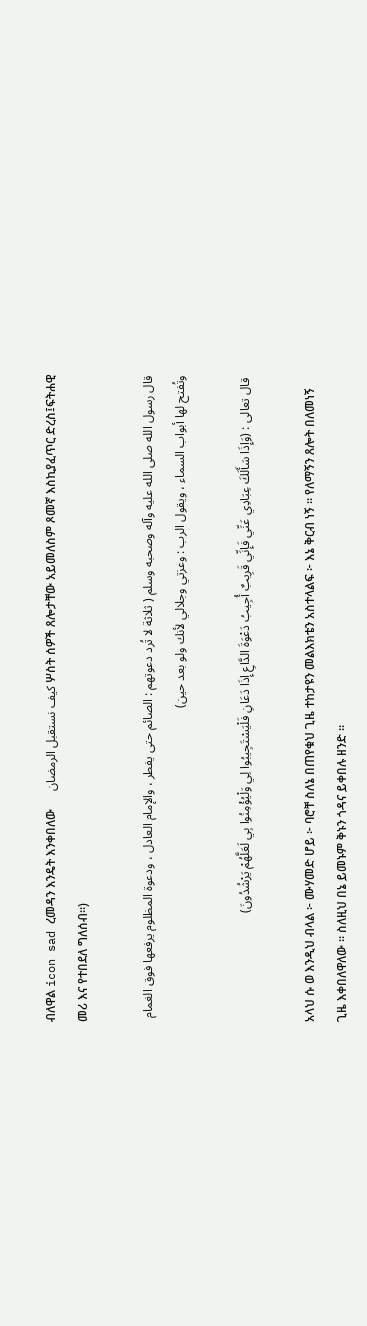ብለዋል icon sad ረመዳን እንዴት እንቀበለው      كيف نستقبل الرمضان ሦስት ሰዎች ጸሎታቸው አይመለስም ጾመኛ እስኪያፈጥር ድረስ፤ፍትሐዊ መሪ እና የተበደለ ግለሰብ።)

قال رسول الله صلى الله عليه وآله وصحبه وسلم ( ثلاثة لا تُرد دعوتهم : الصائم حتى يفطر ، والإمام العادل ، ودعوة المظلوم يرفعها فوق الغمام وتُفتح لها أبواب السماء ، ويقول الرب : وعزتي وجلالي لأنك ولو بعد حين)

 قال تعالى : (وَإِذَا سَأَلَكَ عِبَادِي عَنِّي فَإِنِّي قَرِيبٌ أُجِيبُ دَعْوَةَ الدَّاعِ إِذَا دَعَانِ فَلْيَسْتَجِيبُوا لِي وَلْيُؤْمِنُوا بِي لَعَلَّهُمْ يَرْشُدُونَ)

አላህ ሱ ወ እንዲህ ብላል ፦ ሙሃመድ ሆይ ፦ ባሮቸ ስለኔ በጠየቁህ ጊዜ ተከታዩን መልእክቴን አስተላልፍ ፦ እኔ ቅርብ ነኝ ። የለማኝን ጸሎት በለመነኝ ጊዜ እቀበለዋለው ። ስለዚህ በኔ ይመኑም ቅኑን ጎዳና ይቀበሉ ዘንድ ።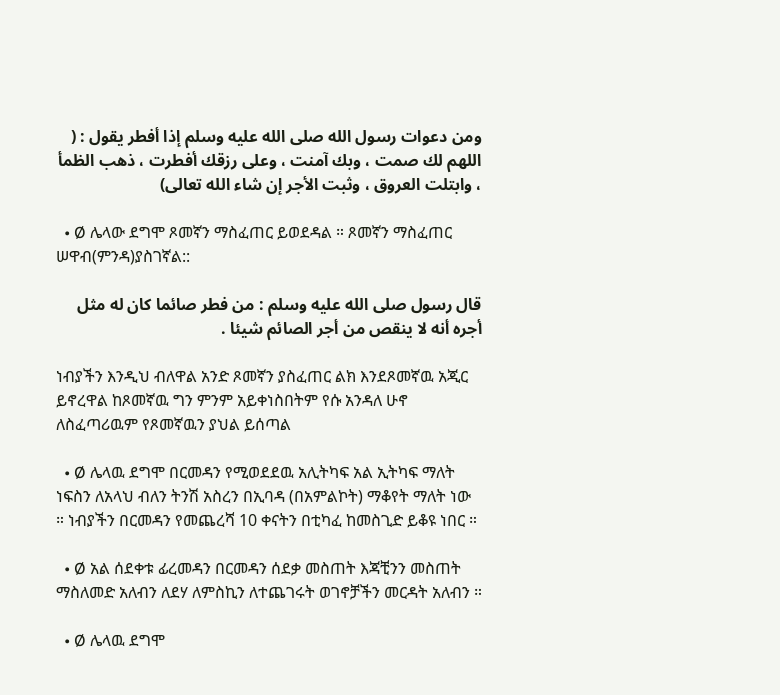ومن دعوات رسول الله صلى الله عليه وسلم إذا أفطر يقول : ( اللهم لك صمت ، وبك آمنت ، وعلى رزقك أفطرت ، ذهب الظمأ ، وابتلت العروق ، وثبت الأجر إن شاء الله تعالى)

  • Ø ሌላው ደግሞ ጾመኛን ማስፈጠር ይወደዳል ። ጾመኛን ማስፈጠር  ሠዋብ(ምንዳ)ያስገኛል::

قال رسول صلى الله عليه وسلم : من فطر صائما كان له مثل أجره أنه لا ينقص من أجر الصائم شيئا .

ነብያችን እንዲህ ብለዋል አንድ ጾመኛን ያስፈጠር ልክ እንደጾመኛዉ አጂር ይኖረዋል ከጾመኛዉ ግን ምንም አይቀነስበትም የሱ አንዳለ ሁኖ ለስፈጣሪዉም የጾመኛዉን ያህል ይሰጣል

  • Ø ሌላዉ ደግሞ በርመዳን የሚወደደዉ አሊትካፍ አል ኢትካፍ ማለት ነፍስን ለአላህ ብለን ትንሽ አስረን በኢባዳ (በአምልኮት) ማቆየት ማለት ነው ። ነብያችን በርመዳን የመጨረሻ 10 ቀናትን በቲካፈ ከመስጊድ ይቆዩ ነበር ።

  • Ø አል ሰደቀቱ ፊረመዳን በርመዳን ሰደቃ መስጠት እጃቺንን መስጠት ማስለመድ አለብን ለደሃ ለምስኪን ለተጨገሩት ወገኖቻችን መርዳት አለብን ።

  • Ø ሌላዉ ደግሞ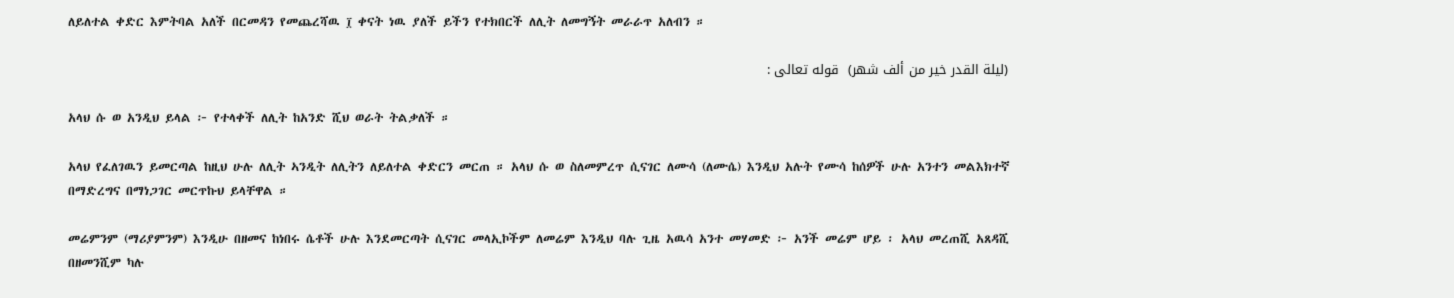ለይለተል ቀድር እምትባል አለች በርመዳን የመጨረሻዉ ፲ ቀናት ነዉ ያለች ይችን የተክበርች ለሊት ለመግኝት መራራጥ አለብን ።

(ليلة القدر خير من ألف شهر)  قوله تعالى :

አላህ ሱ ወ አንዲህ ይላል ፦ የተላቀች ለሊት ከአንድ ሺህ ወራት ትልቃለች ።

አላህ የፈለገዉን ይመርጣል ከዚህ ሁሉ ለሊት ኣንዲት ለሊትን ለይለተል ቀድርን መርጠ ። አላህ ሱ ወ ስለመምረጥ ሲናገር ለሙሳ (ለሙሴ) እንዲህ አሉት የሙሳ ከሰዎች ሁሉ አንተን መልእክተኛ በማድረግና በማነጋገር መርጥኩህ ይላቸዋል ።

መሬምንም (ማሪያምንም) እንዲሁ በዘመና ከነበሩ ሴቶች ሁሉ እንደመርጣት ሲናገር መላኢኮችም ለመሬም እንዲህ ባሉ ጊዜ አዉሳ አንተ መሃመድ ፦ አንች መሬም ሆይ ፡ አላህ መረጠሺ አጸዳሺ በዘመንሺም ካሉ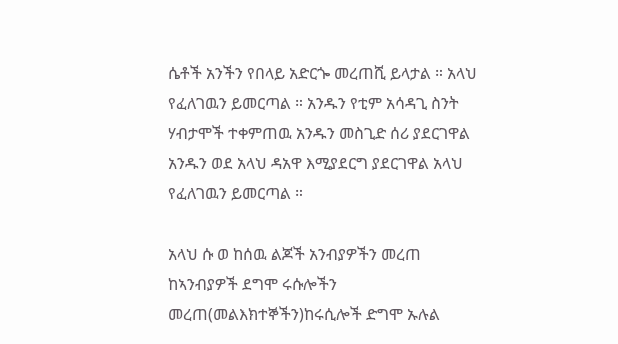ሴቶች አንችን የበላይ አድርጐ መረጠሺ ይላታል ። አላህ የፈለገዉን ይመርጣል ። አንዱን የቲም አሳዳጊ ስንት ሃብታሞች ተቀምጠዉ አንዱን መስጊድ ሰሪ ያደርገዋል አንዱን ወደ አላህ ዳአዋ እሚያደርግ ያደርገዋል አላህ የፈለገዉን ይመርጣል ።

አላህ ሱ ወ ከሰዉ ልጆች አንብያዎችን መረጠ ከኣንብያዎች ደግሞ ሩሱሎችን መረጠ(መልእክተኞችን)ከሩሲሎች ድግሞ ኡሉል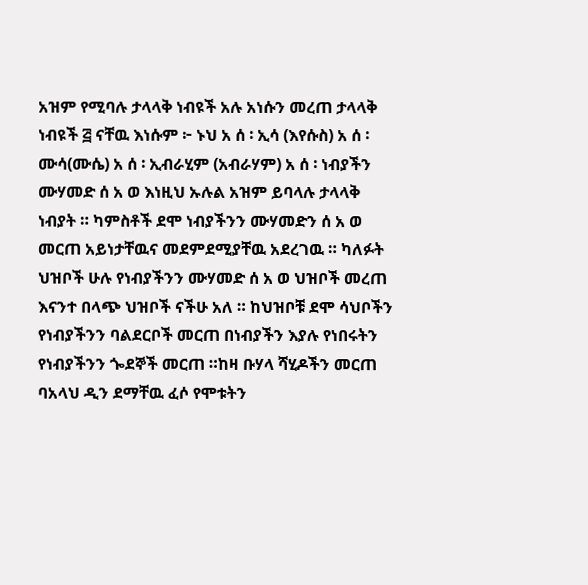አዝም የሚባሉ ታላላቅ ነብዩች አሉ አነሱን መረጠ ታላላቅ ነብዩች ፭ ናቸዉ እነሱም ፦ ኑህ አ ሰ ፡ ኢሳ (እየሱስ) አ ሰ ፡ ሙሳ(ሙሴ) አ ሰ ፡ ኢብራሂም (አብራሃም) አ ሰ ፡ ነብያችን ሙሃመድ ሰ አ ወ እነዚህ ኡሉል አዝም ይባላሉ ታላላቅ ነብያት ። ካምስቶች ደሞ ነብያችንን ሙሃመድን ሰ አ ወ መርጠ አይነታቸዉና መደምደሚያቸዉ አደረገዉ ። ካለፉት ህዝቦች ሁሉ የነብያችንን ሙሃመድ ሰ አ ወ ህዝቦች መረጠ እናንተ በላጭ ህዝቦች ናችሁ አለ ። ከህዝቦቹ ደሞ ሳህቦችን የነብያችንን ባልደርቦች መርጠ በነብያችን እያሉ የነበሩትን የነብያችንን ጐደኞች መርጠ ።ከዛ ቡሃላ ሻሂዶችን መርጠ ባአላህ ዲን ደማቸዉ ፈሶ የሞቱትን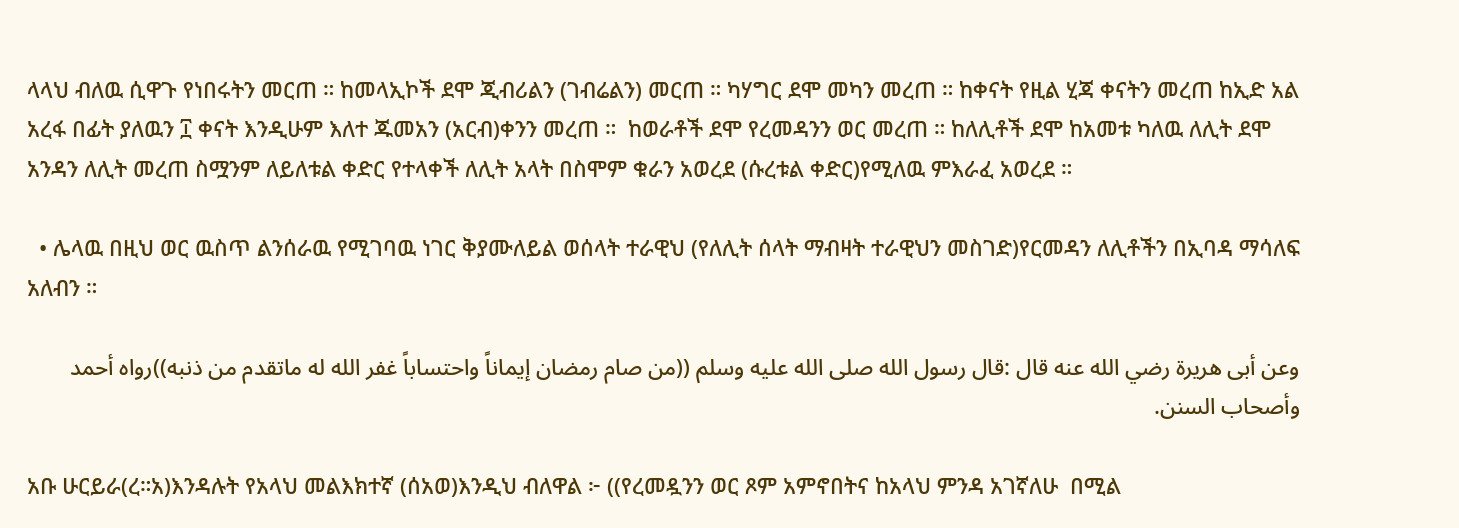ላላህ ብለዉ ሲዋጉ የነበሩትን መርጠ ። ከመላኢኮች ደሞ ጂብሪልን (ገብሬልን) መርጠ ። ካሃግር ደሞ መካን መረጠ ። ከቀናት የዚል ሂጃ ቀናትን መረጠ ከኢድ አል አረፋ በፊት ያለዉን ፲ ቀናት እንዲሁም እለተ ጁመአን (አርብ)ቀንን መረጠ ።  ከወራቶች ደሞ የረመዳንን ወር መረጠ ። ከለሊቶች ደሞ ከአመቱ ካለዉ ለሊት ደሞ አንዳን ለሊት መረጠ ስሟንም ለይለቱል ቀድር የተላቀች ለሊት አላት በስሞም ቁራን አወረደ (ሱረቱል ቀድር)የሚለዉ ምእራፈ አወረደ ።

  • ሌላዉ በዚህ ወር ዉስጥ ልንሰራዉ የሚገባዉ ነገር ቅያሙለይል ወሰላት ተራዊህ (የለሊት ሰላት ማብዛት ተራዊህን መስገድ)የርመዳን ለሊቶችን በኢባዳ ማሳለፍ አለብን ።

وعن أبى هريرة رضي الله عنه قال :قال رسول الله صلى الله عليه وسلم ((من صام رمضان إيماناً واحتساباً غفر الله له ماتقدم من ذنبه))رواه أحمد وأصحاب السنن.

አቡ ሁርይራ(ረ።አ)እንዳሉት የአላህ መልእክተኛ (ሰአወ)እንዲህ ብለዋል ፦ ((የረመዷንን ወር ጾም አምኖበትና ከአላህ ምንዳ አገኛለሁ  በሚል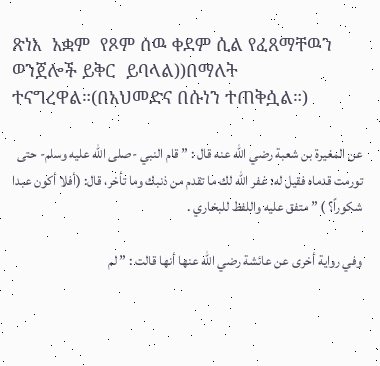ጽነእ  አቋም  የጾም ሰዉ ቀደም ሲል የፈጸማቸዉን ወንጀሎች ይቅር  ይባላል))በማለት ተናግረዋል።(በአህመድና በሱነን ተጠቅሷል።)

عن المغيرة بن شعبة رضي الله عنه قال : ” قام النبي -صلى الله عليه وسلم- حتى تورمت قدماه فقيل له: غفر الله لك ما تقدم من ذنبك وما تأخر، قال: (أفلا أكون عبدا شكوراً؟ ) ” متفق عليه واللفظ للبخاري .

وفي رواية أخرى عن عائشة رضي الله عنها أنها قالت : ” لم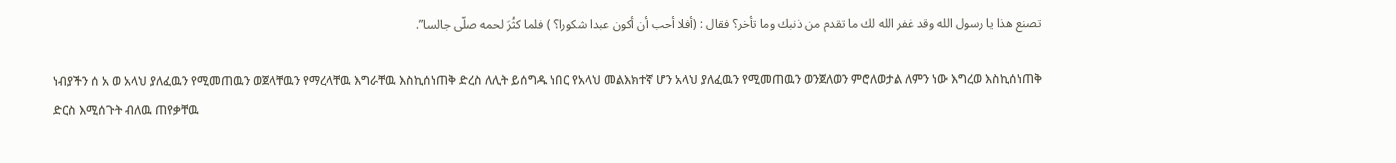تصنع هذا يا رسول الله وقد غفر الله لك ما تقدم من ذنبك وما تأخر؟ فقال : (أفلا أحب أن أكون عبدا شكورا؟ ) فلما كثُرَ لحمه صلّى جالسا”.

ነብያችን ሰ አ ወ አላህ ያለፈዉን የሚመጠዉን ወጀላቸዉን የማረላቸዉ እግራቸዉ እስኪሰነጠቅ ድረስ ለሊት ይሰግዱ ነበር የአላህ መልእክተኛ ሆን አላህ ያለፈዉን የሚመጠዉን ወንጀለወን ምሮለወታል ለምን ነው እግረወ እስኪሰነጠቅ ድርስ እሚሰጉት ብለዉ ጠየቃቸዉ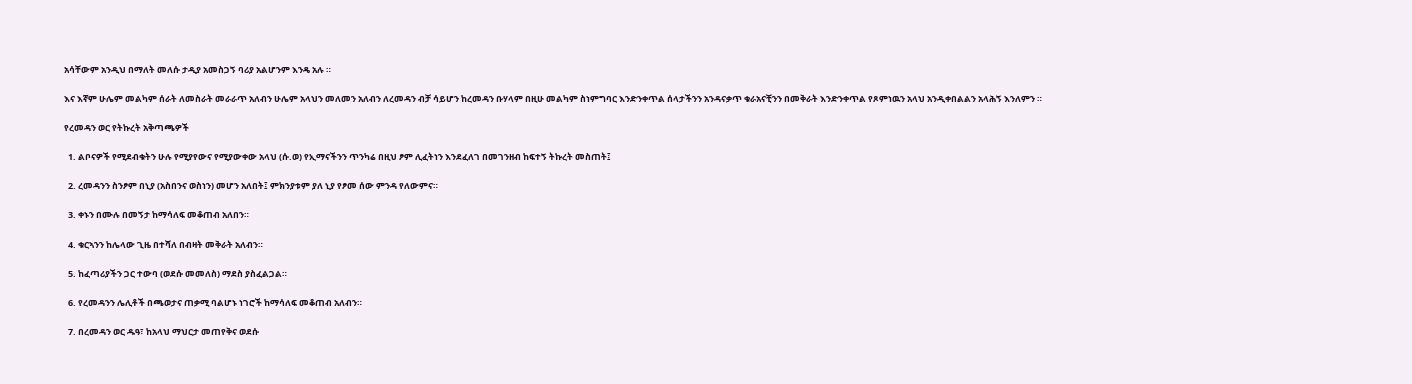አሳቸውም አንዲህ በማለት መለሱ ታዲያ አመስጋኝ ባሪያ አልሆንም እንዴ አሉ ።

እና እኛም ሁሌም መልካም ሰራት ለመስራት መራራጥ አለብን ሁሌም አላህን መለመን አለብን ለረመዳን ብቻ ሳይሆን ከረመዳን ቡሃላም በዚሁ መልካም ስነምግባር እንድንቀጥል ሰላታችንን አንዳናቃጥ ቁራአናቺንን በመቅራት እንድንቀጥል የጾምነዉን አላህ አንዲቀበልልን አላሕኝ እንለምን ።

የረመዳን ወር የትኩረት አቅጣጫዎች

  1. ልቦናዎች የሚደብቁትን ሁሉ የሚያየውና የሚያውቀው አላህ (ሱ.ወ) የኢማናችንን ጥንካሬ በዚህ ፆም ሊፈትነን እንደፈለገ በመገንዘብ ከፍተኝ ትኩረት መስጠት፤

  2. ረመዳንን ስንፆም በኒያ (አስበንና ወስነን) መሆን አለበት፤ ምክንያቱም ያለ ኒያ የፆመ ሰው ምንዳ የለውምና።

  3. ቀኑን በሙሉ በመኝታ ከማሳለፍ መቆጠብ አለበን።

  4. ቁርኣንን ከሌላው ጊዜ በተሻለ በብዛት መቅራት አለብን።

  5. ከፈጣሪያችን ጋር ተውባ (ወደሱ መመለስ) ማደስ ያስፈልጋል።

  6. የረመዳንን ሌሊቶች በጫወታና ጠቃሚ ባልሆኑ ነገሮች ከማሳለፍ መቆጠብ አለብን።

  7. በረመዳን ወር ዱዓ፣ ከአላህ ማህርታ መጠየቅና ወደሱ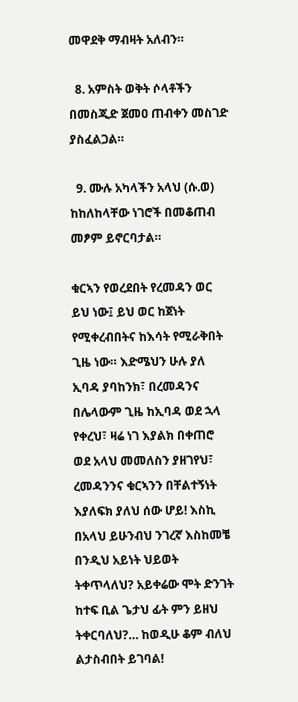መዋደቅ ማብዛት አለብን።

  8. አምስት ወቅት ሶላቶችን በመስጂድ ጀመዐ ጠብቀን መስገድ ያስፈልጋል።

  9. ሙሉ አካላችን አላህ (ሱ.ወ) ከከለከላቸው ነገሮች በመቆጠብ መፆም ይኖርባታል።

ቁርኣን የወረደበት የረመዳን ወር ይህ ነው፤ ይህ ወር ከጀነት የሚቀረብበትና ከእሳት የሚራቅበት ጊዜ ነው። እድሜህን ሁሉ ያለ ኢባዳ ያባከንክ፣ በረመዳንና በሌላውም ጊዜ ከኢባዳ ወደ ኋላ የቀረህ፣ ዛሬ ነገ እያልክ በቀጠሮ ወደ አላህ መመለስን ያዘገየህ፣ ረመዳንንና ቁርኣንን በቸልተኝነት እያለፍክ ያለህ ሰው ሆይ! እስኪ በአላህ ይሁንብህ ንገረኛ እስከመቼ በንዲህ አይነት ህይወት ትቀጥላለህ? አይቀሬው ሞት ድንገት ከተፍ ቢል ጌታህ ፊት ምን ይዘህ ትቀርባለህ?… ከወዲሁ ቆም ብለህ ልታስብበት ይገባል!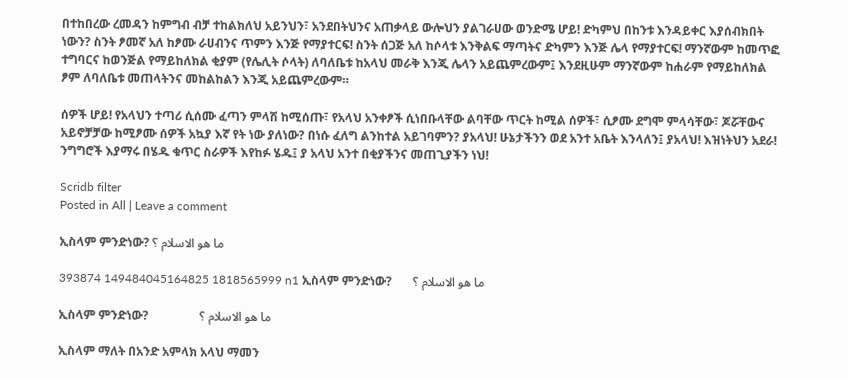በተከበረው ረመዳን ከምግብ ብቻ ተከልክለህ አይንህን፣ አንደበትህንና አጠቃላይ ውሎህን ያልገራሀው ወንድሜ ሆይ! ድካምህ በከንቱ እንዳይቀር እያሰብክበት ነውን? ስንት ፆመኛ አለ ከፆሙ ራሀብንና ጥምን እንጅ የማያተርፍ! ስንት ሰጋጅ አለ ከሶላቱ እንቅልፍ ማጣትና ድካምን እንጅ ሌላ የማያተርፍ! ማንኛውም ከመጥፎ ተግባርና ከወንጅል የማይከለክል ቂያም (የሌሊት ሶላት) ለባለቤቱ ከአላህ መራቅ እንጂ ሌላን አይጨምረውም፤ እንደዚሁም ማንኛውም ከሐራም የማይከለክል ፆም ለባለቤቱ መጠላትንና መከልከልን እንጂ አይጨምረውም።

ሰዎች ሆይ! የአላህን ተጣሪ ሲሰሙ ፈጣን ምላሽ ከሚሰጡ፣ የአላህ አንቀፆች ሲነበቡላቸው ልባቸው ጥርት ከሚል ሰዎች፣ ሲፆሙ ደግሞ ምላሳቸው፣ ጆሯቸውና አይኖቻቻው ከሚፆሙ ሰዎች አኳያ እኛ የት ነው ያለነው? በነሱ ፈለግ ልንከተል አይገባምን? ያአላህ! ሁኔታችንን ወደ አንተ አቤት እንላለን፤ ያአላህ! እዝነትህን አደራ! ንግግሮች እያማሩ በሄዱ ቁጥር ስራዎች እየከፉ ሄዱ፤ ያ አላህ አንተ በቂያችንና መጠጊያችን ነህ!

Scridb filter
Posted in All | Leave a comment

ኢስላም ምንድነው? ما هو الاسلام ؟

393874 149484045164825 1818565999 n1 ኢስላም ምንድነው?       ما هو الاسلام ؟

ኢስላም ምንድነው?                 ما هو الاسلام ؟

ኢስላም ማለት በአንድ አምላክ አላህ ማመን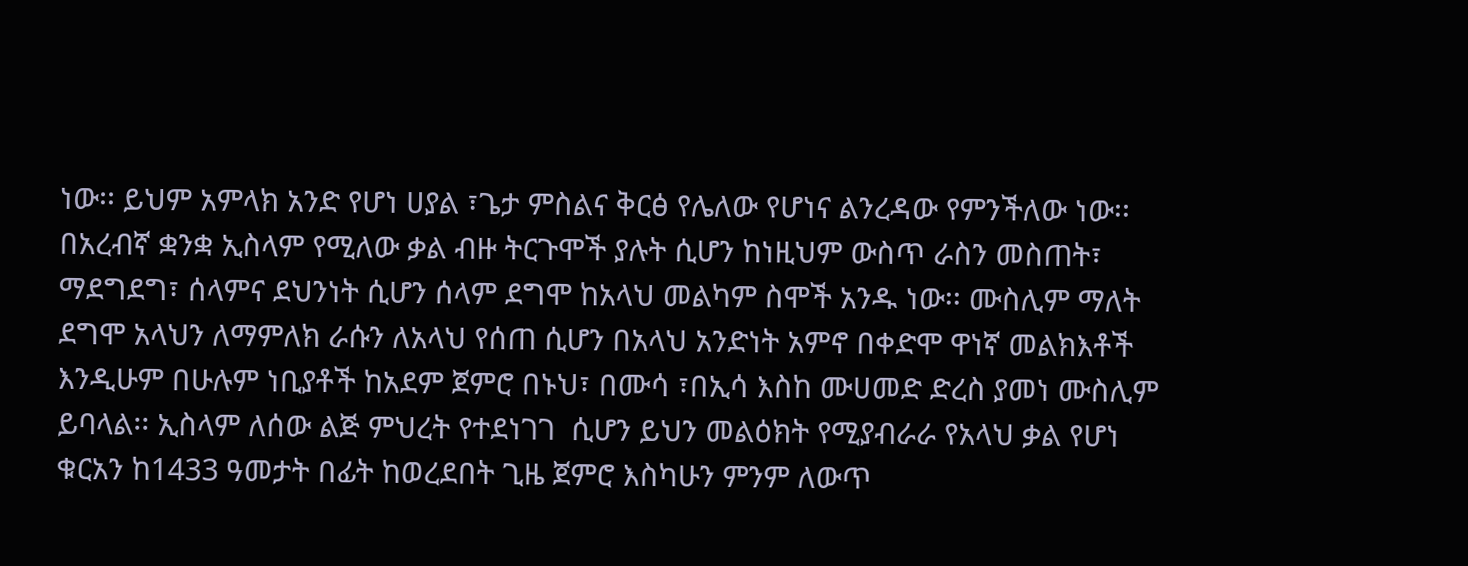ነው፡፡ ይህም አምላክ አንድ የሆነ ሀያል ፣ጌታ ምስልና ቅርፅ የሌለው የሆነና ልንረዳው የምንችለው ነው፡፡ በአረብኛ ቋንቋ ኢስላም የሚለው ቃል ብዙ ትርጉሞች ያሉት ሲሆን ከነዚህም ውስጥ ራስን መስጠት፣ ማደግደግ፣ ሰላምና ደህንነት ሲሆን ሰላም ደግሞ ከአላህ መልካም ስሞች አንዱ ነው፡፡ ሙስሊም ማለት ደግሞ አላህን ለማምለክ ራሱን ለአላህ የሰጠ ሲሆን በአላህ አንድነት አምኖ በቀድሞ ዋነኛ መልክእቶች እንዲሁም በሁሉም ነቢያቶች ከአደም ጀምሮ በኑህ፣ በሙሳ ፣በኢሳ እስከ ሙሀመድ ድረስ ያመነ ሙስሊም ይባላል፡፡ ኢስላም ለሰው ልጅ ምህረት የተደነገገ  ሲሆን ይህን መልዕክት የሚያብራራ የአላህ ቃል የሆነ ቁርአን ከ1433 ዓመታት በፊት ከወረደበት ጊዜ ጀምሮ እስካሁን ምንም ለውጥ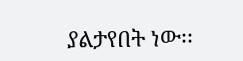ያልታየበት ነው፡፡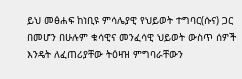ይህ መፅሐፍ ከነቢዩ ምሳሌያዊ የህይወት ተግባር(ሱና) ጋር በመሆን በሁሉም ቁሳዊና መንፈሳዊ ህይወት ውስጥ ሰዎች እንዴት ለፈጠሪያቸው ትዕዛዝ ምግባራቸውን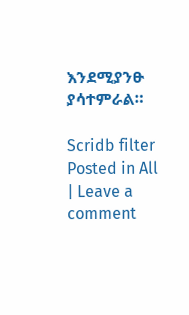እንደሚያንፁ ያሳተምራል።

Scridb filter
Posted in All | Leave a comment